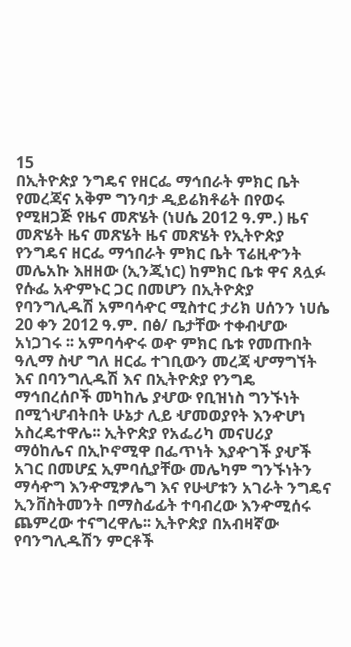15
በኢትዮጵያ ንግዴና የዘርፌ ማኅበራት ምክር ቤት የመረጃና አቅም ግንባታ ዲይሬክቶሬት በየወሩ የሚዘጋጅ የዜና መጽሄት (ነሀሴ 2012 ዓ.ም.) ዜና መጽሄት ዜና መጽሄት ዜና መጽሄት የኢትዮጵያ የንግዴና ዘርፌ ማኅበራት ምክር ቤት ፕሬዚዯንት መሌአኩ እዘዘው (ኢንጂነር) ከምክር ቤቱ ዋና ጸሏፉ የሱፌ አዯምኑር ጋር በመሆን በኢትዮጵያ የባንግሊዱሽ አምባሳዯር ሚስተር ታሪክ ሀሰንን ነሀሴ 20 ቀን 2012 ዓ.ም. በፅ/ ቤታቸው ተቀብሇው አነጋገሩ ፡፡ አምባሳዯሩ ወዯ ምክር ቤቱ የመጡበት ዓሊማ ስሇ ግለ ዘርፌ ተገቢውን መረጃ ሇማግኘት እና በባንግሊዱሽ እና በኢትዮጵያ የንግዴ ማኅበረሰቦች መካከሌ ያሇው የቢዝነስ ግንኙነት በሚጎሇብትበት ሁኔታ ሊይ ሇመወያየት እንዯሆነ አስረዴተዋሌ፡፡ ኢትዮጵያ የአፌሪካ መናሀሪያ ማዕከሌና በኢኮኖሚዋ በፌጥነት እያዯገች ያሇች አገር በመሆኗ ኢምባሲያቸው መሌካም ግንኙነትን ማሳዯግ እንዯሚፇሌግ እና የሁሇቱን አገራት ንግዴና ኢንቨስትመንት በማስፊፊት ተባብረው እንዯሚሰሩ ጨምረው ተናግረዋሌ፡፡ ኢትዮጵያ በአብዛኛው የባንግሊዱሽን ምርቶች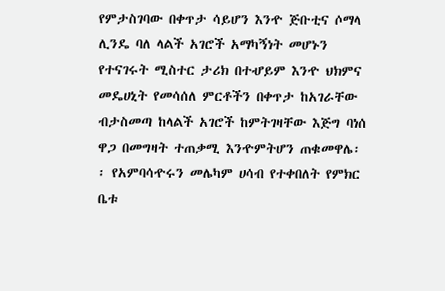የምታስገባው በቀጥታ ሳይሆን እንዯ ጅቡቲና ሶማላ ሊንዴ ባለ ላልች አገሮች አማካኝነት መሆኑን የተናገሩት ሚስተር ታሪክ በተሇይም እንዯ ህክምና መዴሀኒት የመሳሰለ ምርቶችን በቀጥታ ከአገራቸው ብታስመጣ ከላልች አገሮች ከምትገዛቸው እጅግ ባነሰ ዋጋ በመግዛት ተጠቃሚ እንዯምትሆን ጠቁመዋሌ፡፡ የአምባሳዯሩን መሌካም ሀሳብ የተቀበለት የምክር ቤቱ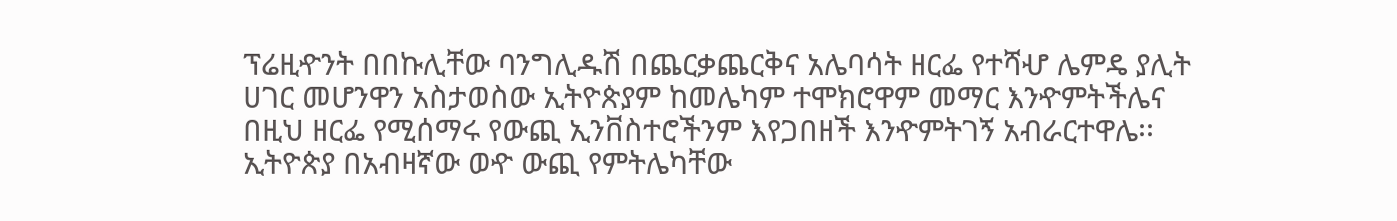ፕሬዚዯንት በበኩሊቸው ባንግሊዱሽ በጨርቃጨርቅና አሌባሳት ዘርፌ የተሻሇ ሌምዴ ያሊት ሀገር መሆንዋን አስታወስው ኢትዮጵያም ከመሌካም ተሞክሮዋም መማር እንዯምትችሌና በዚህ ዘርፌ የሚሰማሩ የውጪ ኢንቨስተሮችንም እየጋበዘች እንዯምትገኝ አብራርተዋሌ፡፡ ኢትዮጵያ በአብዛኛው ወዯ ውጪ የምትሌካቸው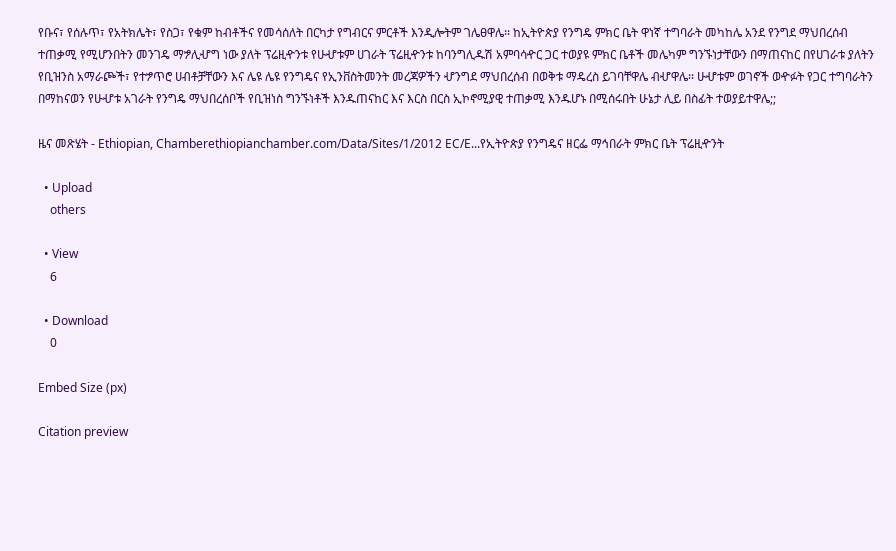የቡና፣ የሰሉጥ፣ የአትክሌት፣ የስጋ፣ የቁም ከብቶችና የመሳሰለት በርካታ የግብርና ምርቶች እንዲሎትም ገሌፀዋሌ፡፡ ከኢትዮጵያ የንግዴ ምክር ቤት ዋነኛ ተግባራት መካከሌ አንደ የንግደ ማህበረሰብ ተጠቃሚ የሚሆንበትን መንገዴ ማፇሊሇግ ነው ያለት ፕሬዚዯንቱ የሁሇቱም ሀገራት ፕሬዚዯንቱ ከባንግሊዱሽ አምባሳዯር ጋር ተወያዩ ምክር ቤቶች መሌካም ግንኙነታቸውን በማጠናከር በየሀገራቱ ያለትን የቢዝንስ አማራጮች፣ የተፇጥሮ ሀብቶቻቸውን እና ሌዩ ሌዩ የንግዴና የኢንቨስትመንት መረጃዎችን ሇንግደ ማህበረሰብ በወቅቱ ማዴረስ ይገባቸዋሌ ብሇዋሌ፡፡ ሁሇቱም ወገኖች ወዯፉት የጋር ተግባራትን በማከናወን የሁሇቱ አገራት የንግዴ ማህበረሰቦች የቢዝነስ ግንኙነቶች እንዱጠናከር እና እርስ በርስ ኢኮኖሚያዊ ተጠቃሚ እንዱሆኑ በሚሰሩበት ሁኔታ ሊይ በስፊት ተወያይተዋሌ;;

ዜና መጽሄት - Ethiopian, Chamberethiopianchamber.com/Data/Sites/1/2012 EC/E...የኢትዮጵያ የንግዴና ዘርፌ ማኅበራት ምክር ቤት ፕሬዚዯንት

  • Upload
    others

  • View
    6

  • Download
    0

Embed Size (px)

Citation preview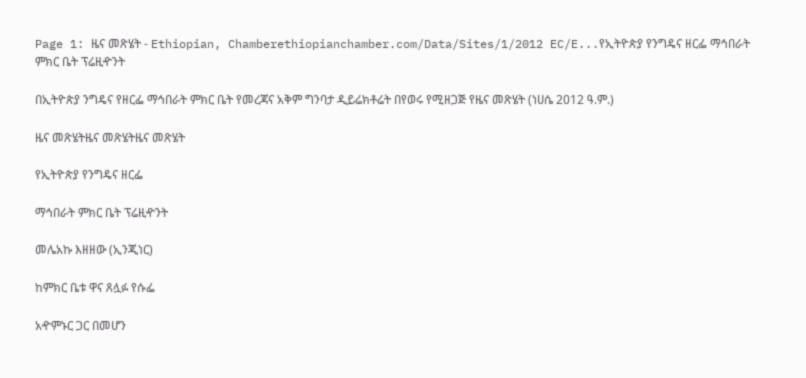Page 1: ዜና መጽሄት - Ethiopian, Chamberethiopianchamber.com/Data/Sites/1/2012 EC/E...የኢትዮጵያ የንግዴና ዘርፌ ማኅበራት ምክር ቤት ፕሬዚዯንት

በኢትዮጵያ ንግዴና የዘርፌ ማኅበራት ምክር ቤት የመረጃና አቅም ግንባታ ዲይሬክቶሬት በየወሩ የሚዘጋጅ የዜና መጽሄት (ነሀሴ 2012 ዓ.ም.)

ዜና መጽሄትዜና መጽሄትዜና መጽሄት

የኢትዮጵያ የንግዴና ዘርፌ

ማኅበራት ምክር ቤት ፕሬዚዯንት

መሌአኩ እዘዘው (ኢንጂነር)

ከምክር ቤቱ ዋና ጸሏፉ የሱፌ

አዯምኑር ጋር በመሆን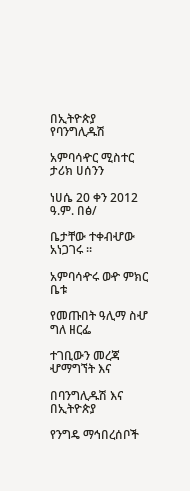በኢትዮጵያ የባንግሊዱሽ

አምባሳዯር ሚስተር ታሪክ ሀሰንን

ነሀሴ 20 ቀን 2012 ዓ.ም. በፅ/

ቤታቸው ተቀብሇው አነጋገሩ ፡፡

አምባሳዯሩ ወዯ ምክር ቤቱ

የመጡበት ዓሊማ ስሇ ግለ ዘርፌ

ተገቢውን መረጃ ሇማግኘት እና

በባንግሊዱሽ እና በኢትዮጵያ

የንግዴ ማኅበረሰቦች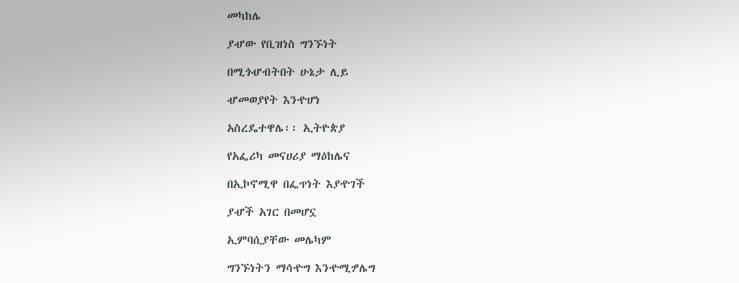መካከሌ

ያሇው የቢዝነስ ግንኙነት

በሚጎሇብትበት ሁኔታ ሊይ

ሇመወያየት እንዯሆነ

አስረዴተዋሌ፡፡ ኢትዮጵያ

የአፌሪካ መናሀሪያ ማዕከሌና

በኢኮኖሚዋ በፌጥነት እያዯገች

ያሇች አገር በመሆኗ

ኢምባሲያቸው መሌካም

ግንኙነትን ማሳዯግ እንዯሚፇሌግ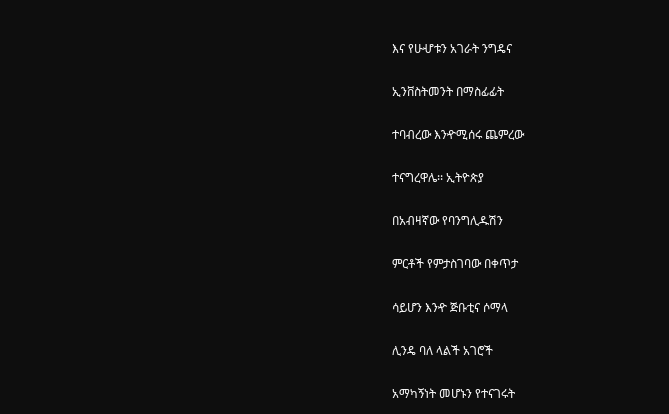እና የሁሇቱን አገራት ንግዴና

ኢንቨስትመንት በማስፊፊት

ተባብረው እንዯሚሰሩ ጨምረው

ተናግረዋሌ፡፡ ኢትዮጵያ

በአብዛኛው የባንግሊዱሽን

ምርቶች የምታስገባው በቀጥታ

ሳይሆን እንዯ ጅቡቲና ሶማላ

ሊንዴ ባለ ላልች አገሮች

አማካኝነት መሆኑን የተናገሩት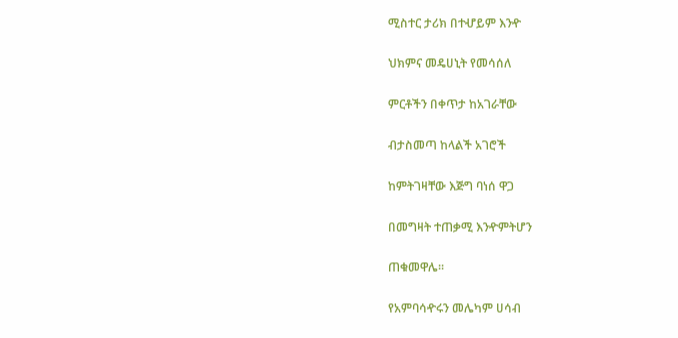ሚስተር ታሪክ በተሇይም እንዯ

ህክምና መዴሀኒት የመሳሰለ

ምርቶችን በቀጥታ ከአገራቸው

ብታስመጣ ከላልች አገሮች

ከምትገዛቸው እጅግ ባነሰ ዋጋ

በመግዛት ተጠቃሚ እንዯምትሆን

ጠቁመዋሌ፡፡

የአምባሳዯሩን መሌካም ሀሳብ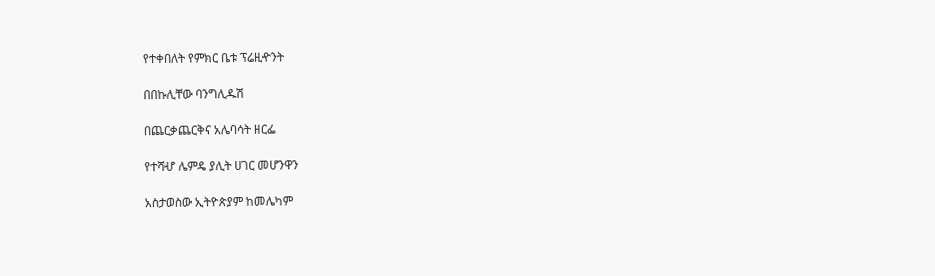የተቀበለት የምክር ቤቱ ፕሬዚዯንት

በበኩሊቸው ባንግሊዱሽ

በጨርቃጨርቅና አሌባሳት ዘርፌ

የተሻሇ ሌምዴ ያሊት ሀገር መሆንዋን

አስታወስው ኢትዮጵያም ከመሌካም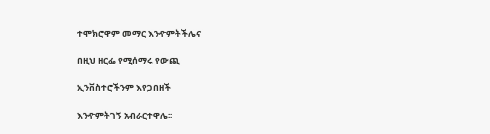ተሞክሮዋም መማር እንዯምትችሌና

በዚህ ዘርፌ የሚሰማሩ የውጪ

ኢንቨስተሮችንም እየጋበዘች

እንዯምትገኝ አብራርተዋሌ፡፡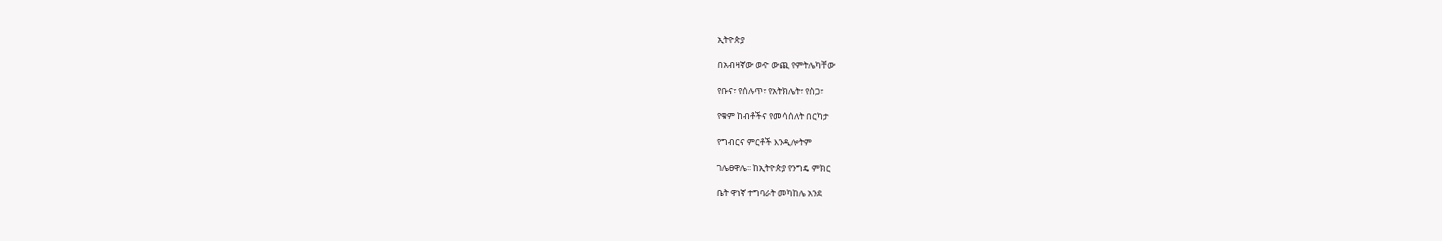ኢትዮጵያ

በአብዛኛው ወዯ ውጪ የምትሌካቸው

የቡና፣ የሰሉጥ፣ የአትክሌት፣ የስጋ፣

የቁም ከብቶችና የመሳሰለት በርካታ

የግብርና ምርቶች እንዲሎትም

ገሌፀዋሌ፡፡ ከኢትዮጵያ የንግዴ ምክር

ቤት ዋነኛ ተግባራት መካከሌ አንደ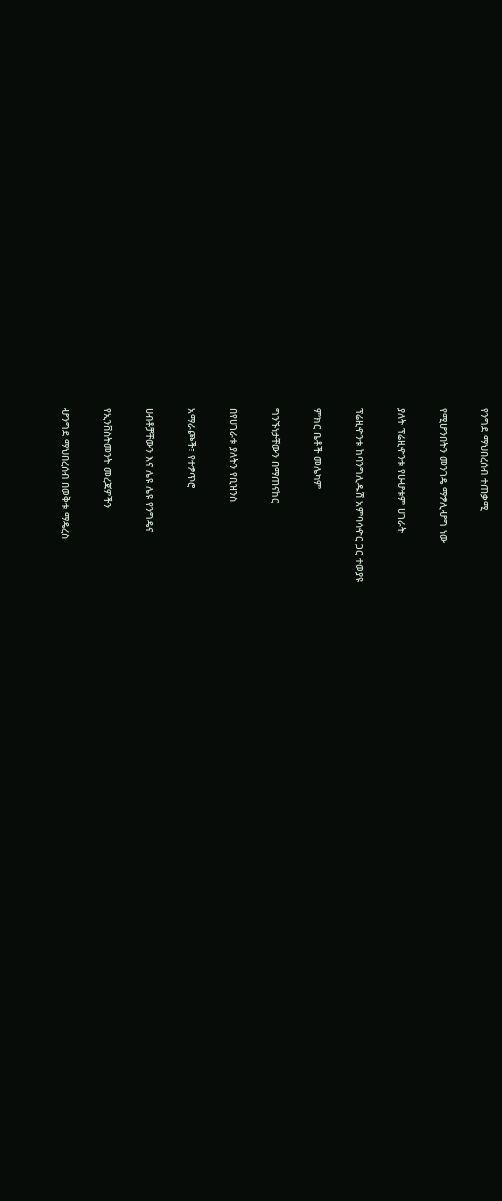የንግደ ማህበረሰብ ተጠቃሚ

የሚሆንበትን መንገዴ ማፇሊሇግ ነው

ያለት ፕሬዚዯንቱ የሁሇቱም ሀገራት

ፕሬዚዯንቱ ከባንግሊዱሽ አምባሳዯር ጋር ተወያዩ

ምክር ቤቶች መሌካም

ግንኙነታቸውን በማጠናከር

በየሀገራቱ ያለትን የቢዝንስ

አማራጮች፣ የተፇጥሮ

ሀብቶቻቸውን እና ሌዩ ሌዩ የንግዴና

የኢንቨስትመንት መረጃዎችን

ሇንግደ ማህበረሰብ በወቅቱ ማዴረስ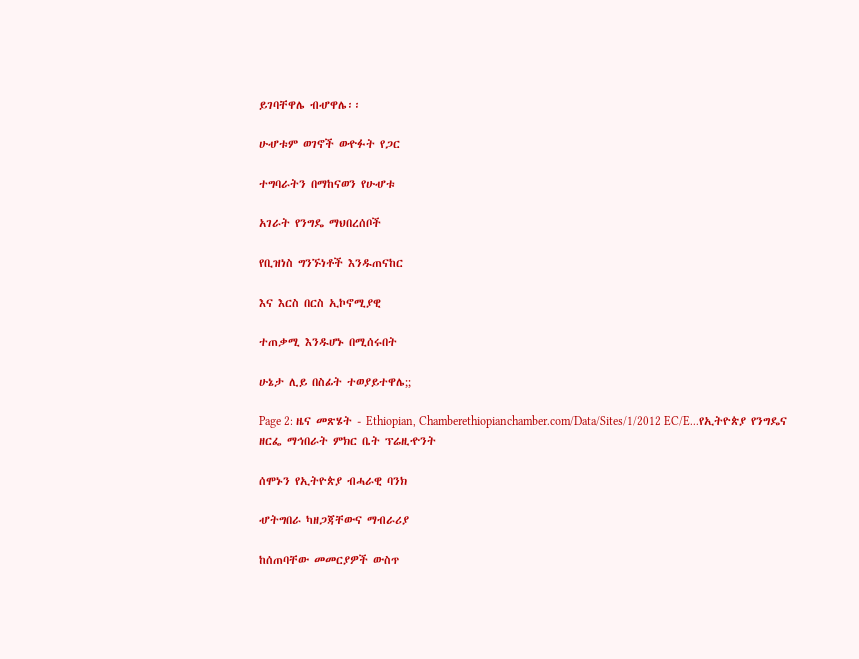ይገባቸዋሌ ብሇዋሌ፡፡

ሁሇቱም ወገኖች ወዯፉት የጋር

ተግባራትን በማከናወን የሁሇቱ

አገራት የንግዴ ማህበረሰቦች

የቢዝነስ ግንኙነቶች እንዱጠናከር

እና እርስ በርስ ኢኮኖሚያዊ

ተጠቃሚ እንዱሆኑ በሚሰሩበት

ሁኔታ ሊይ በስፊት ተወያይተዋሌ;;

Page 2: ዜና መጽሄት - Ethiopian, Chamberethiopianchamber.com/Data/Sites/1/2012 EC/E...የኢትዮጵያ የንግዴና ዘርፌ ማኅበራት ምክር ቤት ፕሬዚዯንት

ሰሞኑን የኢትዮጵያ ብሓራዊ ባንክ

ሇትግበራ ካዘጋጃቸውና ማብራሪያ

ከሰጠባቸው መመርያዎች ውስጥ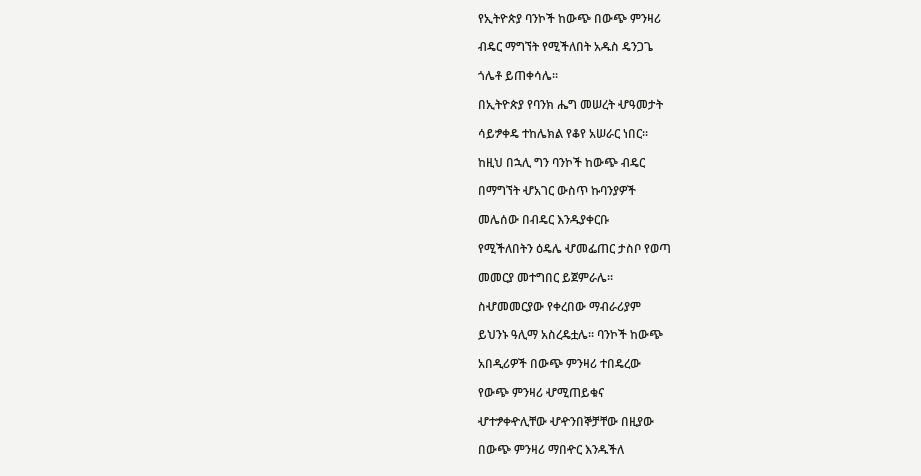የኢትዮጵያ ባንኮች ከውጭ በውጭ ምንዛሪ

ብዴር ማግኘት የሚችለበት አዱስ ዴንጋጌ

ጎሌቶ ይጠቀሳሌ፡፡

በኢትዮጵያ የባንክ ሔግ መሠረት ሇዓመታት

ሳይፇቀዴ ተከሌክል የቆየ አሠራር ነበር፡፡

ከዚህ በኋሊ ግን ባንኮች ከውጭ ብዴር

በማግኘት ሇአገር ውስጥ ኩባንያዎች

መሌሰው በብዴር እንዱያቀርቡ

የሚችለበትን ዕዴሌ ሇመፌጠር ታስቦ የወጣ

መመርያ መተግበር ይጀምራሌ፡፡

ስሇመመርያው የቀረበው ማብራሪያም

ይህንኑ ዓሊማ አስረዴቷሌ፡፡ ባንኮች ከውጭ

አበዲሪዎች በውጭ ምንዛሪ ተበዴረው

የውጭ ምንዛሪ ሇሚጠይቁና

ሇተፇቀዯሊቸው ሇዯንበኞቻቸው በዚያው

በውጭ ምንዛሪ ማበዯር እንዱችለ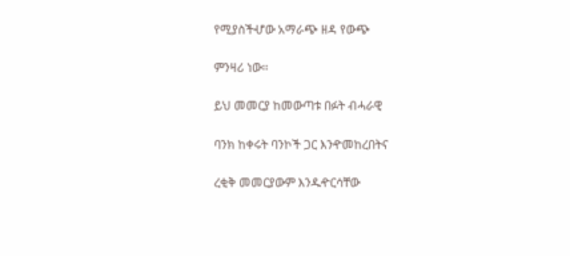የሚያስችሇው አማራጭ ዘዳ የውጭ

ምንዛሪ ነው፡፡

ይህ መመርያ ከመውጣቱ በፉት ብሓራዊ

ባንክ ከቀሩት ባንኮች ጋር እንዯመከረበትና

ረቂቅ መመርያውም እንዱዯርሳቸው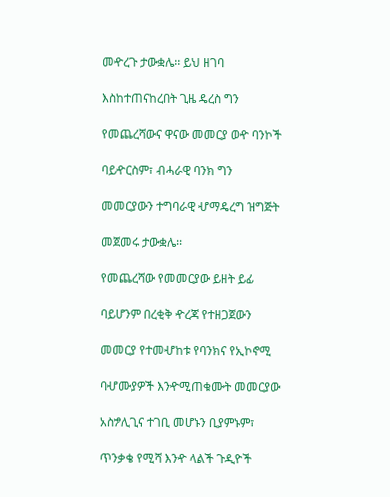መዯረጉ ታውቋሌ፡፡ ይህ ዘገባ

እስከተጠናከረበት ጊዜ ዴረስ ግን

የመጨረሻውና ዋናው መመርያ ወዯ ባንኮች

ባይዯርስም፣ ብሓራዊ ባንክ ግን

መመርያውን ተግባራዊ ሇማዴረግ ዝግጅት

መጀመሩ ታውቋሌ፡፡

የመጨረሻው የመመርያው ይዘት ይፊ

ባይሆንም በረቂቅ ዯረጃ የተዘጋጀውን

መመርያ የተመሇከቱ የባንክና የኢኮኖሚ

ባሇሙያዎች እንዯሚጠቁሙት መመርያው

አስፇሊጊና ተገቢ መሆኑን ቢያምኑም፣

ጥንቃቄ የሚሻ እንዯ ላልች ጉዲዮች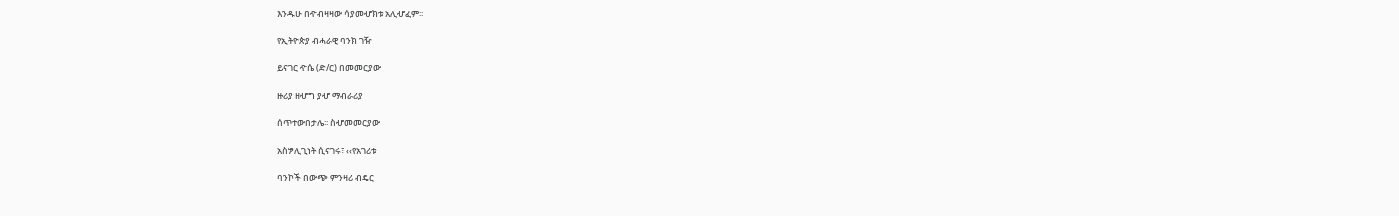እንዱሁ በዯብዛዛው ሳያመሇክቱ አሊሇፈም፡፡

የኢትዮጵያ ብሓራዊ ባንክ ገዥ

ይናገር ዯሴ (ድ/ር) በመመርያው

ዙሪያ ዘሇግ ያሇ ማብራሪያ

ሰጥተውበታሌ፡፡ ስሇመመርያው

አስፇሊጊነት ሲናገሩ፣ ‹‹የአገሪቱ

ባንኮች በውጭ ምንዛሪ ብዴር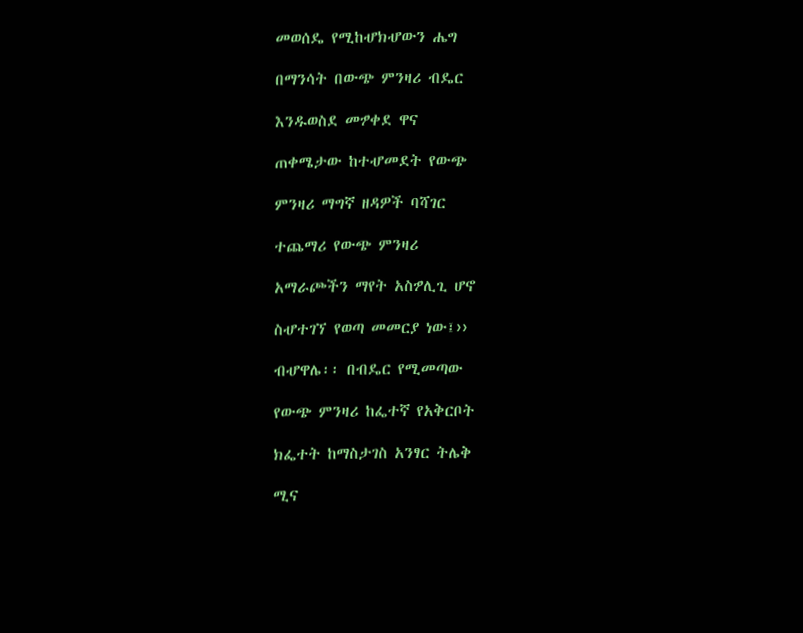መወሰዴ የሚከሇክሇውን ሔግ

በማንሳት በውጭ ምንዛሪ ብዴር

እንዱወስደ መፇቀደ ዋና

ጠቀሜታው ከተሇመደት የውጭ

ምንዛሪ ማግኛ ዘዳዎች ባሻገር

ተጨማሪ የውጭ ምንዛሪ

አማራጮችን ማየት አስፇሊጊ ሆኖ

ስሇተገኘ የወጣ መመርያ ነው፤››

ብሇዋሌ፡፡ በብዴር የሚመጣው

የውጭ ምንዛሪ ከፌተኛ የአቅርቦት

ክፌተት ከማስታገስ አንፃር ትሌቅ

ሚና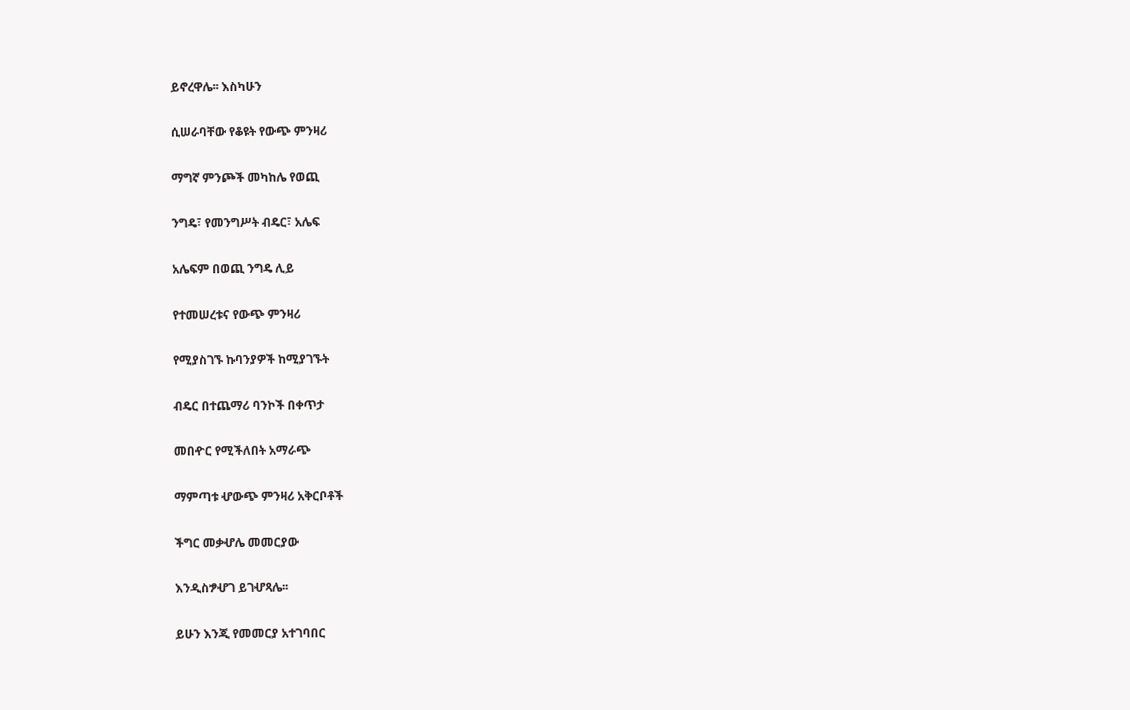ይኖረዋሌ፡፡ እስካሁን

ሲሠራባቸው የቆዩት የውጭ ምንዛሪ

ማግኛ ምንጮች መካከሌ የወጪ

ንግዴ፣ የመንግሥት ብዴር፣ አሌፍ

አሌፍም በወጪ ንግዴ ሊይ

የተመሠረቱና የውጭ ምንዛሪ

የሚያስገኙ ኩባንያዎች ከሚያገኙት

ብዴር በተጨማሪ ባንኮች በቀጥታ

መበዯር የሚችለበት አማራጭ

ማምጣቱ ሇውጭ ምንዛሪ አቅርቦቶች

ችግር መቃሇሌ መመርያው

እንዲስፇሇገ ይገሇጻሌ፡፡

ይሁን እንጂ የመመርያ አተገባበር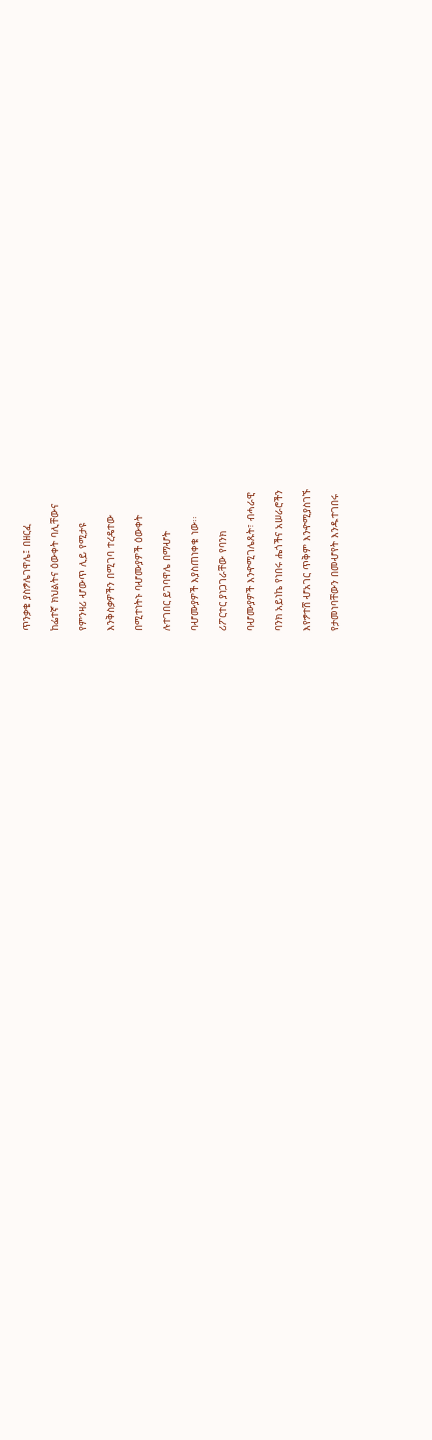ጥንቃቄ ያስፇሌገዋሌ፤ በዘርፈ

ከፌተኛ ክህልትና ዕውቀት ባሊቸውና

የምንዛሪ ሇውጥ ሊይ የሚታዩ

እንቅስቃዎችን በሚገባ ተረዴተው

በሚተነትኑ ባሇሙያዎች ዕውቀት

ሉተገበር ይገባዋሌ በማሇት

ባሇሙያዎች እያስጠነቀቁ ነው፡፡

ሪፖርተር ያነጋገራቸው የባንክ

ባሇሙያዎች እንዯሚገሌጹት፣ ብሓራዊ

ባንክ አይነኬ የነበሩ ሔጎችና አሠራሮችን

እየፇተሸ ሇአገር ጥቅም እንዯሚያስገኙ

የታመነባቸውን በመሇየት እንዱተገበሩ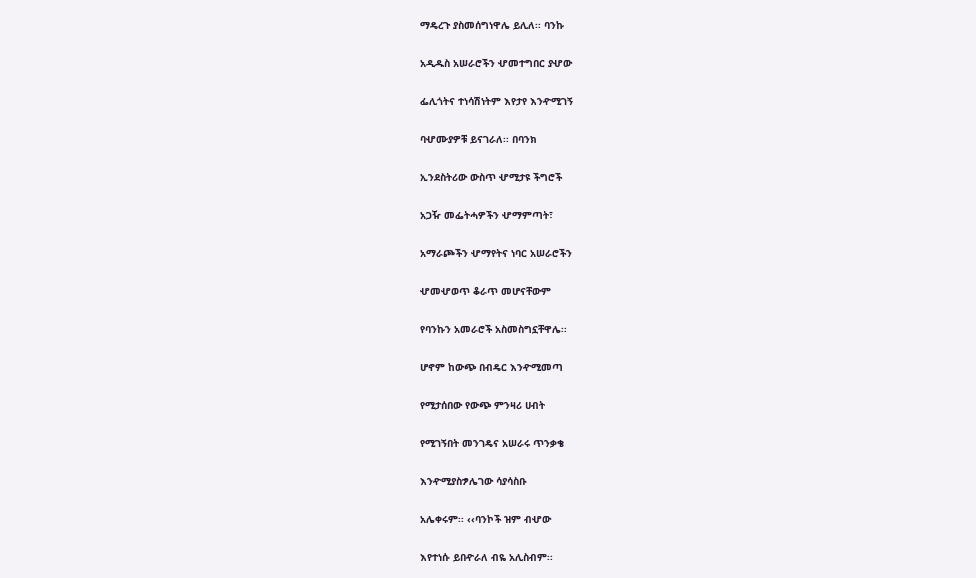ማዴረጉ ያስመሰግነዋሌ ይሊለ፡፡ ባንኩ

አዲዱስ አሠራሮችን ሇመተግበር ያሇው

ፌሊጎትና ተነሳሽነትም እየታየ እንዯሚገኝ

ባሇሙያዎቹ ይናገራለ፡፡ በባንክ

ኢንደስትሪው ውስጥ ሇሚታዩ ችግሮች

አጋዥ መፌትሓዎችን ሇማምጣት፣

አማራጮችን ሇማየትና ነባር አሠራሮችን

ሇመሇወጥ ቆራጥ መሆናቸውም

የባንኩን አመራሮች አስመስግኗቸዋሌ፡፡

ሆኖም ከውጭ በብዴር እንዯሚመጣ

የሚታሰበው የውጭ ምንዛሪ ሀብት

የሚገኝበት መንገዴና አሠራሩ ጥንቃቄ

እንዯሚያስፇሌገው ሳያሳስቡ

አሌቀሩም፡፡ ‹‹ባንኮች ዝም ብሇው

እየተነሱ ይበዯራለ ብዬ አሊስብም፡፡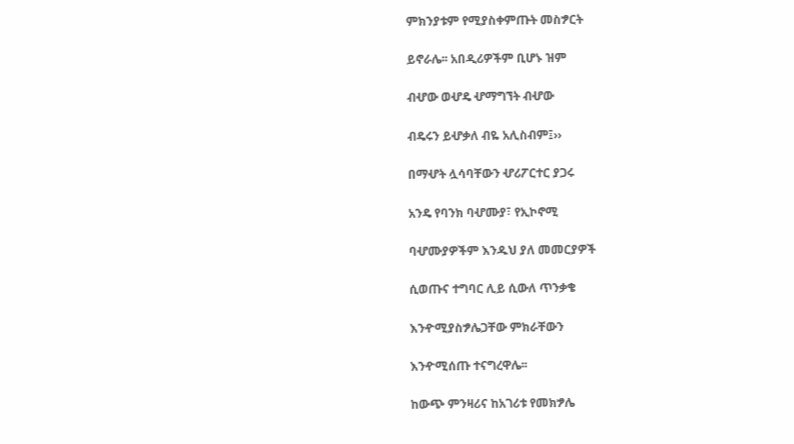ምክንያቱም የሚያስቀምጡት መስፇርት

ይኖራሌ፡፡ አበዲሪዎችም ቢሆኑ ዝም

ብሇው ወሇዴ ሇማግኘት ብሇው

ብዴሩን ይሇቃለ ብዬ አሊስብም፤››

በማሇት ሏሳባቸውን ሇሪፖርተር ያጋሩ

አንዴ የባንክ ባሇሙያ፣ የኢኮኖሚ

ባሇሙያዎችም እንዱህ ያለ መመርያዎች

ሲወጡና ተግባር ሊይ ሲውለ ጥንቃቄ

እንዯሚያስፇሌጋቸው ምክራቸውን

እንዯሚሰጡ ተናግረዋሌ፡፡

ከውጭ ምንዛሪና ከአገሪቱ የመክፇሌ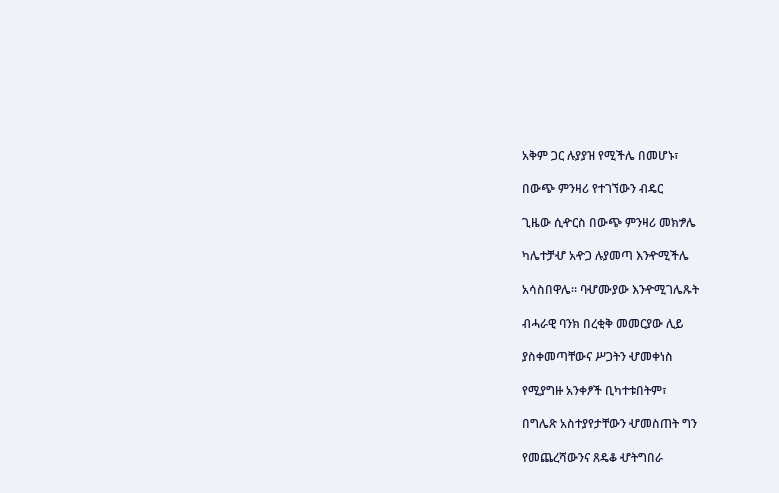አቅም ጋር ሉያያዝ የሚችሌ በመሆኑ፣

በውጭ ምንዛሪ የተገኘውን ብዴር

ጊዜው ሲዯርስ በውጭ ምንዛሪ መክፇሌ

ካሌተቻሇ አዯጋ ሉያመጣ እንዯሚችሌ

አሳስበዋሌ፡፡ ባሇሙያው እንዯሚገሌጹት

ብሓራዊ ባንክ በረቂቅ መመርያው ሊይ

ያስቀመጣቸውና ሥጋትን ሇመቀነስ

የሚያግዙ አንቀፆች ቢካተቱበትም፣

በግሌጽ አስተያየታቸውን ሇመስጠት ግን

የመጨረሻውንና ጸዴቆ ሇትግበራ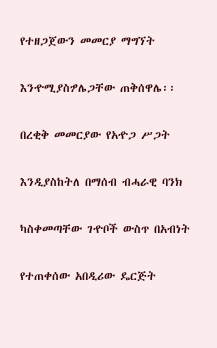የተዘጋጀውን መመርያ ማግኘት

እንዯሚያስፇሌጋቸው ጠቅሰዋሌ፡፡

በረቂቅ መመርያው የአዯጋ ሥጋት

እንዲያስከትለ በማሰብ ብሓራዊ ባንክ

ካስቀመጣቸው ገዯቦች ውስጥ በአብነት

የተጠቀሰው አበዲሪው ዴርጅት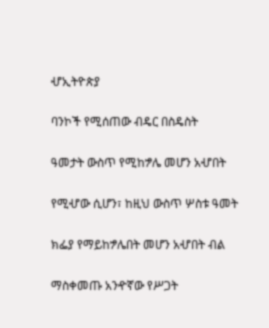ሇኢትዮጵያ

ባንኮች የሚሰጠው ብዴር በስዴስት

ዓመታት ውስጥ የሚከፇሌ መሆን አሇበት

የሚሇው ሲሆን፣ ከዚህ ውስጥ ሦስቱ ዓመት

ክፌያ የማይከፇሌበት መሆን አሇበት ብል

ማስቀመጡ አንዯኛው የሥጋት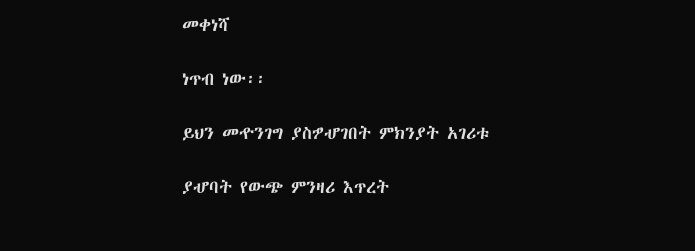መቀነሻ

ነጥብ ነው፡፡

ይህን መዯንገግ ያስፇሇገበት ምክንያት አገሪቱ

ያሇባት የውጭ ምንዛሪ እጥረት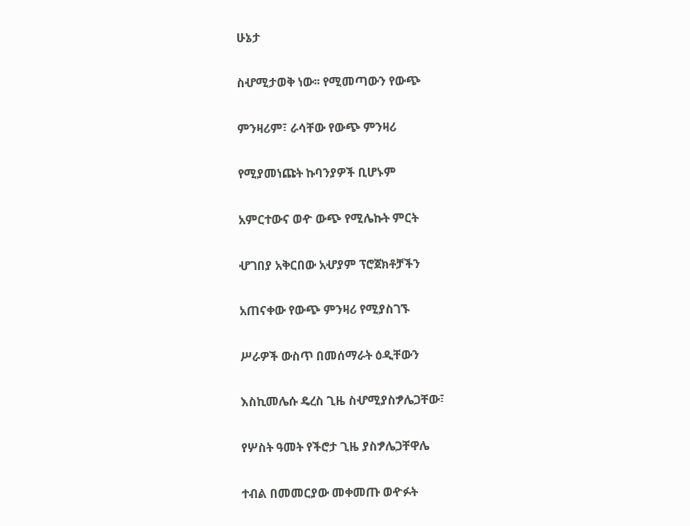ሁኔታ

ስሇሚታወቅ ነው፡፡ የሚመጣውን የውጭ

ምንዛሪም፣ ራሳቸው የውጭ ምንዛሪ

የሚያመነጩት ኩባንያዎች ቢሆኑም

አምርተውና ወዯ ውጭ የሚሌኩት ምርት

ሇገበያ አቅርበው አሇያም ፕሮጀክቶቻችን

አጠናቀው የውጭ ምንዛሪ የሚያስገኙ

ሥራዎች ውስጥ በመሰማራት ዕዲቸውን

እስኪመሌሱ ዴረስ ጊዜ ስሇሚያስፇሌጋቸው፣

የሦስት ዓመት የችሮታ ጊዜ ያስፇሌጋቸዋሌ

ተብል በመመርያው መቀመጡ ወዯፉት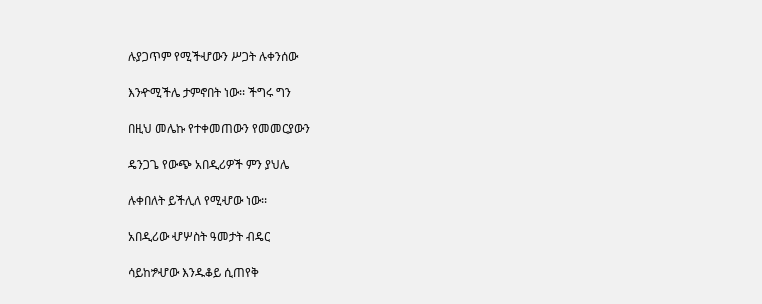ሉያጋጥም የሚችሇውን ሥጋት ሉቀንሰው

እንዯሚችሌ ታምኖበት ነው፡፡ ችግሩ ግን

በዚህ መሌኩ የተቀመጠውን የመመርያውን

ዴንጋጌ የውጭ አበዲሪዎች ምን ያህሌ

ሉቀበለት ይችሊለ የሚሇው ነው፡፡

አበዲሪው ሇሦስት ዓመታት ብዴር

ሳይከፇሇው እንዱቆይ ሲጠየቅ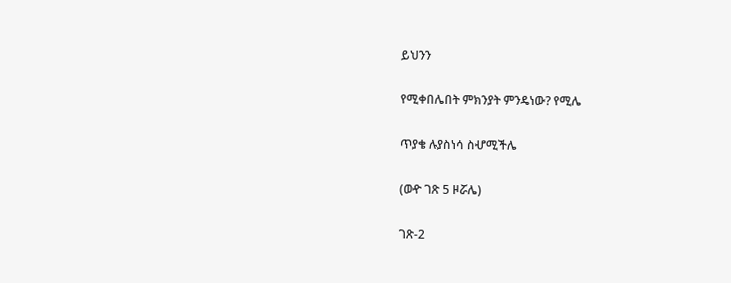ይህንን

የሚቀበሌበት ምክንያት ምንዴነው? የሚሌ

ጥያቄ ሉያስነሳ ስሇሚችሌ

(ወዯ ገጽ 5 ዞሯሌ)

ገጽ-2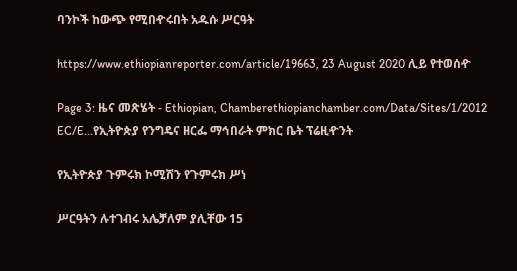ባንኮች ከውጭ የሚበዯሩበት አዱሱ ሥርዓት

https://www.ethiopianreporter.com/article/19663, 23 August 2020 ሊይ የተወሰዯ

Page 3: ዜና መጽሄት - Ethiopian, Chamberethiopianchamber.com/Data/Sites/1/2012 EC/E...የኢትዮጵያ የንግዴና ዘርፌ ማኅበራት ምክር ቤት ፕሬዚዯንት

የኢትዮጵያ ጉምሩክ ኮሚሽን የጉምሩክ ሥነ

ሥርዓትን ሉተገብሩ አሌቻለም ያሊቸው 15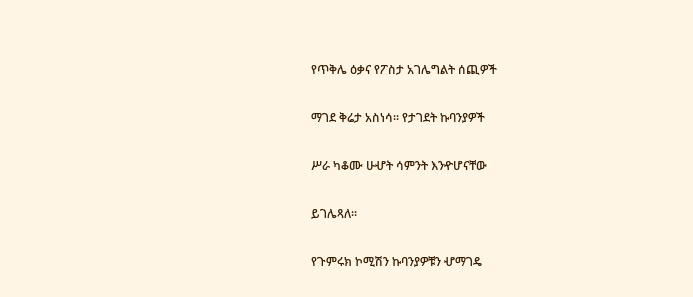የጥቅሌ ዕቃና የፖስታ አገሌግልት ሰጪዎች

ማገደ ቅሬታ አስነሳ፡፡ የታገደት ኩባንያዎች

ሥራ ካቆሙ ሁሇት ሳምንት እንዯሆናቸው

ይገሌጻለ፡፡

የጉምሩክ ኮሚሽን ኩባንያዎቹን ሇማገዴ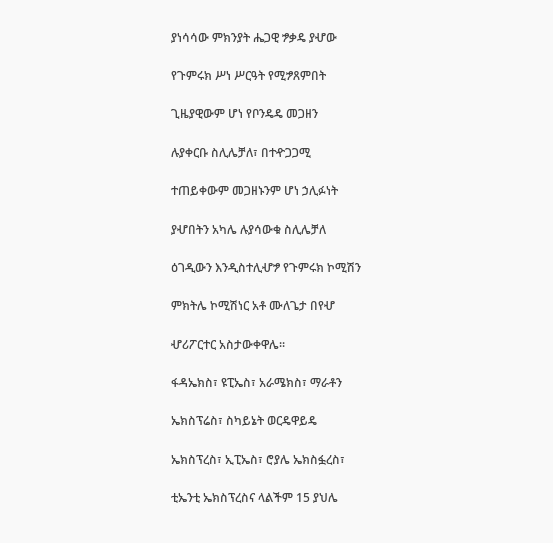ያነሳሳው ምክንያት ሔጋዊ ፇቃዴ ያሇው

የጉምሩክ ሥነ ሥርዓት የሚፇጸምበት

ጊዜያዊውም ሆነ የቦንዴዴ መጋዘን

ሉያቀርቡ ስሊሌቻለ፣ በተዯጋጋሚ

ተጠይቀውም መጋዘኑንም ሆነ ኃሊፉነት

ያሇበትን አካሌ ሉያሳውቁ ስሊሌቻለ

ዕገዲውን እንዲስተሊሇፇ የጉምሩክ ኮሚሽን

ምክትሌ ኮሚሽነር አቶ ሙለጌታ በየሇ

ሇሪፖርተር አስታውቀዋሌ፡፡

ፋዳኤክስ፣ ዩፒኤስ፣ አራሜክስ፣ ማራቶን

ኤክስፕሬስ፣ ስካይኔት ወርዴዋይዴ

ኤክስፕረስ፣ ኢፒኤስ፣ ሮያሌ ኤክስፏረስ፣

ቲኤንቲ ኤክስፕረስና ላልችም 15 ያህሌ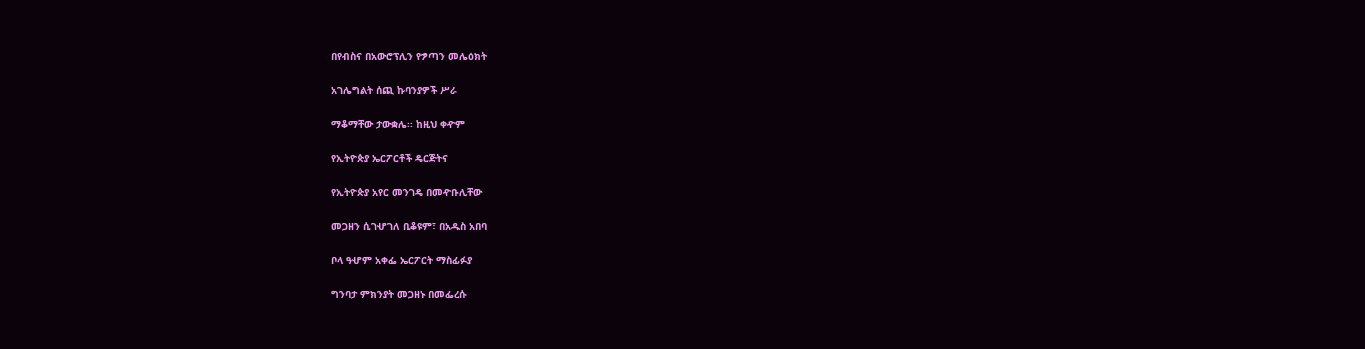በየብስና በአውሮፕሊን የፇጣን መሌዕክት

አገሌግልት ሰጪ ኩባንያዎች ሥራ

ማቆማቸው ታውቋሌ፡፡ ከዚህ ቀዯም

የኢትዮጵያ ኤርፖርቶች ዴርጅትና

የኢትዮጵያ አየር መንገዴ በመዯቡሊቸው

መጋዘን ሲገሇገለ ቢቆዩም፣ በአዱስ አበባ

ቦላ ዓሇም አቀፌ ኤርፖርት ማስፊፉያ

ግንባታ ምክንያት መጋዘኑ በመፌረሱ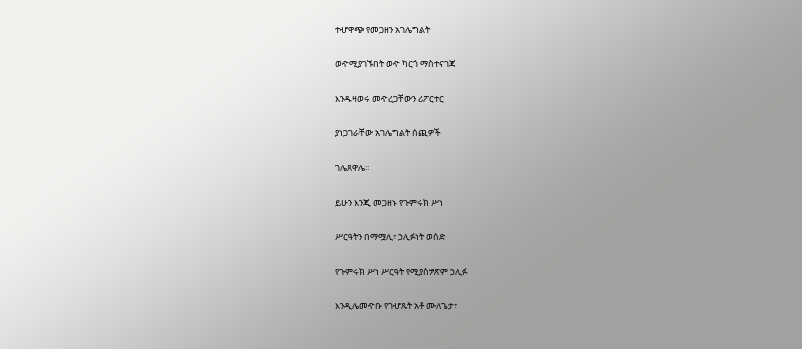ተሇዋጭ የመጋዘን አገሌግልት

ወዯሚያገኙበት ወዯ ካርጎ ማስተናገጃ

እንዱዛወሩ መዯረጋቸውን ሪፖርተር

ያነጋገራቸው አገሌግልት ሰጪዎች

ገሌጸዋሌ፡፡

ይሁን እንጂ መጋዘኑ የጉምሩክ ሥነ

ሥርዓትን በማሟሊ፣ ኃሊፉነት ወስድ

የጉምሩክ ሥነ ሥርዓት የሚያስፇጽም ኃሊፉ

እንዲሌመዯቡ የገሇጹት አቶ ሙለጌታ፣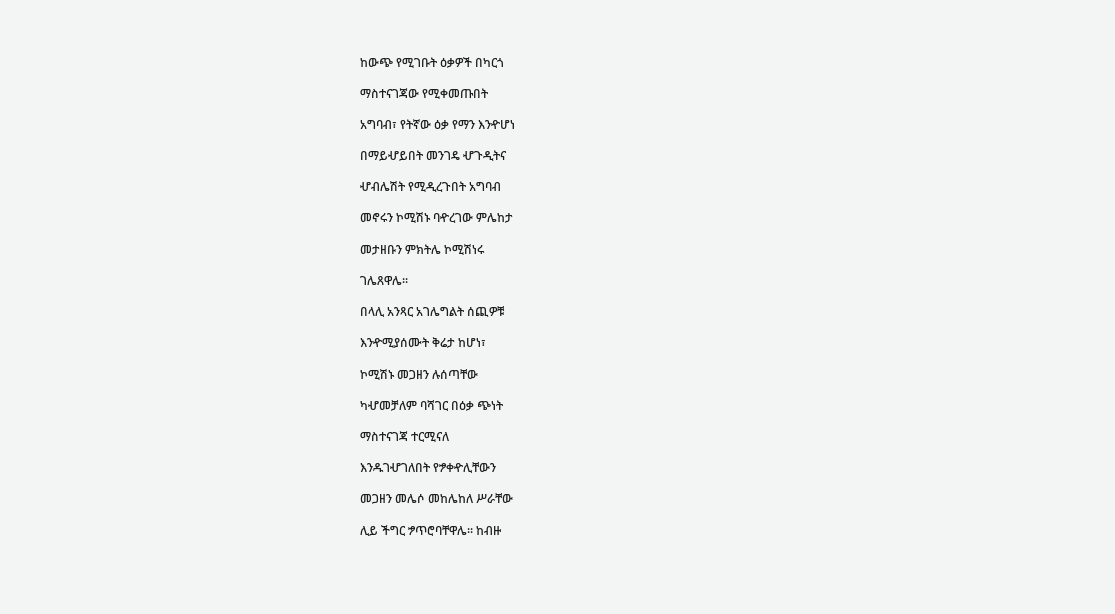ከውጭ የሚገቡት ዕቃዎች በካርጎ

ማስተናገጃው የሚቀመጡበት

አግባብ፣ የትኛው ዕቃ የማን እንዯሆነ

በማይሇይበት መንገዴ ሇጉዲትና

ሇብሌሽት የሚዲረጉበት አግባብ

መኖሩን ኮሚሽኑ ባዯረገው ምሌከታ

መታዘቡን ምክትሌ ኮሚሽነሩ

ገሌጸዋሌ፡፡

በላሊ አንጻር አገሌግልት ሰጪዎቹ

እንዯሚያሰሙት ቅሬታ ከሆነ፣

ኮሚሽኑ መጋዘን ሉሰጣቸው

ካሇመቻለም ባሻገር በዕቃ ጭነት

ማስተናገጃ ተርሚናለ

እንዱገሇገለበት የፇቀዯሊቸውን

መጋዘን መሌሶ መከሌከለ ሥራቸው

ሊይ ችግር ፇጥሮባቸዋሌ፡፡ ከብዙ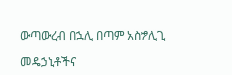ውጣውረብ በኋሊ በጣም አስፇሊጊ

መዴኃኒቶችና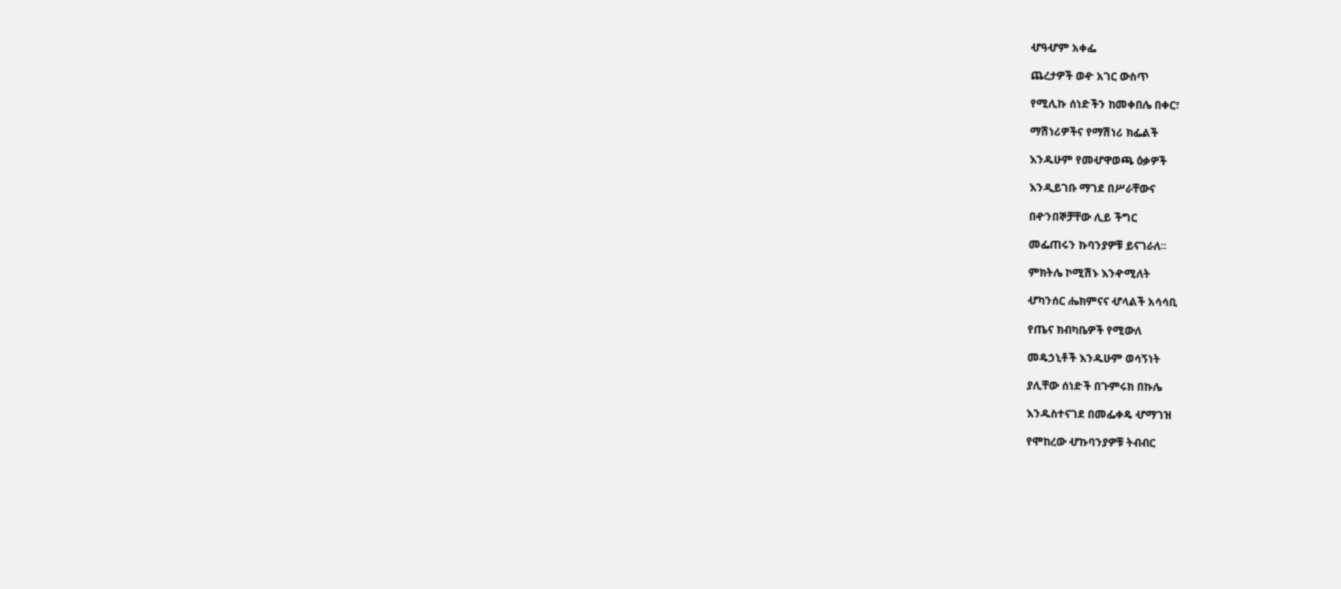ሇዓሇም አቀፌ

ጨረታዎች ወዯ አገር ውስጥ

የሚሊኩ ሰነድችን ከመቀበሌ በቀር፣

ማሽነሪዎችና የማሽነሪ ክፌልች

እንዱሁም የመሇዋወጫ ዕቃዎች

እንዲይገቡ ማገደ በሥራቸውና

በዯንበኞቻቸው ሊይ ችግር

መፌጠሩን ኩባንያዎቹ ይናገራለ፡፡

ምክትሌ ኮሚሽኑ እንዯሚለት

ሇካንሰር ሔክምናና ሇላልች አሳሳቢ

የጤና ክብካቤዎች የሚውለ

መዴኃኒቶች እንዱሁም ወሳኝነት

ያሊቸው ሰነድች በጉምሩክ በኩሌ

እንዱስተናገደ በመፌቀዴ ሇማገዝ

የሞከረው ሇኩባንያዎቹ ትብብር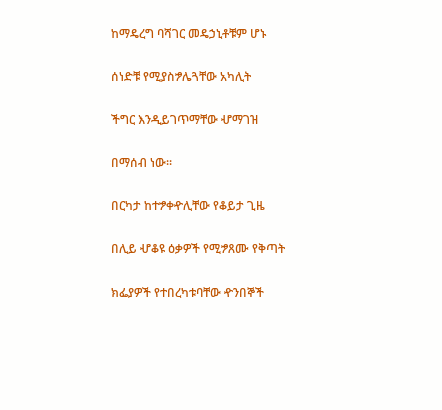ከማዴረግ ባሻገር መዴኃኒቶቹም ሆኑ

ሰነድቹ የሚያስፇሌጓቸው አካሊት

ችግር እንዲይገጥማቸው ሇማገዝ

በማሰብ ነው፡፡

በርካታ ከተፇቀዯሊቸው የቆይታ ጊዜ

በሊይ ሇቆዩ ዕቃዎች የሚፇጸሙ የቅጣት

ክፌያዎች የተበረካቱባቸው ዯንበኞች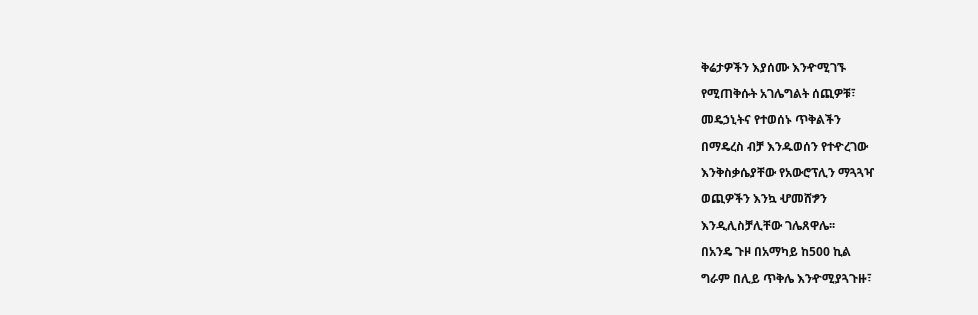ቅሬታዎችን እያሰሙ እንዯሚገኙ

የሚጠቅሱት አገሌግልት ሰጪዎቹ፣

መዴኃኒትና የተወሰኑ ጥቅልችን

በማዴረስ ብቻ እንዱወሰን የተዯረገው

እንቅስቃሴያቸው የአውሮፕሊን ማጓጓዣ

ወጪዎችን እንኳ ሇመሸፇን

እንዲሊስቻሊቸው ገሌጸዋሌ፡፡

በአንዴ ጉዞ በአማካይ ከ500 ኪል

ግራም በሊይ ጥቅሌ እንዯሚያጓጉዙ፣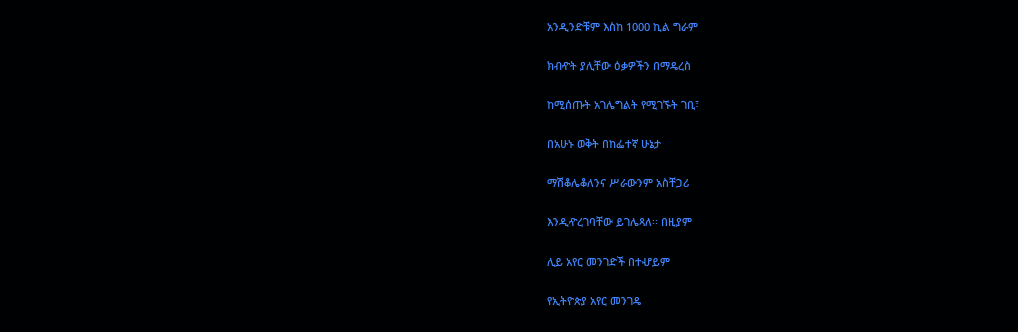አንዲንድቹም እስከ 1000 ኪል ግራም

ክብዯት ያሊቸው ዕቃዎችን በማዴረስ

ከሚሰጡት አገሌግልት የሚገኙት ገቢ፣

በአሁኑ ወቅት በከፌተኛ ሁኔታ

ማሽቆሌቆለንና ሥራውንም አስቸጋሪ

እንዲዯረገባቸው ይገሌጻለ፡፡ በዚያም

ሊይ አየር መንገድች በተሇይም

የኢትዮጵያ አየር መንገዴ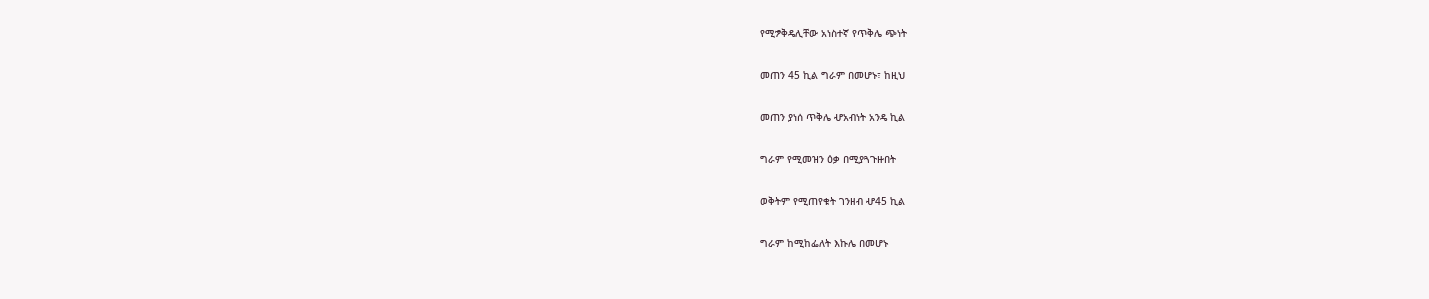የሚፇቅዴሊቸው አነስተኛ የጥቅሌ ጭነት

መጠን 45 ኪል ግራም በመሆኑ፣ ከዚህ

መጠን ያነሰ ጥቅሌ ሇአብነት አንዴ ኪል

ግራም የሚመዝን ዕቃ በሚያጓጉዙበት

ወቅትም የሚጠየቁት ገንዘብ ሇ45 ኪል

ግራም ከሚከፌለት እኩሌ በመሆኑ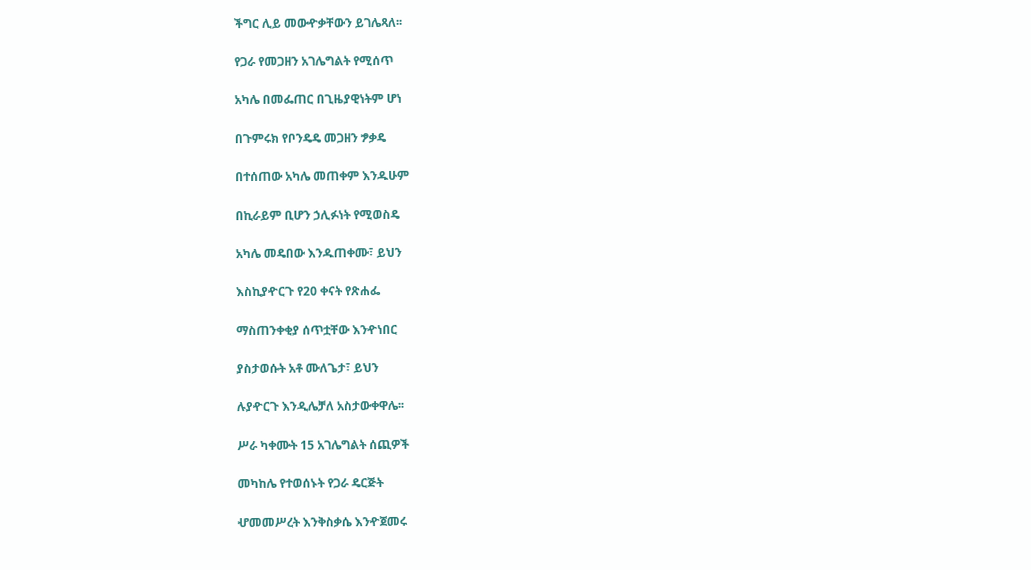ችግር ሊይ መውዯቃቸውን ይገሌጻለ፡፡

የጋራ የመጋዘን አገሌግልት የሚሰጥ

አካሌ በመፌጠር በጊዜያዊነትም ሆነ

በጉምሩክ የቦንዴዴ መጋዘን ፇቃዴ

በተሰጠው አካሌ መጠቀም እንዱሁም

በኪራይም ቢሆን ኃሊፉነት የሚወስዴ

አካሌ መዴበው እንዱጠቀሙ፣ ይህን

እስኪያዯርጉ የ20 ቀናት የጽሐፌ

ማስጠንቀቂያ ሰጥቷቸው እንዯነበር

ያስታወሱት አቶ ሙለጌታ፣ ይህን

ሉያዯርጉ እንዲሌቻለ አስታውቀዋሌ፡፡

ሥራ ካቀሙት 15 አገሌግልት ሰጪዎች

መካከሌ የተወሰኑት የጋራ ዴርጅት

ሇመመሥረት እንቅስቃሴ እንዯጀመሩ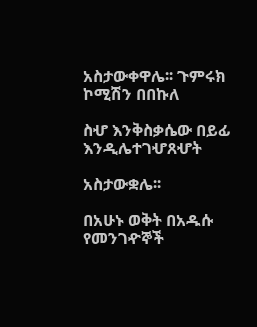አስታውቀዋሌ፡፡ ጉምሩክ ኮሚሽን በበኩለ

ስሇ እንቅስቃሴው በይፊ እንዲሌተገሇጸሇት

አስታውቋሌ፡፡

በአሁኑ ወቅት በአዱሱ የመንገዯኞች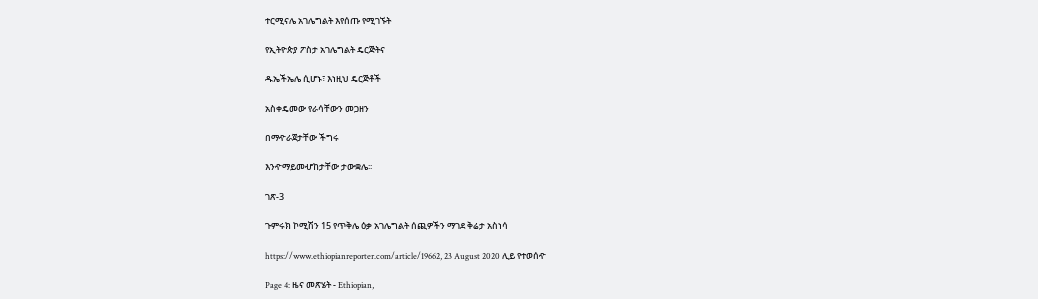ተርሚናሌ አገሌግልት እየሰጡ የሚገኙት

የኢትዮጵያ ፖስታ አገሌግልት ዴርጅትና

ዱኤችኤሌ ሲሆኑ፣ እነዚህ ዴርጅቶች

አስቀዴመው የራሳቸውን መጋዘን

በማዯራጀታቸው ችግሩ

እንዯማይመሇከታቸው ታውቋሌ፡፡

ገጽ-3

ጉምሩክ ኮሚሽን 15 የጥቅሌ ዕቃ አገሌግልት ሰጪዎችን ማገደ ቅሬታ አስነሳ

https://www.ethiopianreporter.com/article/19662, 23 August 2020 ሊይ የተወሰዯ

Page 4: ዜና መጽሄት - Ethiopian,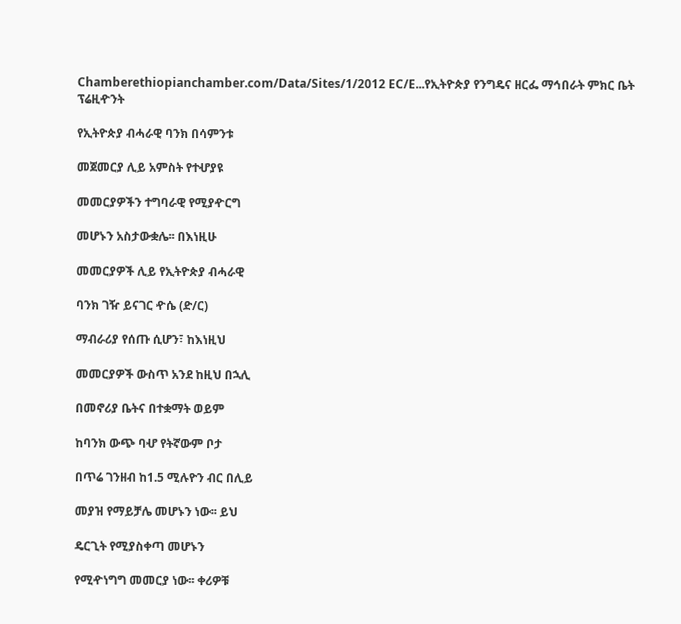Chamberethiopianchamber.com/Data/Sites/1/2012 EC/E...የኢትዮጵያ የንግዴና ዘርፌ ማኅበራት ምክር ቤት ፕሬዚዯንት

የኢትዮጵያ ብሓራዊ ባንክ በሳምንቱ

መጀመርያ ሊይ አምስት የተሇያዩ

መመርያዎችን ተግባራዊ የሚያዯርግ

መሆኑን አስታውቋሌ፡፡ በእነዚሁ

መመርያዎች ሊይ የኢትዮጵያ ብሓራዊ

ባንክ ገዥ ይናገር ዯሴ (ድ/ር)

ማብራሪያ የሰጡ ሲሆን፣ ከእነዚህ

መመርያዎች ውስጥ አንደ ከዚህ በኋሊ

በመኖሪያ ቤትና በተቋማት ወይም

ከባንክ ውጭ ባሇ የትኛውም ቦታ

በጥሬ ገንዘብ ከ1.5 ሚሉዮን ብር በሊይ

መያዝ የማይቻሌ መሆኑን ነው፡፡ ይህ

ዴርጊት የሚያስቀጣ መሆኑን

የሚዯነግግ መመርያ ነው፡፡ ቀሪዎቹ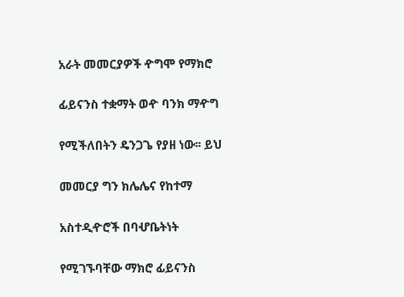አራት መመርያዎች ዯግሞ የማክሮ

ፊይናንስ ተቋማት ወዯ ባንክ ማዯግ

የሚችለበትን ዴንጋጌ የያዘ ነው፡፡ ይህ

መመርያ ግን ክሌሌና የከተማ

አስተዲዯሮች በባሇቤትነት

የሚገኙባቸው ማክሮ ፊይናንስ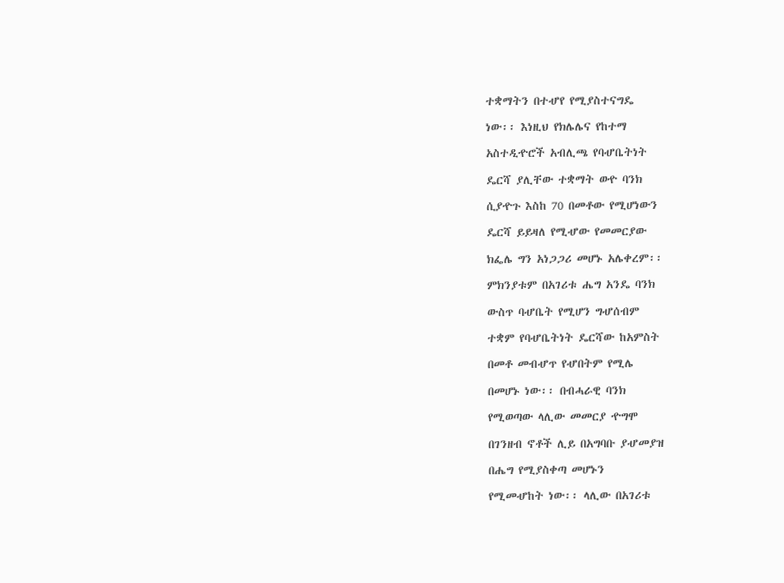ተቋማትን በተሇየ የሚያስተናግዴ

ነው፡፡ እነዚህ የክሌሌና የከተማ

አስተዲዯሮች አብሊጫ የባሇቤትነት

ዴርሻ ያሊቸው ተቋማት ወዯ ባንክ

ሲያዯጉ እስከ 70 በመቶው የሚሆነውን

ዴርሻ ይይዛለ የሚሇው የመመርያው

ክፌሌ ግን አነጋጋሪ መሆኑ አሌቀረም፡፡

ምክንያቱም በአገሪቱ ሔግ አንዴ ባንክ

ውስጥ ባሇቤት የሚሆን ግሇሰብም

ተቋም የባሇቤትነት ዴርሻው ከአምስት

በመቶ መብሇጥ የሇበትም የሚሌ

በመሆኑ ነው፡፡ በብሓራዊ ባንክ

የሚወጣው ላሊው መመርያ ዯግሞ

በገንዘብ ኖቶች ሊይ በአግባቡ ያሇመያዝ

በሔግ የሚያስቀጣ መሆኑን

የሚመሇከት ነው፡፡ ላሊው በአገሪቱ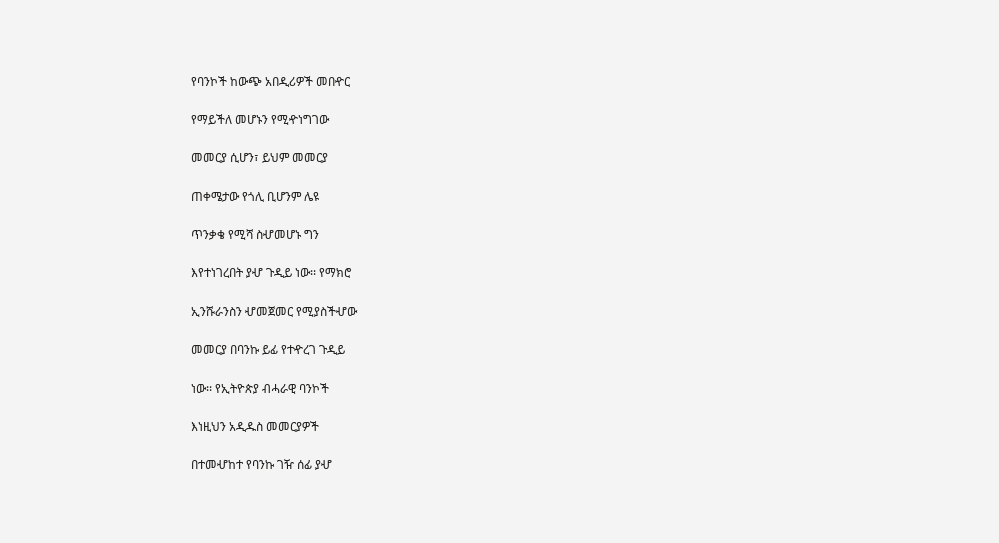የባንኮች ከውጭ አበዲሪዎች መበዯር

የማይችለ መሆኑን የሚዯነግገው

መመርያ ሲሆን፣ ይህም መመርያ

ጠቀሜታው የጎሊ ቢሆንም ሌዩ

ጥንቃቄ የሚሻ ስሇመሆኑ ግን

እየተነገረበት ያሇ ጉዲይ ነው፡፡ የማክሮ

ኢንሹራንስን ሇመጀመር የሚያስችሇው

መመርያ በባንኩ ይፊ የተዯረገ ጉዲይ

ነው፡፡ የኢትዮጵያ ብሓራዊ ባንኮች

እነዚህን አዲዱስ መመርያዎች

በተመሇከተ የባንኩ ገዥ ሰፊ ያሇ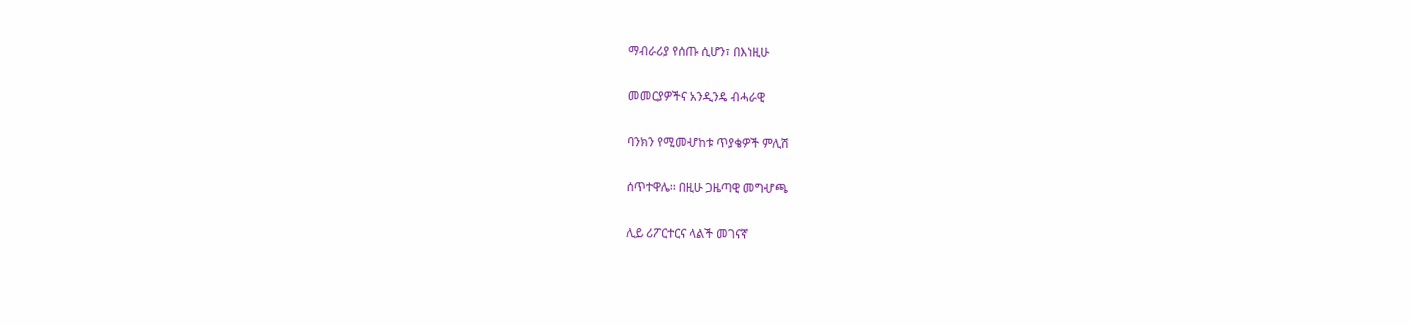ማብራሪያ የሰጡ ሲሆን፣ በእነዚሁ

መመርያዎችና አንዲንዴ ብሓራዊ

ባንክን የሚመሇከቱ ጥያቄዎች ምሊሽ

ሰጥተዋሌ፡፡ በዚሁ ጋዜጣዊ መግሇጫ

ሊይ ሪፖርተርና ላልች መገናኛ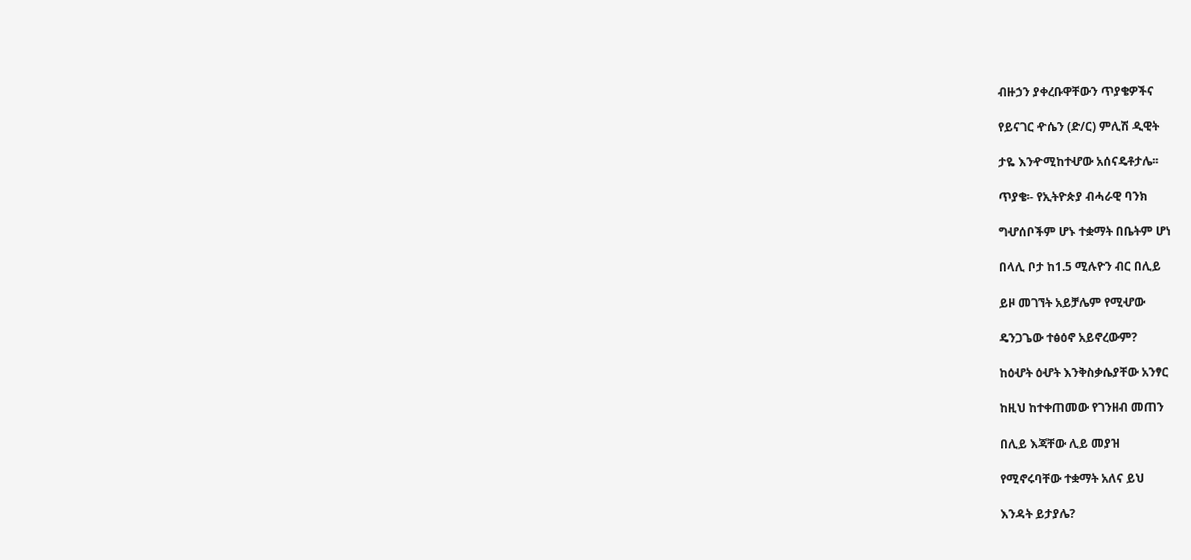ብዙኃን ያቀረቡዋቸውን ጥያቄዎችና

የይናገር ዯሴን (ድ/ር) ምሊሽ ዲዊት

ታዬ እንዯሚከተሇው አሰናዴቶታሌ፡፡

ጥያቄ፡- የኢትዮጵያ ብሓራዊ ባንክ

ግሇሰቦችም ሆኑ ተቋማት በቤትም ሆነ

በላሊ ቦታ ከ1.5 ሚሉዮን ብር በሊይ

ይዞ መገኘት አይቻሌም የሚሇው

ዴንጋጌው ተፅዕኖ አይኖረውም?

ከዕሇት ዕሇት እንቅስቃሴያቸው አንፃር

ከዚህ ከተቀጠመው የገንዘብ መጠን

በሊይ እጃቸው ሊይ መያዝ

የሚኖሩባቸው ተቋማት አለና ይህ

እንዳት ይታያሌ?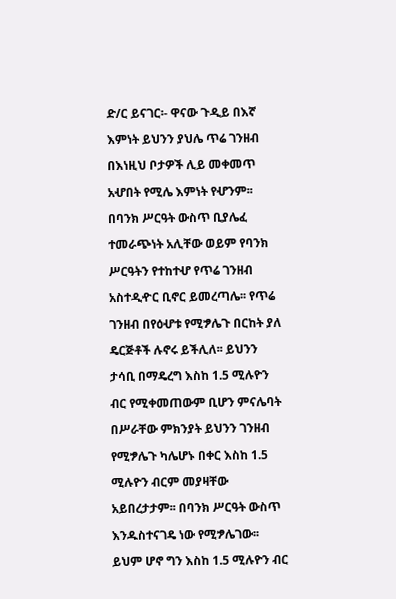ድ/ር ይናገር፡- ዋናው ጉዲይ በእኛ

እምነት ይህንን ያህሌ ጥሬ ገንዘብ

በእነዚህ ቦታዎች ሊይ መቀመጥ

አሇበት የሚሌ እምነት የሇንም፡፡

በባንክ ሥርዓት ውስጥ ቢያሌፈ

ተመራጭነት አሊቸው ወይም የባንክ

ሥርዓትን የተከተሇ የጥሬ ገንዘብ

አስተዲዯር ቢኖር ይመረጣሌ፡፡ የጥሬ

ገንዘብ በየዕሇቱ የሚፇሌጉ በርከት ያለ

ዴርጅቶች ሉኖሩ ይችሊለ፡፡ ይህንን

ታሳቢ በማዴረግ እስከ 1.5 ሚሉዮን

ብር የሚቀመጠውም ቢሆን ምናሌባት

በሥራቸው ምክንያት ይህንን ገንዘብ

የሚፇሌጉ ካሌሆኑ በቀር እስከ 1.5

ሚሉዮን ብርም መያዛቸው

አይበረታታም፡፡ በባንክ ሥርዓት ውስጥ

እንዱስተናገዴ ነው የሚፇሌገው፡፡

ይህም ሆኖ ግን እስከ 1.5 ሚሉዮን ብር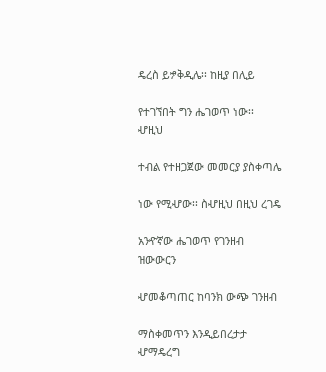ዴረስ ይፇቅዲሌ፡፡ ከዚያ በሊይ

የተገኘበት ግን ሔገወጥ ነው፡፡ ሇዚህ

ተብል የተዘጋጀው መመርያ ያስቀጣሌ

ነው የሚሇው፡፡ ስሇዚህ በዚህ ረገዴ

አንዯኛው ሔገወጥ የገንዘብ ዝውውርን

ሇመቆጣጠር ከባንክ ውጭ ገንዘብ

ማስቀመጥን እንዲይበረታታ ሇማዴረግ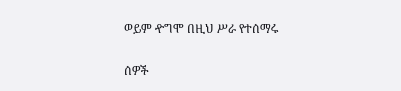ወይም ዯግሞ በዚህ ሥራ የተሰማሩ

ሰዎች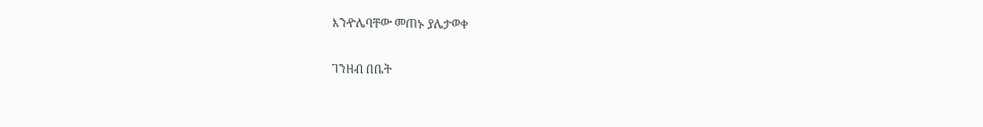እንዯሌባቸው መጠኑ ያሌታወቀ

ገንዘብ በቤት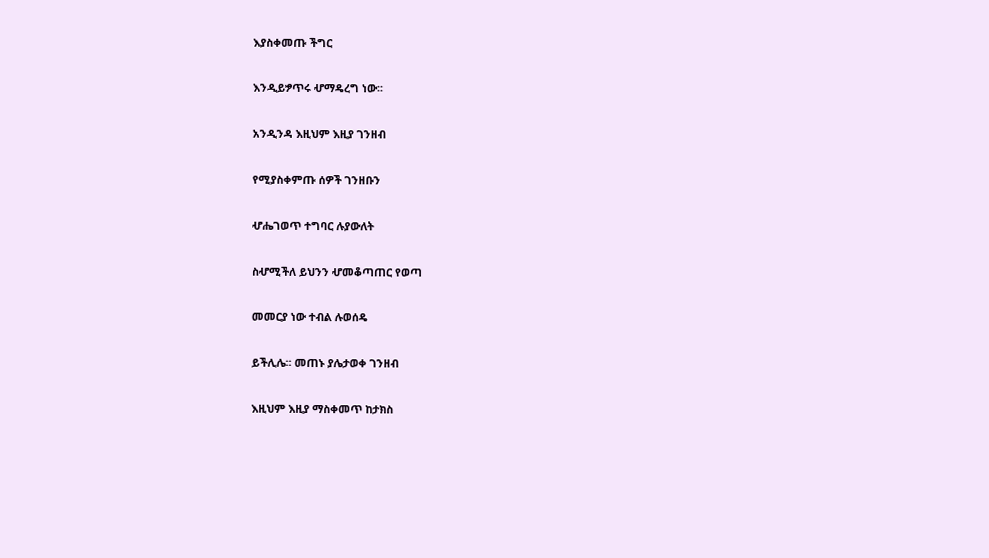እያስቀመጡ ችግር

እንዲይፇጥሩ ሇማዴረግ ነው፡፡

አንዲንዳ እዚህም እዚያ ገንዘብ

የሚያስቀምጡ ሰዎች ገንዘቡን

ሇሔገወጥ ተግባር ሉያውለት

ስሇሚችለ ይህንን ሇመቆጣጠር የወጣ

መመርያ ነው ተብል ሉወሰዴ

ይችሊሌ፡፡ መጠኑ ያሌታወቀ ገንዘብ

እዚህም እዚያ ማስቀመጥ ከታክስ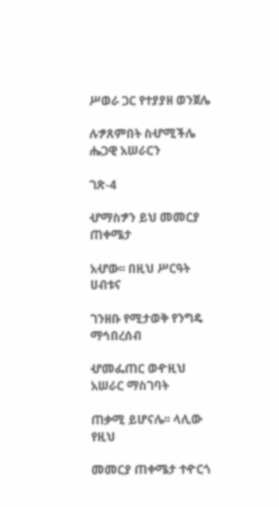ሥወራ ጋር የተያያዘ ወንጀሌ

ሉፇጸምበት ስሇሚችሌ ሔጋዊ አሠራርን

ገጽ-4

ሇማስፇን ይህ መመርያ ጠቀሜታ

አሇው፡፡ በዚህ ሥርዓት ሀብቱና

ገንዘቡ የሚታወቅ የንግዴ ማኅበረሰብ

ሇመፌጠር ወዯዚህ አሠራር ማስገባት

ጠቃሚ ይሆናሌ፡፡ ላሊው የዚህ

መመርያ ጠቀሜታ ተዯርጎ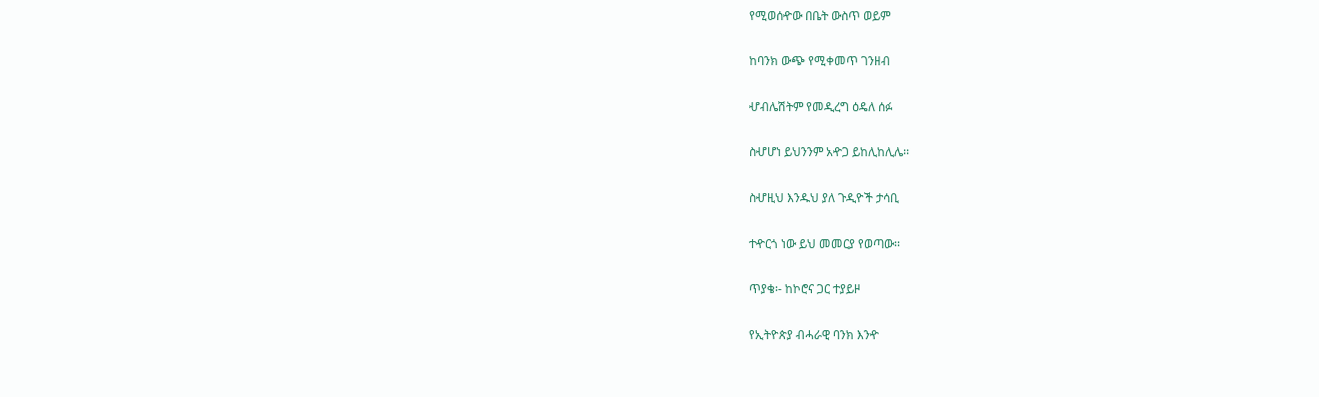የሚወሰዯው በቤት ውስጥ ወይም

ከባንክ ውጭ የሚቀመጥ ገንዘብ

ሇብሌሽትም የመዲረግ ዕዴለ ሰፉ

ስሇሆነ ይህንንም አዯጋ ይከሊከሊሌ፡፡

ስሇዚህ እንዱህ ያለ ጉዲዮች ታሳቢ

ተዯርጎ ነው ይህ መመርያ የወጣው፡፡

ጥያቄ፡- ከኮሮና ጋር ተያይዞ

የኢትዮጵያ ብሓራዊ ባንክ እንዯ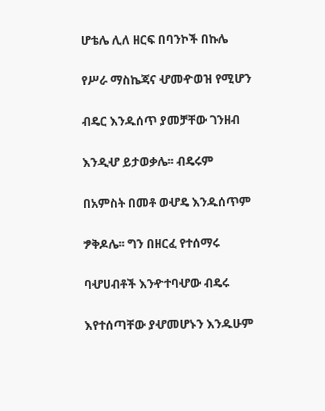ሆቴሌ ሊለ ዘርፍ በባንኮች በኩሌ

የሥራ ማስኬጃና ሇመዯወዝ የሚሆን

ብዴር እንዱሰጥ ያመቻቸው ገንዘብ

እንዲሇ ይታወቃሌ፡፡ ብዴሩም

በአምስት በመቶ ወሇዴ እንዱሰጥም

ፇቅዶሌ፡፡ ግን በዘርፈ የተሰማሩ

ባሇሀብቶች እንዯተባሇው ብዴሩ

እየተሰጣቸው ያሇመሆኑን እንዱሁም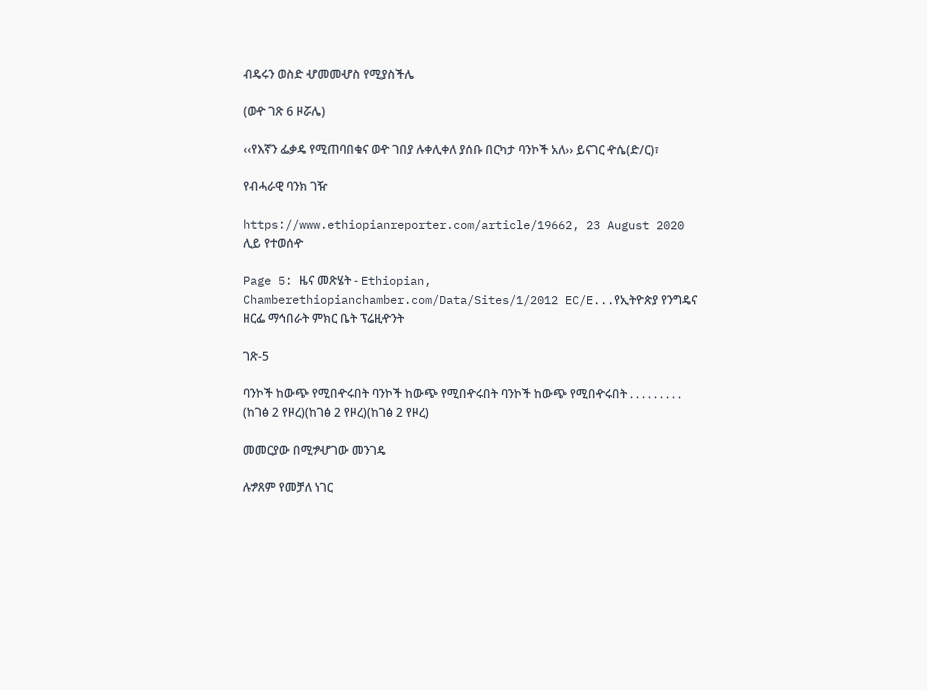ብዴሩን ወስድ ሇመመሇስ የሚያስችሌ

(ወዯ ገጽ 6 ዞሯሌ)

‹‹የእኛን ፌቃዴ የሚጠባበቁና ወዯ ገበያ ሉቀሊቀለ ያሰቡ በርካታ ባንኮች አለ›› ይናገር ዯሴ(ድ/ር)፣

የብሓራዊ ባንክ ገዥ

https://www.ethiopianreporter.com/article/19662, 23 August 2020 ሊይ የተወሰዯ

Page 5: ዜና መጽሄት - Ethiopian, Chamberethiopianchamber.com/Data/Sites/1/2012 EC/E...የኢትዮጵያ የንግዴና ዘርፌ ማኅበራት ምክር ቤት ፕሬዚዯንት

ገጽ-5

ባንኮች ከውጭ የሚበዯሩበት ባንኮች ከውጭ የሚበዯሩበት ባንኮች ከውጭ የሚበዯሩበት . . . . . . . . . (ከገፅ 2 የዞረ)(ከገፅ 2 የዞረ)(ከገፅ 2 የዞረ)

መመርያው በሚፇሇገው መንገዴ

ሉፇጸም የመቻለ ነገር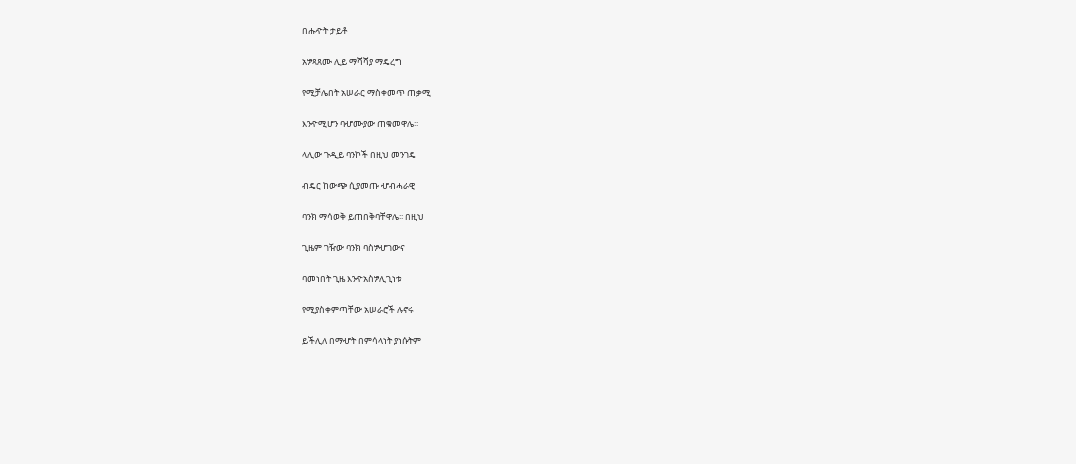በሑዯት ታይቶ

አፇጻጸሙ ሊይ ማሻሻያ ማዴረግ

የሚቻሌበት አሠራር ማስቀመጥ ጠቃሚ

እንዯሚሆን ባሇሙያው ጠቁመዋሌ፡፡

ላሊው ጉዲይ ባንኮች በዚህ መንገዴ

ብዴር ከውጭ ሲያመጡ ሇብሓራዊ

ባንክ ማሳወቅ ይጠበቅባቸዋሌ፡፡ በዚህ

ጊዜም ገዥው ባንክ ባስፇሇገውና

ባመነበት ጊዜ እንዯአስፇሊጊነቱ

የሚያስቀምጣቸው አሠራሮች ሉኖሩ

ይችሊለ በማሇት በምሳላነት ያነሱትም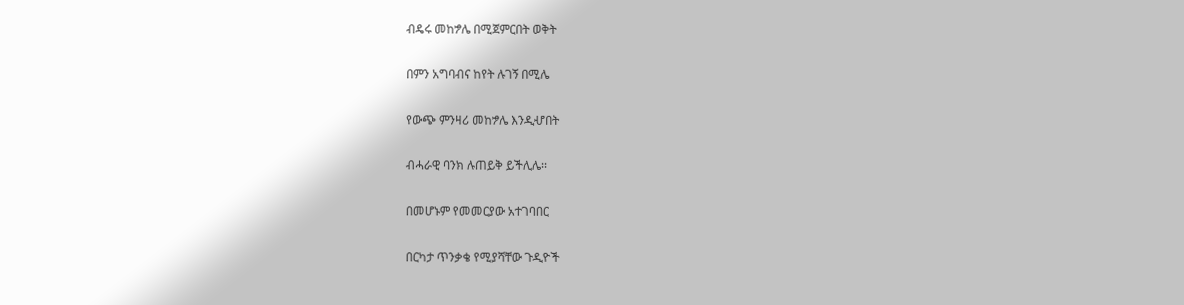ብዴሩ መከፇሌ በሚጀምርበት ወቅት

በምን አግባብና ከየት ሉገኝ በሚሌ

የውጭ ምንዛሪ መከፇሌ እንዲሇበት

ብሓራዊ ባንክ ሉጠይቅ ይችሊሌ፡፡

በመሆኑም የመመርያው አተገባበር

በርካታ ጥንቃቄ የሚያሻቸው ጉዲዮች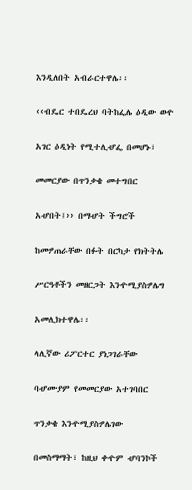እንዲለበት አብራርተዋሌ፡፡

‹‹ብዴር ተበዴረህ ባትከፌሌ ዕዲው ወዯ

አገር ዕዲነት የሚተሊሇፌ በመሆኑ፣

መመርያው በጥንቃቄ መተግበር

አሇበት፤›› በማሇት ችግሮች

ከመፇጠራቸው በፉት በርካታ የክትትሌ

ሥርዓቶችን መዘርጋት እንዯሚያስፇሌግ

አመሊክተዋሌ፡፡

ላሊኛው ሪፖርተር ያነጋገራቸው

ባሇሙያም የመመርያው አተገባበር

ጥንቃቄ እንዯሚያስፇሌገው

በመስማማት፣ ከዚህ ቀዯም ሇባንኮች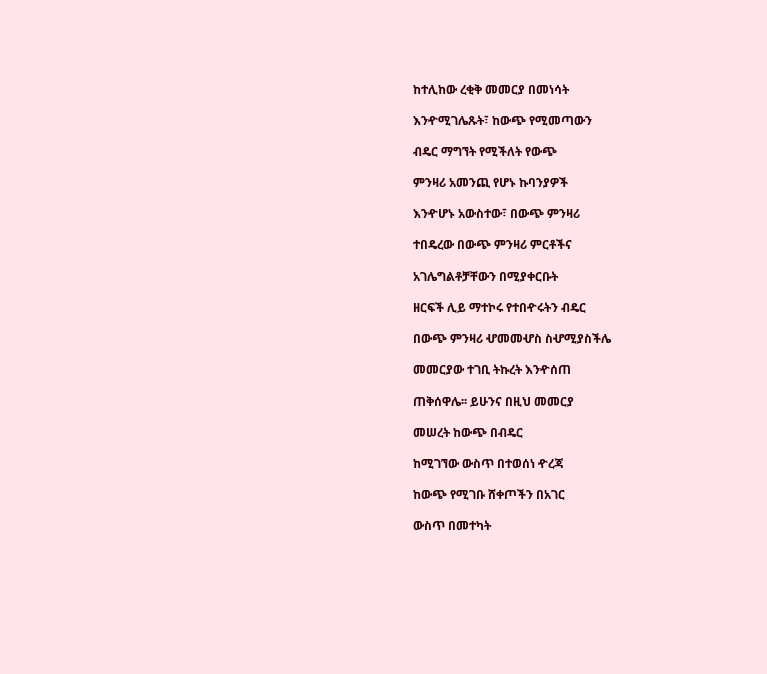ከተሊከው ረቂቅ መመርያ በመነሳት

እንዯሚገሌጹት፣ ከውጭ የሚመጣውን

ብዴር ማግኘት የሚችለት የውጭ

ምንዛሪ አመንጪ የሆኑ ኩባንያዎች

እንዯሆኑ አውስተው፣ በውጭ ምንዛሪ

ተበዴረው በውጭ ምንዛሪ ምርቶችና

አገሌግልቶቻቸውን በሚያቀርቡት

ዘርፍች ሊይ ማተኮሩ የተበዯሩትን ብዴር

በውጭ ምንዛሪ ሇመመሇስ ስሇሚያስችሌ

መመርያው ተገቢ ትኩረት እንዯሰጠ

ጠቅሰዋሌ፡፡ ይሁንና በዚህ መመርያ

መሠረት ከውጭ በብዴር

ከሚገኘው ውስጥ በተወሰነ ዯረጃ

ከውጭ የሚገቡ ሸቀጦችን በአገር

ውስጥ በመተካት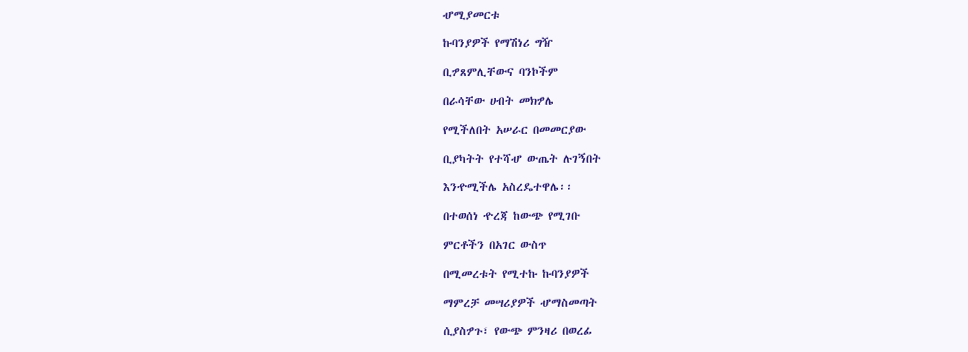ሇሚያመርቱ

ኩባንያዎች የማሽነሪ ግዥ

ቢፇጸምሊቸውና ባንኮችም

በራሳቸው ሀብት መክፇሌ

የሚችለበት አሠራር በመመርያው

ቢያካትት የተሻሇ ውጤት ሉገኝበት

እንዯሚችሌ አስረዴተዋሌ፡፡

በተወሰነ ዯረጃ ከውጭ የሚገቡ

ምርቶችን በአገር ውስጥ

በሚመረቱት የሚተኩ ኩባንያዎች

ማምረቻ መሣሪያዎች ሇማስመጣት

ሲያስፇጉ፣ የውጭ ምንዛሪ በወረፊ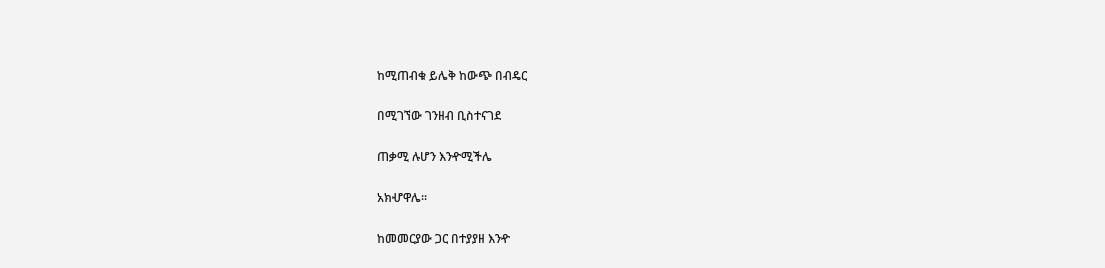ከሚጠብቁ ይሌቅ ከውጭ በብዴር

በሚገኘው ገንዘብ ቢስተናገደ

ጠቃሚ ሉሆን እንዯሚችሌ

አክሇዋሌ፡፡

ከመመርያው ጋር በተያያዘ እንዯ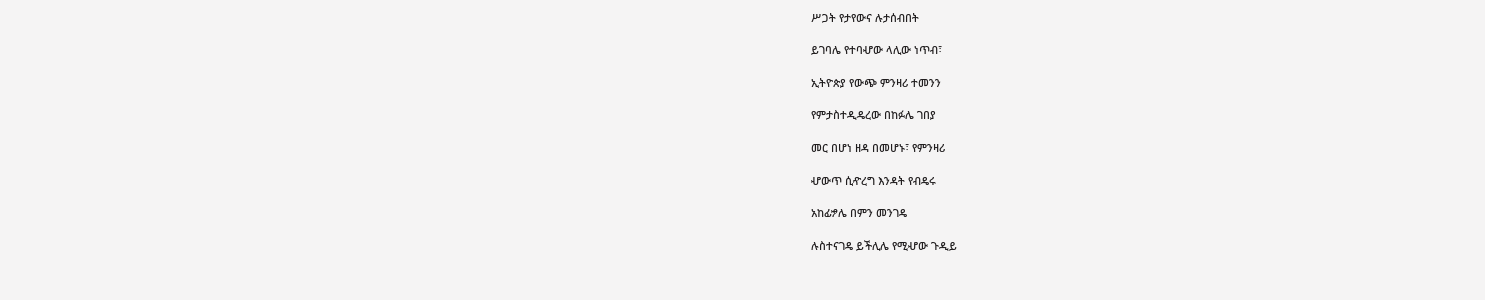ሥጋት የታየውና ሉታሰብበት

ይገባሌ የተባሇው ላሊው ነጥብ፣

ኢትዮጵያ የውጭ ምንዛሪ ተመንን

የምታስተዲዴረው በከፉሌ ገበያ

መር በሆነ ዘዳ በመሆኑ፣ የምንዛሪ

ሇውጥ ሲዯረግ እንዳት የብዴሩ

አከፊፇሌ በምን መንገዴ

ሉስተናገዴ ይችሊሌ የሚሇው ጉዲይ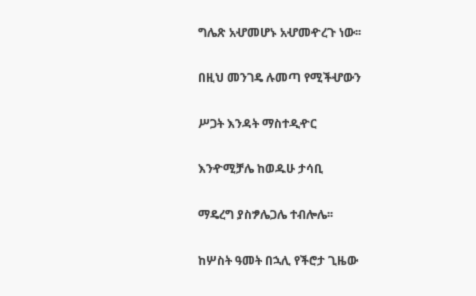ግሌጽ አሇመሆኑ አሇመዯረጉ ነው፡፡

በዚህ መንገዴ ሉመጣ የሚችሇውን

ሥጋት እንዳት ማስተዲዯር

እንዯሚቻሌ ከወዱሁ ታሳቢ

ማዴረግ ያስፇሌጋሌ ተብሎሌ፡፡

ከሦስት ዓመት በኋሊ የችሮታ ጊዜው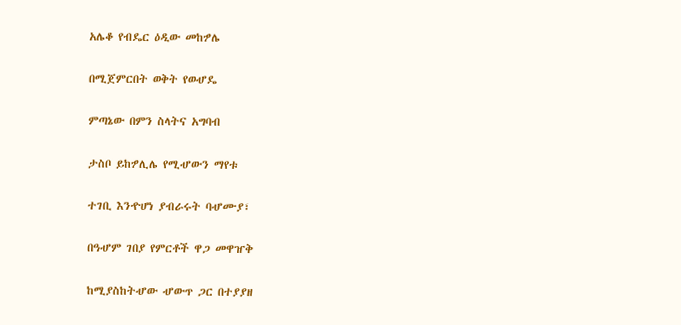አሌቆ የብዴር ዕዲው መከፇሌ

በሚጀምርበት ወቅት የወሇዴ

ምጣኔው በምን ስላትና አግባብ

ታስቦ ይከፇሊሌ የሚሇውን ማየቱ

ተገቢ እንዯሆነ ያብራሩት ባሇሙያ፣

በዓሇም ገበያ የምርቶች ዋጋ መዋዠቅ

ከሚያስከትሇው ሇውጥ ጋር በተያያዘ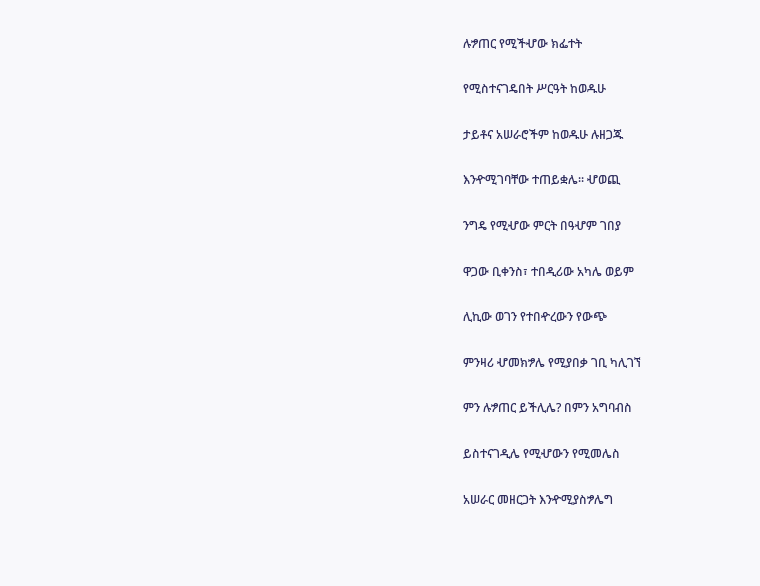ሉፇጠር የሚችሇው ክፌተት

የሚስተናገዴበት ሥርዓት ከወዱሁ

ታይቶና አሠራሮችም ከወዱሁ ሉዘጋጁ

እንዯሚገባቸው ተጠይቋሌ፡፡ ሇወጪ

ንግዴ የሚሇው ምርት በዓሇም ገበያ

ዋጋው ቢቀንስ፣ ተበዲሪው አካሌ ወይም

ሊኪው ወገን የተበዯረውን የውጭ

ምንዛሪ ሇመክፇሌ የሚያበቃ ገቢ ካሊገኘ

ምን ሉፇጠር ይችሊሌ? በምን አግባብስ

ይስተናገዲሌ የሚሇውን የሚመሌስ

አሠራር መዘርጋት እንዯሚያስፇሌግ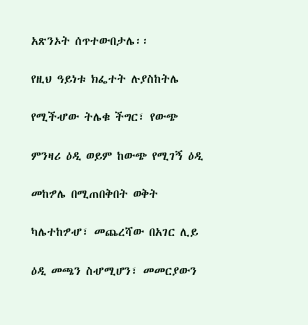አጽንኦት ሰጥተውበታሌ፡፡

የዚህ ዓይነቱ ክፌተት ሉያስከትሌ

የሚችሇው ትሌቁ ችግር፣ የውጭ

ምንዛሪ ዕዲ ወይም ከውጭ የሚገኝ ዕዲ

መከፇሌ በሚጠበቅበት ወቅት

ካሌተከፇሇ፣ መጨረሻው በአገር ሊይ

ዕዲ መጫን ስሇሚሆን፣ መመርያውን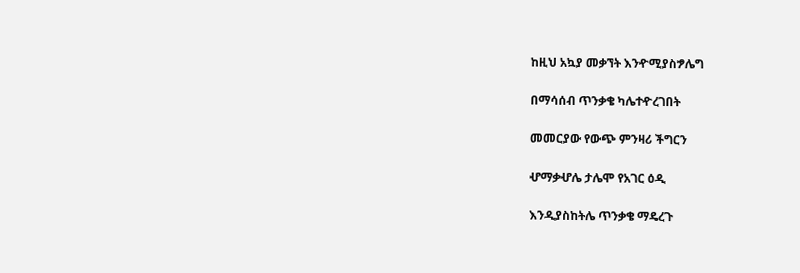ከዚህ አኳያ መቃኘት እንዯሚያስፇሌግ

በማሳሰብ ጥንቃቄ ካሌተዯረገበት

መመርያው የውጭ ምንዛሪ ችግርን

ሇማቃሇሌ ታሌሞ የአገር ዕዲ

እንዲያስከትሌ ጥንቃቄ ማዴረጉ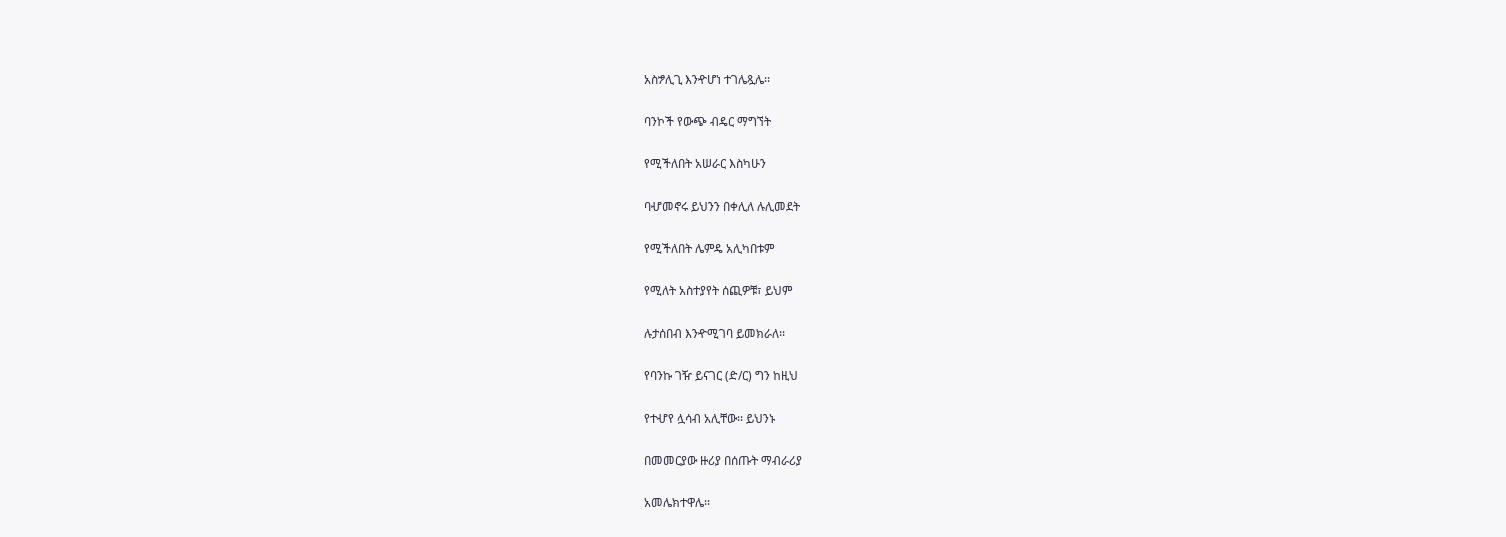አስፇሊጊ እንዯሆነ ተገሌጿሌ፡፡

ባንኮች የውጭ ብዴር ማግኘት

የሚችለበት አሠራር እስካሁን

ባሇመኖሩ ይህንን በቀሊለ ሉሊመደት

የሚችለበት ሌምዴ አሊካበቱም

የሚለት አስተያየት ሰጪዎቹ፣ ይህም

ሉታሰበብ እንዯሚገባ ይመክራለ፡፡

የባንኩ ገዥ ይናገር (ድ/ር) ግን ከዚህ

የተሇየ ሏሳብ አሊቸው፡፡ ይህንኑ

በመመርያው ዙሪያ በሰጡት ማብራሪያ

አመሌክተዋሌ፡፡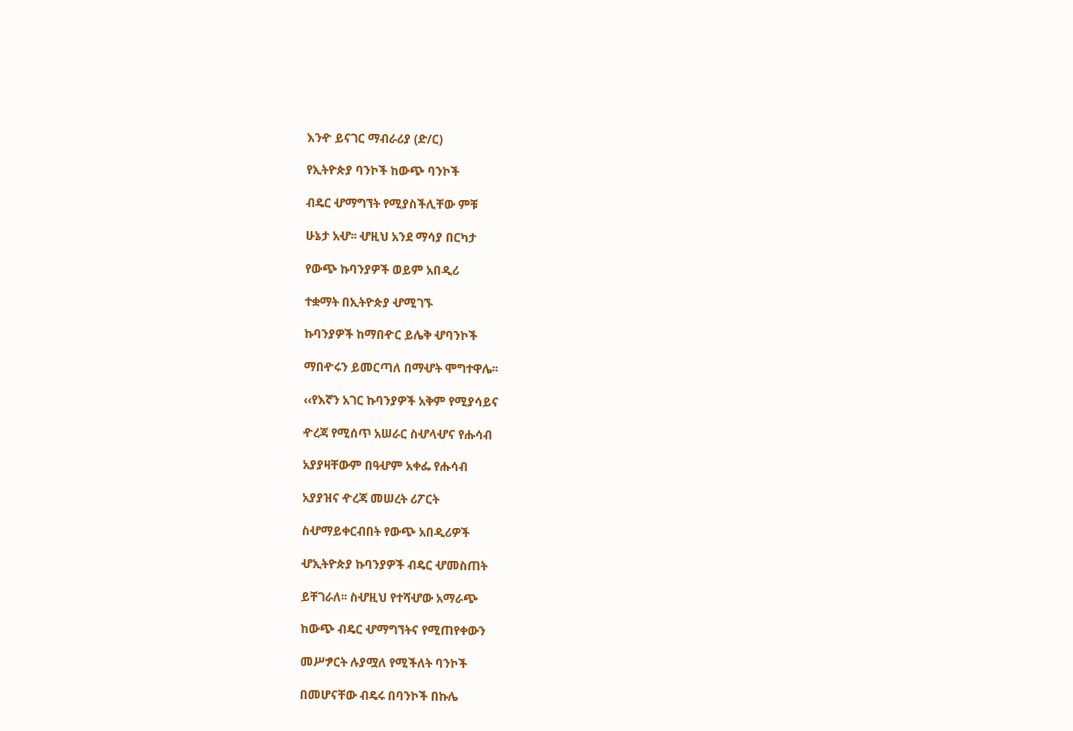እንዯ ይናገር ማብራሪያ (ድ/ር)

የኢትዮጵያ ባንኮች ከውጭ ባንኮች

ብዴር ሇማግኘት የሚያስችሊቸው ምቹ

ሁኔታ አሇ፡፡ ሇዚህ አንደ ማሳያ በርካታ

የውጭ ኩባንያዎች ወይም አበዲሪ

ተቋማት በኢትዮጵያ ሇሚገኙ

ኩባንያዎች ከማበዯር ይሌቅ ሇባንኮች

ማበዯሩን ይመርጣለ በማሇት ሞግተዋሌ፡፡

‹‹የእኛን አገር ኩባንያዎች አቅም የሚያሳይና

ዯረጃ የሚሰጥ አሠራር ስሇላሇና የሑሳብ

አያያዛቸውም በዓሇም አቀፌ የሑሳብ

አያያዝና ዯረጃ መሠረት ሪፖርት

ስሇማይቀርብበት የውጭ አበዲሪዎች

ሇኢትዮጵያ ኩባንያዎች ብዴር ሇመስጠት

ይቸገራለ፡፡ ስሇዚህ የተሻሇው አማራጭ

ከውጭ ብዴር ሇማግኘትና የሚጠየቀውን

መሥፇርት ሉያሟለ የሚችለት ባንኮች

በመሆናቸው ብዴሩ በባንኮች በኩሌ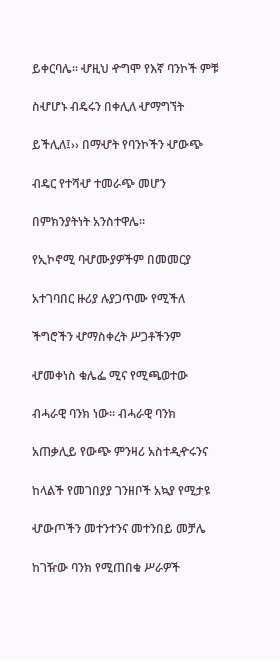ይቀርባሌ፡፡ ሇዚህ ዯግሞ የእኛ ባንኮች ምቹ

ስሇሆኑ ብዴሩን በቀሊለ ሇማግኘት

ይችሊለ፤›› በማሇት የባንኮችን ሇውጭ

ብዴር የተሻሇ ተመራጭ መሆን

በምክንያትነት አንስተዋሌ፡፡

የኢኮኖሚ ባሇሙያዎችም በመመርያ

አተገባበር ዙሪያ ሉያጋጥሙ የሚችለ

ችግሮችን ሇማስቀረት ሥጋቶችንም

ሇመቀነስ ቁሌፌ ሚና የሚጫወተው

ብሓራዊ ባንክ ነው፡፡ ብሓራዊ ባንክ

አጠቃሊይ የውጭ ምንዛሪ አስተዲዯሩንና

ከላልች የመገበያያ ገንዘቦች አኳያ የሚታዩ

ሇውጦችን መተንተንና መተንበይ መቻሌ

ከገዥው ባንክ የሚጠበቁ ሥራዎች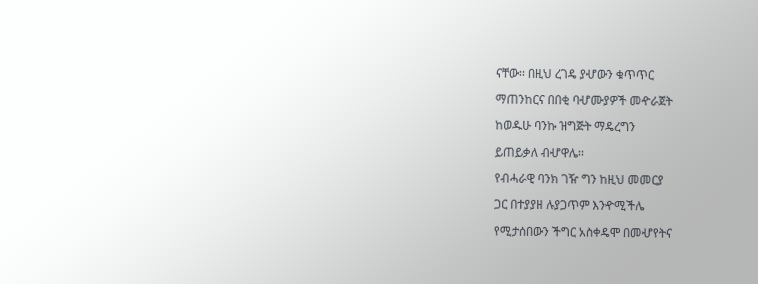ናቸው፡፡ በዚህ ረገዴ ያሇውን ቁጥጥር

ማጠንከርና በበቂ ባሇሙያዎች መዯራጀት

ከወዱሁ ባንኩ ዝግጅት ማዴረግን

ይጠይቃለ ብሇዋሌ፡፡

የብሓራዊ ባንክ ገዥ ግን ከዚህ መመርያ

ጋር በተያያዘ ሉያጋጥም እንዯሚችሌ

የሚታሰበውን ችግር አስቀዴሞ በመሇየትና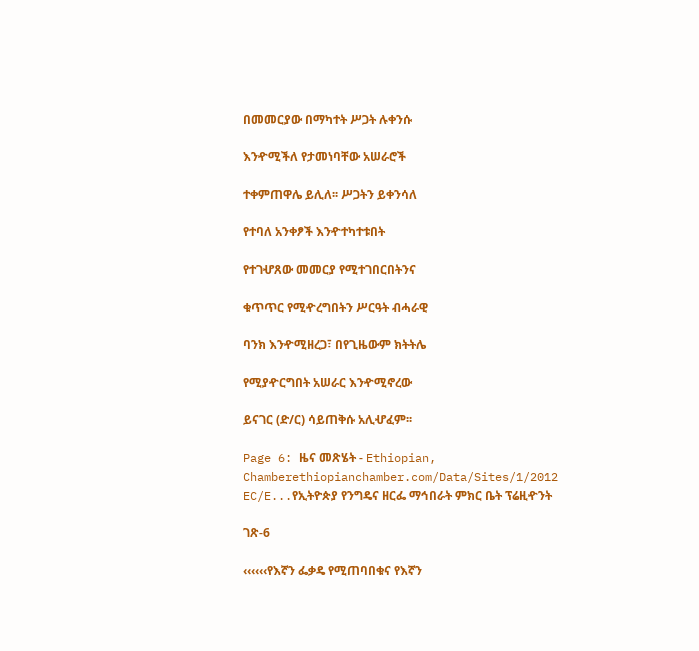በመመርያው በማካተት ሥጋት ሉቀንሱ

እንዯሚችለ የታመነባቸው አሠራሮች

ተቀምጠዋሌ ይሊለ፡፡ ሥጋትን ይቀንሳለ

የተባለ አንቀፆች እንዯተካተቱበት

የተገሇጸው መመርያ የሚተገበርበትንና

ቁጥጥር የሚዯረግበትን ሥርዓት ብሓራዊ

ባንክ እንዯሚዘረጋ፣ በየጊዜውም ክትትሌ

የሚያዯርግበት አሠራር እንዯሚኖረው

ይናገር (ድ/ር) ሳይጠቅሱ አሊሇፈም፡፡

Page 6: ዜና መጽሄት - Ethiopian, Chamberethiopianchamber.com/Data/Sites/1/2012 EC/E...የኢትዮጵያ የንግዴና ዘርፌ ማኅበራት ምክር ቤት ፕሬዚዯንት

ገጽ-6

‹‹‹‹‹‹የእኛን ፌቃዴ የሚጠባበቁና የእኛን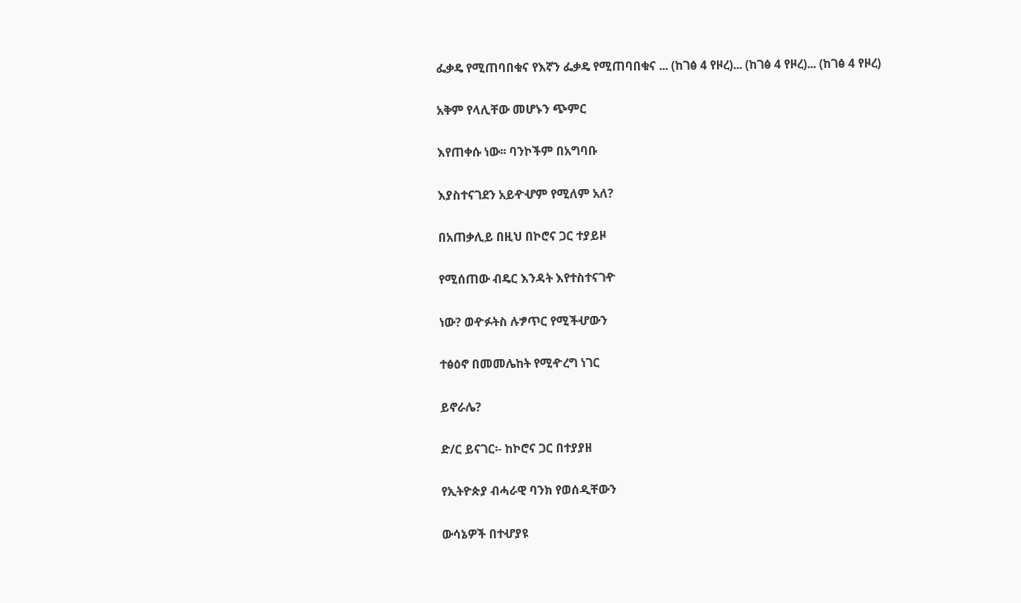ፌቃዴ የሚጠባበቁና የእኛን ፌቃዴ የሚጠባበቁና ... (ከገፅ 4 የዞረ)... (ከገፅ 4 የዞረ)... (ከገፅ 4 የዞረ)

አቅም የላሊቸው መሆኑን ጭምር

እየጠቀሱ ነው፡፡ ባንኮችም በአግባቡ

እያስተናገደን አይዯሇም የሚለም አለ?

በአጠቃሊይ በዚህ በኮሮና ጋር ተያይዞ

የሚሰጠው ብዴር እንዳት እየተስተናገዯ

ነው? ወዯፉትስ ሉፇጥር የሚችሇውን

ተፅዕኖ በመመሌከት የሚዯረግ ነገር

ይኖራሌ?

ድ/ር ይናገር፡- ከኮሮና ጋር በተያያዘ

የኢትዮጵያ ብሓራዊ ባንክ የወሰዲቸውን

ውሳኔዎች በተሇያዩ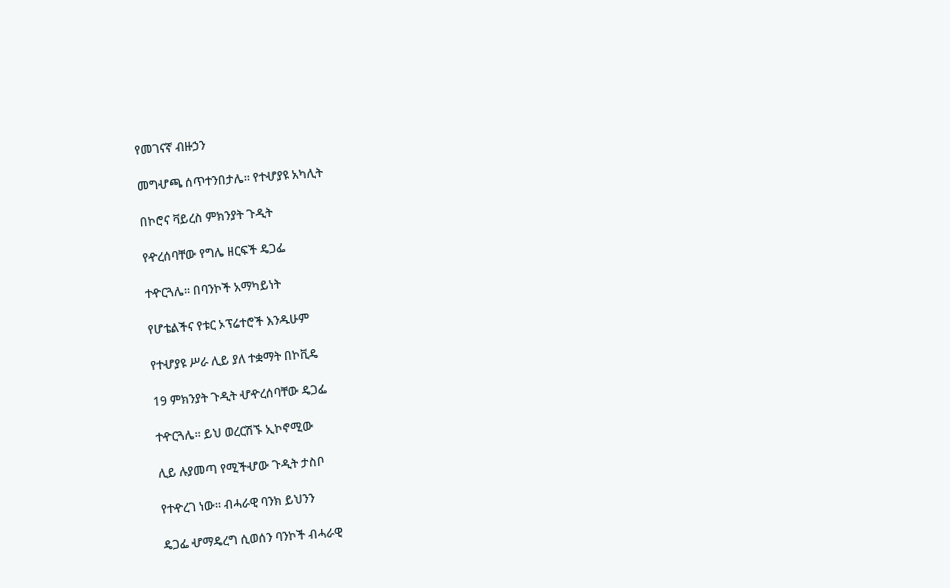የመገናኛ ብዙኃን

መግሇጫ ሰጥተንበታሌ፡፡ የተሇያዩ አካሊት

በኮሮና ቫይረስ ምክንያት ጉዲት

የዯረሰባቸው የግሌ ዘርፍች ዴጋፌ

ተዯርጓሌ፡፡ በባንኮች አማካይነት

የሆቴልችና የቱር ኦፕሬተሮች እንዱሁም

የተሇያዩ ሥራ ሊይ ያለ ተቋማት በኮቪዴ

19 ምክንያት ጉዲት ሇዯረሰባቸው ዴጋፌ

ተዯርጓሌ፡፡ ይህ ወረርሽኙ ኢኮኖሚው

ሊይ ሉያመጣ የሚችሇው ጉዲት ታስቦ

የተዯረገ ነው፡፡ ብሓራዊ ባንክ ይህንን

ዴጋፌ ሇማዴረግ ሲወሰን ባንኮች ብሓራዊ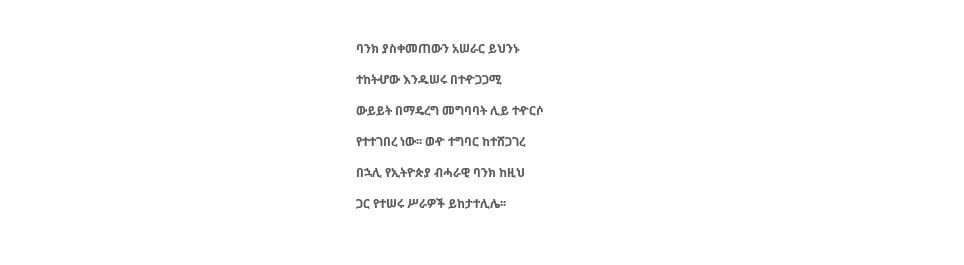ባንክ ያስቀመጠውን አሠራር ይህንኑ

ተከትሇው እንዱሠሩ በተዯጋጋሚ

ውይይት በማዴረግ መግባባት ሊይ ተዯርሶ

የተተገበረ ነው፡፡ ወዯ ተግባር ከተሸጋገረ

በኋሊ የኢትዮጵያ ብሓራዊ ባንክ ከዚህ

ጋር የተሠሩ ሥራዎች ይከታተሊሌ፡፡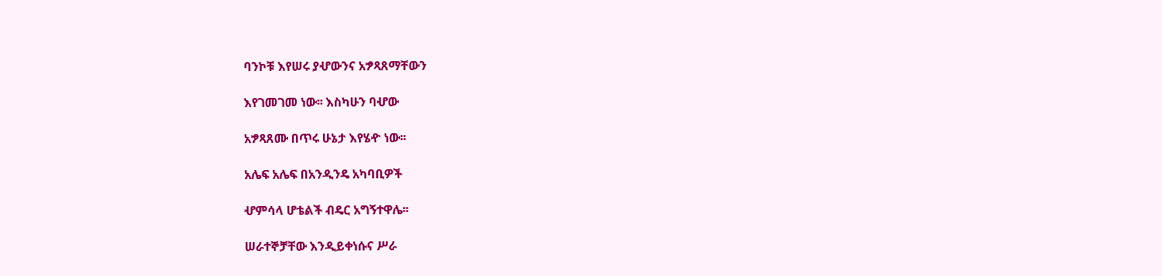ባንኮቹ እየሠሩ ያሇውንና አፇጻጸማቸውን

እየገመገመ ነው፡፡ እስካሁን ባሇው

አፇጻጸሙ በጥሩ ሁኔታ እየሄዯ ነው፡፡

አሌፍ አሌፍ በአንዲንዴ አካባቢዎች

ሇምሳላ ሆቴልች ብዴር አግኝተዋሌ፡፡

ሠራተኞቻቸው እንዲይቀነሱና ሥራ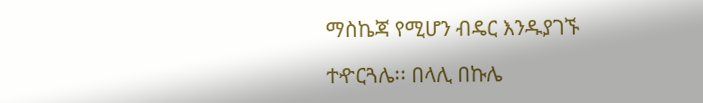ማስኬጃ የሚሆን ብዴር እንዱያገኙ

ተዯርጓሌ፡፡ በላሊ በኩሌ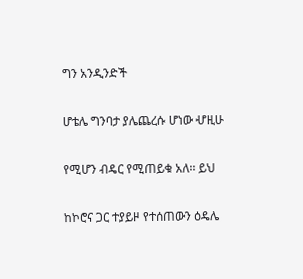ግን አንዲንድች

ሆቴሌ ግንባታ ያሌጨረሱ ሆነው ሇዚሁ

የሚሆን ብዴር የሚጠይቁ አለ፡፡ ይህ

ከኮሮና ጋር ተያይዞ የተሰጠውን ዕዴሌ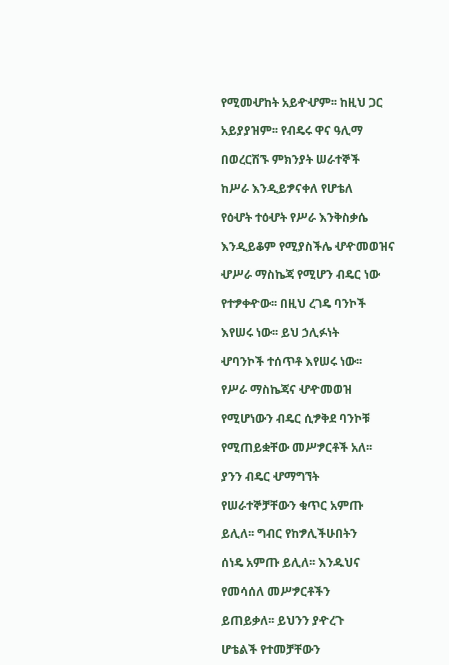የሚመሇከት አይዯሇም፡፡ ከዚህ ጋር

አይያያዝም፡፡ የብዴሩ ዋና ዓሊማ

በወረርሽኙ ምክንያት ሠራተኞች

ከሥራ እንዲይፇናቀለ የሆቴለ

የዕሇት ተዕሇት የሥራ እንቅስቃሴ

እንዲይቆም የሚያስችሌ ሇዯመወዝና

ሇሥራ ማስኬጃ የሚሆን ብዴር ነው

የተፇቀዯው፡፡ በዚህ ረገዴ ባንኮች

እየሠሩ ነው፡፡ ይህ ኃሊፉነት

ሇባንኮች ተሰጥቶ እየሠሩ ነው፡፡

የሥራ ማስኬጃና ሇዯመወዝ

የሚሆነውን ብዴር ሲፇቅደ ባንኮቹ

የሚጠይቋቸው መሥፇርቶች አለ፡፡

ያንን ብዴር ሇማግኘት

የሠራተኞቻቸውን ቁጥር አምጡ

ይሊለ፡፡ ግብር የከፇሊችሁበትን

ሰነዴ አምጡ ይሊለ፡፡ እንዱህና

የመሳሰለ መሥፇርቶችን

ይጠይቃለ፡፡ ይህንን ያዯረጉ

ሆቴልች የተመቻቸውን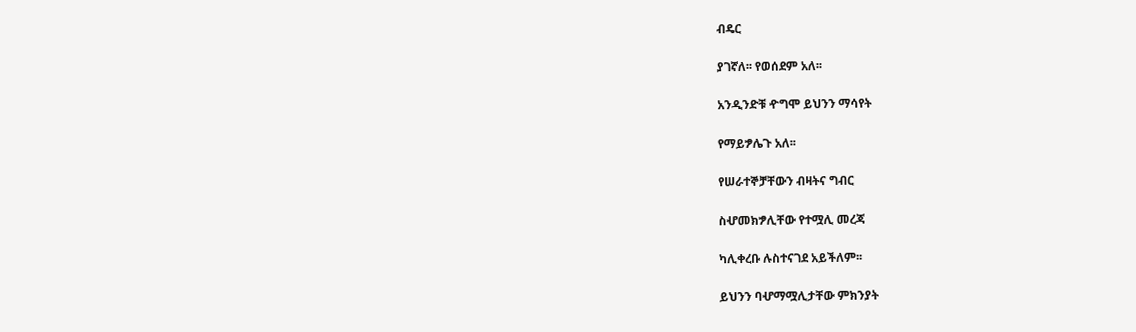ብዴር

ያገኛለ፡፡ የወሰደም አለ፡፡

አንዲንድቹ ዯግሞ ይህንን ማሳየት

የማይፇሌጉ አለ፡፡

የሠራተኞቻቸውን ብዛትና ግብር

ስሇመክፇሊቸው የተሟሊ መረጃ

ካሊቀረቡ ሉስተናገደ አይችለም፡፡

ይህንን ባሇማሟሊታቸው ምክንያት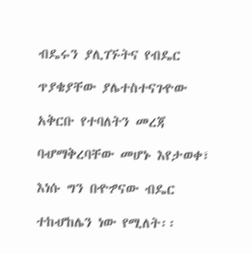ብዴሩን ያሊገኙትና የብዴር

ጥያቄያቸው ያሌተስተናገዯው

አቅርቡ የተባለትን መረጃ

ባሇማቅረባቸው መሆኑ እየታወቀ፣

እነሱ ግን በዯፇናው ብዴር

ተከሇከሌን ነው የሚለት፡፡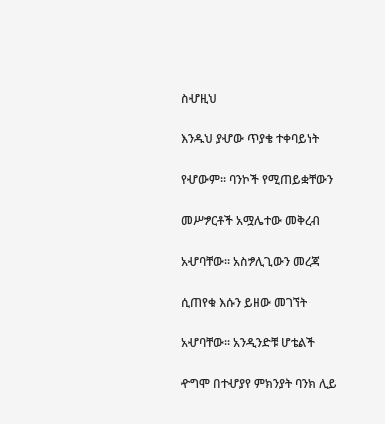ስሇዚህ

እንዱህ ያሇው ጥያቄ ተቀባይነት

የሇውም፡፡ ባንኮች የሚጠይቋቸውን

መሥፇርቶች አሟሌተው መቅረብ

አሇባቸው፡፡ አስፇሊጊውን መረጃ

ሲጠየቁ እሱን ይዘው መገኘት

አሇባቸው፡፡ አንዲንድቹ ሆቴልች

ዯግሞ በተሇያየ ምክንያት ባንክ ሊይ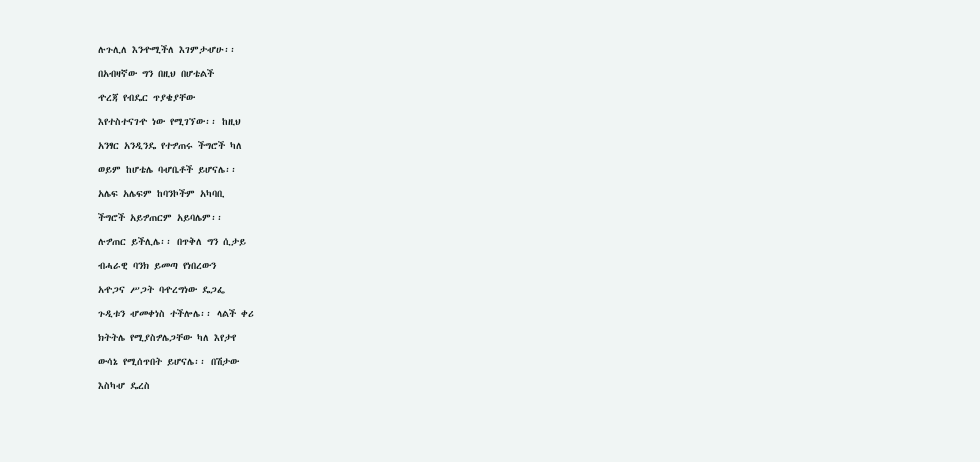ሉጉሊለ እንዯሚችለ እገምታሇሁ፡፡

በአብዛኛው ግን በዚህ በሆቴልች

ዯረጃ የብዴር ጥያቄያቸው

እየተስተናገዯ ነው የሚገኘው፡፡ ከዚህ

አንፃር አንዲንዴ የተፇጠሩ ችግሮች ካለ

ወይም ከሆቴሌ ባሇቤቶች ይሆናሌ፡፡

አሌፍ አሌፍም ከባንኮችም አካባቢ

ችግሮች አይፇጠርም አይባሌም፡፡

ሉፇጠር ይችሊሌ፡፡ በጥቅለ ግን ሲታይ

ብሓራዊ ባንክ ይመጣ የነበረውን

አዯጋና ሥጋት ባዯረግነው ዴጋፌ

ጉዲቱን ሇመቀነስ ተችሎሌ፡፡ ላልች ቀሪ

ክትትሌ የሚያስፇሌጋቸው ካለ እየታየ

ውሳኔ የሚሰጥበት ይሆናሌ፡፡ በሽታው

እስካሇ ዴረስ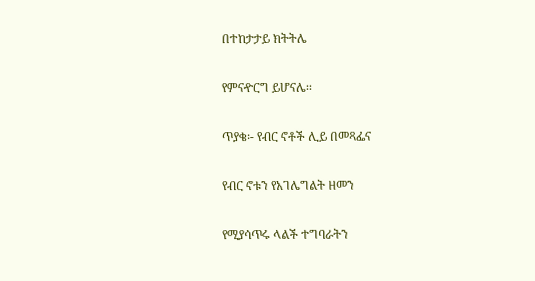በተከታታይ ክትትሌ

የምናዯርግ ይሆናሌ፡፡

ጥያቄ፡- የብር ኖቶች ሊይ በመጻፌና

የብር ኖቱን የአገሌግልት ዘመን

የሚያሳጥሩ ላልች ተግባራትን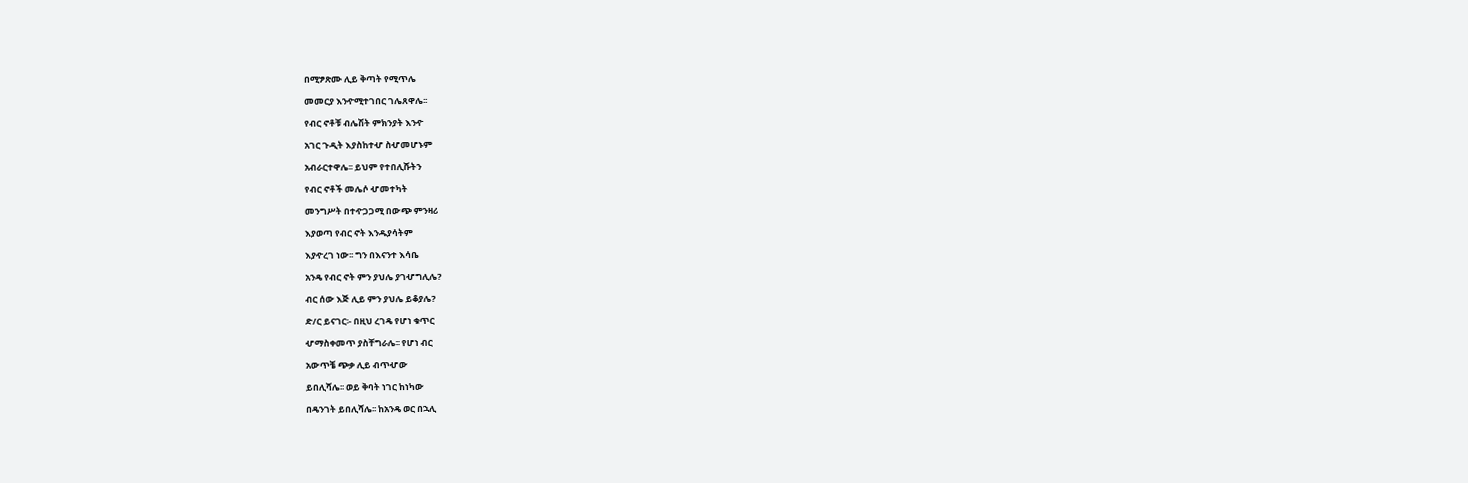በሚፇጽሙ ሊይ ቅጣት የሚጥሌ

መመርያ እንዯሚተገበር ገሌጸዋሌ፡፡

የብር ኖቶቹ ብሌሽት ምክንያት እንዯ

አገር ጉዲት እያስከተሇ ስሇመሆኑም

አብራርተዋሌ፡፡ ይህም የተበሊሹትን

የብር ኖቶች መሌሶ ሇመተካት

መንግሥት በተዯጋጋሚ በውጭ ምንዛሪ

እያወጣ የብር ኖት እንዱያሳትም

እያዯረገ ነው፡፡ ግን በእናንተ እሳቤ

አንዴ የብር ኖት ምን ያህሌ ያገሇግሊሌ?

ብር ሰው እጅ ሊይ ምን ያህሌ ይቆያሌ?

ድ/ር ይናገር፡- በዚህ ረገዴ የሆነ ቁጥር

ሇማስቀመጥ ያስቸግራሌ፡፡ የሆነ ብር

አውጥቼ ጭቃ ሊይ ብጥሇው

ይበሊሻሌ፡፡ ወይ ቅባት ነገር ከነካው

በዴንገት ይበሊሻሌ፡፡ ከአንዴ ወር በኋሊ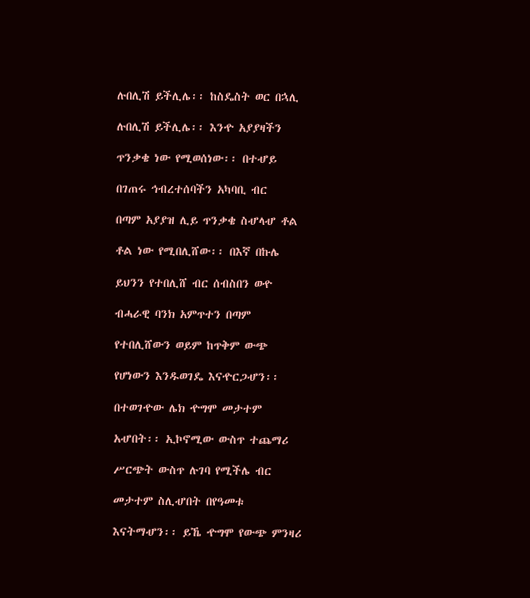ሉበሊሽ ይችሊሌ፡፡ ከስዴስት ወር በኋሊ

ሉበሊሽ ይችሊሌ፡፡ እንዯ አያያዛችን

ጥንቃቄ ነው የሚወሰነው፡፡ በተሇይ

በገጠሩ ኅብረተሰባችን አካባቢ ብር

በጣም አያያዝ ሊይ ጥንቃቄ ስሇላሇ ቶል

ቶል ነው የሚበሊሸው፡፡ በእኛ በኩሌ

ይህንን የተበሊሸ ብር ሰብስበን ወዯ

ብሓራዊ ባንክ አምጥተን በጣም

የተበሊሸውን ወይም ከጥቅም ውጭ

የሆነውን እንዱወገዴ እናዯርጋሇን፡፡

በተወገዯው ሌክ ዯግሞ መታተም

አሇበት፡፡ ኢኮኖሚው ውስጥ ተጨማሪ

ሥርጭት ውስጥ ሉገባ የሚችሌ ብር

መታተም ስሊሇበት በየዓመቱ

እናትማሇን፡፡ ይኼ ዯግሞ የውጭ ምንዛሪ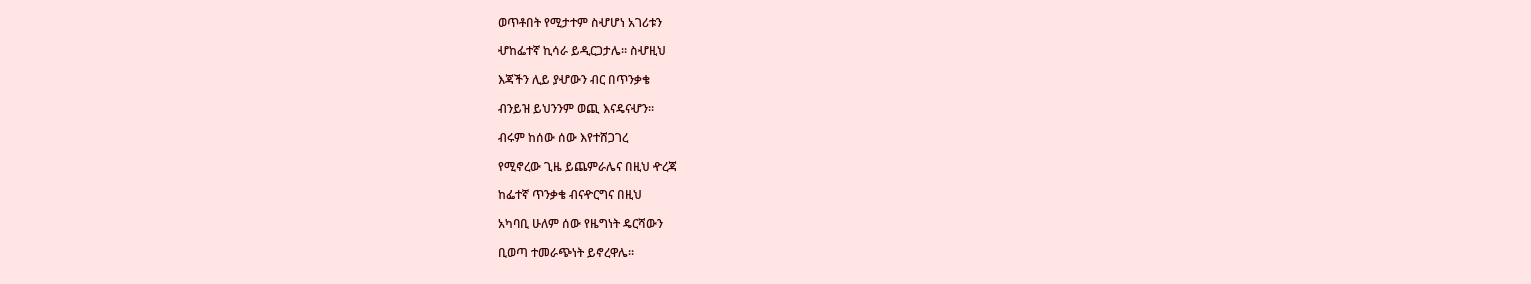ወጥቶበት የሚታተም ስሇሆነ አገሪቱን

ሇከፌተኛ ኪሳራ ይዲርጋታሌ፡፡ ስሇዚህ

እጃችን ሊይ ያሇውን ብር በጥንቃቄ

ብንይዝ ይህንንም ወጪ እናዴናሇን፡፡

ብሩም ከሰው ሰው እየተሸጋገረ

የሚኖረው ጊዜ ይጨምራሌና በዚህ ዯረጃ

ከፌተኛ ጥንቃቄ ብናዯርግና በዚህ

አካባቢ ሁለም ሰው የዜግነት ዴርሻውን

ቢወጣ ተመራጭነት ይኖረዋሌ፡፡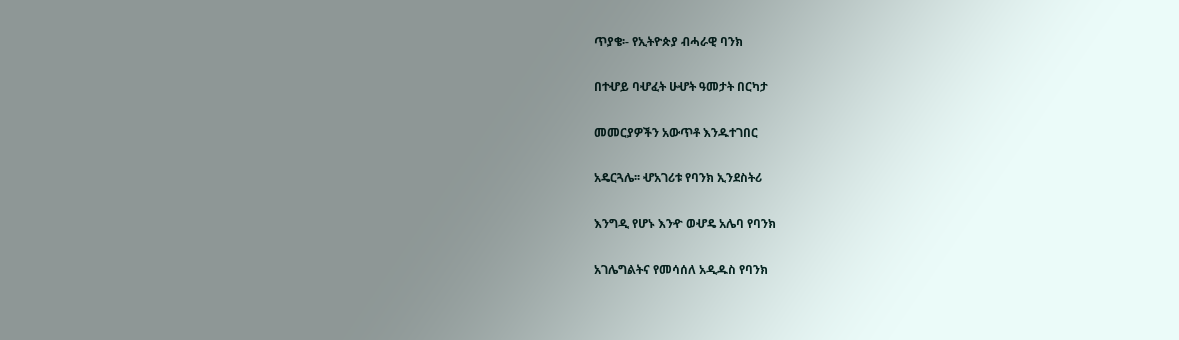ጥያቄ፡- የኢትዮጵያ ብሓራዊ ባንክ

በተሇይ ባሇፈት ሁሇት ዓመታት በርካታ

መመርያዎችን አውጥቶ እንዱተገበር

አዴርጓሌ፡፡ ሇአገሪቱ የባንክ ኢንደስትሪ

እንግዲ የሆኑ እንዯ ወሇዴ አሌባ የባንክ

አገሌግልትና የመሳሰለ አዲዱስ የባንክ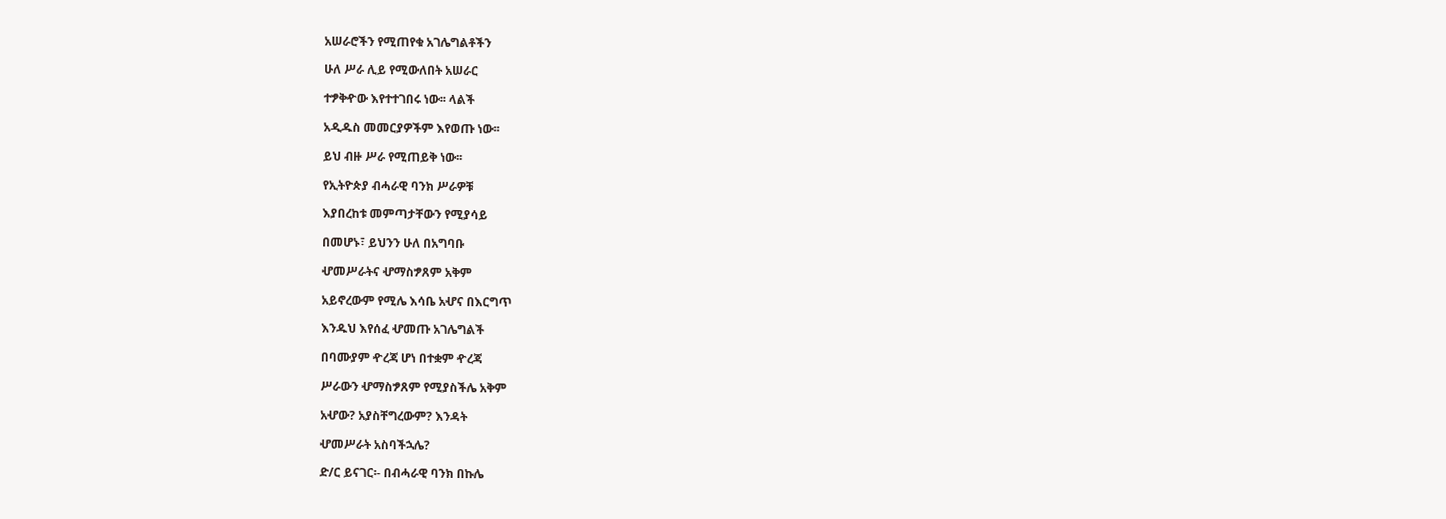አሠራሮችን የሚጠየቁ አገሌግልቶችን

ሁለ ሥራ ሊይ የሚውለበት አሠራር

ተፇቅዯው እየተተገበሩ ነው፡፡ ላልች

አዲዱስ መመርያዎችም እየወጡ ነው፡፡

ይህ ብዙ ሥራ የሚጠይቅ ነው፡፡

የኢትዮጵያ ብሓራዊ ባንክ ሥራዎቹ

እያበረከቱ መምጣታቸውን የሚያሳይ

በመሆኑ፣ ይህንን ሁለ በአግባቡ

ሇመሥራትና ሇማስፇጸም አቅም

አይኖረውም የሚሌ እሳቤ አሇና በእርግጥ

እንዱህ እየሰፈ ሇመጡ አገሌግልች

በባሙያም ዯረጃ ሆነ በተቋም ዯረጃ

ሥራውን ሇማስፇጸም የሚያስችሌ አቅም

አሇው? አያስቸግረውም? እንዳት

ሇመሥራት አስባችኋሌ?

ድ/ር ይናገር፡- በብሓራዊ ባንክ በኩሌ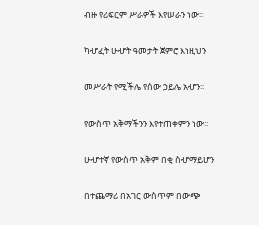ብዙ የሪፍርም ሥራዎች እየሠራን ነው፡፡

ካሇፈት ሁሇት ዓመታት ጀምሮ እነዚህን

መሥራት የሚችሌ የሰው ኃይሌ አሇን፡፡

የውስጥ አቅማችንን እየተጠቀምን ነው፡፡

ሁሇተኛ የውስጥ አቅም በቂ ስሇማይሆን

በተጨማሪ በአገር ውስጥም በውጭ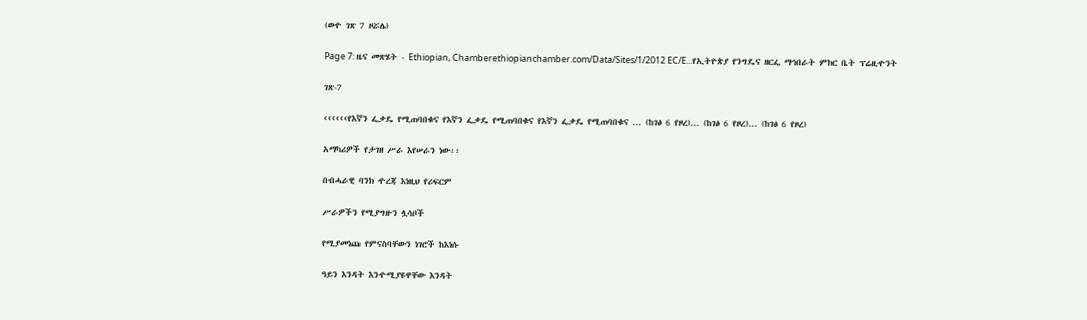(ወዯ ገጽ 7 ዞሯሌ)

Page 7: ዜና መጽሄት - Ethiopian, Chamberethiopianchamber.com/Data/Sites/1/2012 EC/E...የኢትዮጵያ የንግዴና ዘርፌ ማኅበራት ምክር ቤት ፕሬዚዯንት

ገጽ-7

‹‹‹‹‹‹የእኛን ፌቃዴ የሚጠባበቁና የእኛን ፌቃዴ የሚጠባበቁና የእኛን ፌቃዴ የሚጠባበቁና ... (ከገፅ 6 የዞረ)... (ከገፅ 6 የዞረ)... (ከገፅ 6 የዞረ)

አማካሪዎች የታገዘ ሥራ እየሠራን ነው፡፡

በብሓራዊ ባንክ ዯረጃ እነዚህ የሪፍርም

ሥራዎችን የሚያግዙን ሏሳቦች

የሚያመነጩ የምናስባቸውን ነገሮች ከእነሱ

ዓይን እንዳት እንዯሚያዩዋቸው እንዳት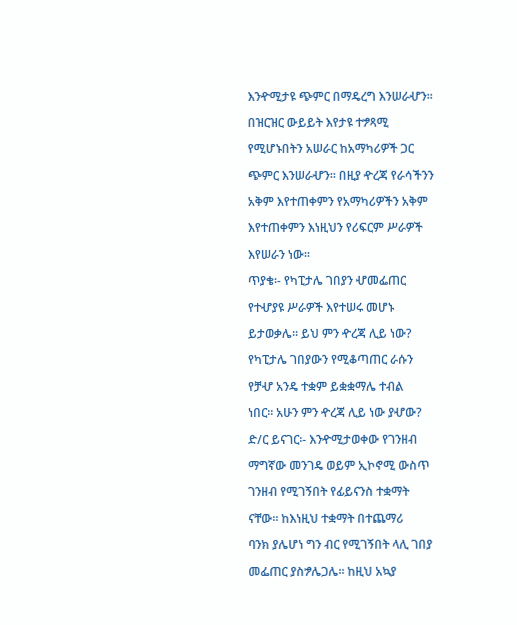እንዯሚታዩ ጭምር በማዴረግ እንሠራሇን፡፡

በዝርዝር ውይይት እየታዩ ተፇጻሚ

የሚሆኑበትን አሠራር ከአማካሪዎች ጋር

ጭምር እንሠራሇን፡፡ በዚያ ዯረጃ የራሳችንን

አቅም እየተጠቀምን የአማካሪዎችን አቅም

እየተጠቀምን እነዚህን የሪፍርም ሥራዎች

እየሠራን ነው፡፡

ጥያቄ፡- የካፒታሌ ገበያን ሇመፌጠር

የተሇያዩ ሥራዎች እየተሠሩ መሆኑ

ይታወቃሌ፡፡ ይህ ምን ዯረጃ ሊይ ነው?

የካፒታሌ ገበያውን የሚቆጣጠር ራሱን

የቻሇ አንዴ ተቋም ይቋቋማሌ ተብል

ነበር፡፡ አሁን ምን ዯረጃ ሊይ ነው ያሇው?

ድ/ር ይናገር፡- እንዯሚታወቀው የገንዘብ

ማግኛው መንገዴ ወይም ኢኮኖሚ ውስጥ

ገንዘብ የሚገኝበት የፊይናንስ ተቋማት

ናቸው፡፡ ከእነዚህ ተቋማት በተጨማሪ

ባንክ ያሌሆነ ግን ብር የሚገኝበት ላሊ ገበያ

መፌጠር ያስፇሌጋሌ፡፡ ከዚህ አኳያ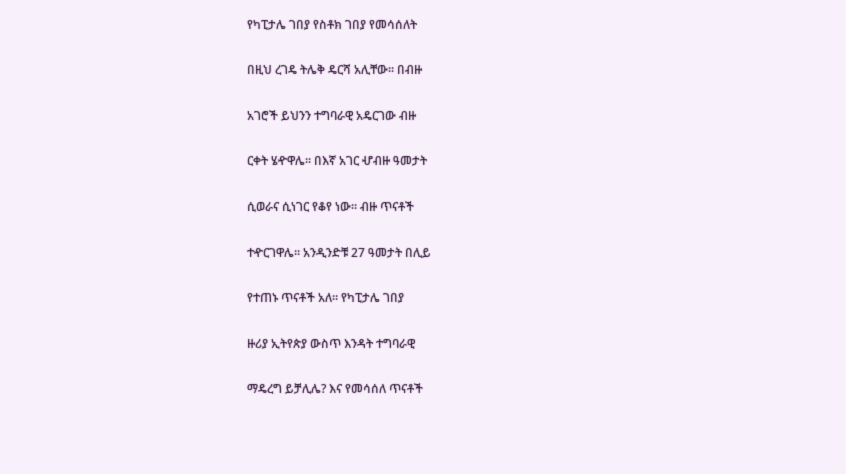የካፒታሌ ገበያ የስቶክ ገበያ የመሳሰለት

በዚህ ረገዴ ትሌቅ ዴርሻ አሊቸው፡፡ በብዙ

አገሮች ይህንን ተግባራዊ አዴርገው ብዙ

ርቀት ሄዯዋሌ፡፡ በእኛ አገር ሇብዙ ዓመታት

ሲወራና ሲነገር የቆየ ነው፡፡ ብዙ ጥናቶች

ተዯርገዋሌ፡፡ አንዲንድቹ 27 ዓመታት በሊይ

የተጠኑ ጥናቶች አለ፡፡ የካፒታሌ ገበያ

ዙሪያ ኢትየጵያ ውስጥ እንዳት ተግባራዊ

ማዴረግ ይቻሊሌ? እና የመሳሰለ ጥናቶች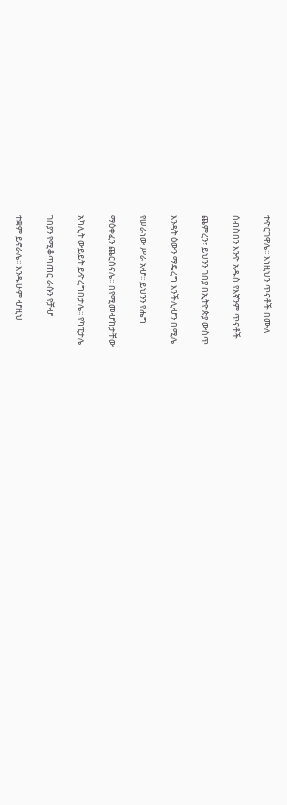ተዯርገዋሌ፡፡ እነዚህን ጥናቶች በሙለ

ሰብስበን እንዯ አዱስ የእኛንም ጥናቶች

ጨምረን፣ ይህንን ገበያ በኢትዮጵያ ውስጥ

እንዳት ዕውን ማዴረግ እንችሊሇን በሚሌ

የሠራነው ሥራ አሇ፡፡ ይህንን የሔግ

ማዕቀፈን ጨርሰናሌ፡፡ በየሚመሇከታቸው

አካሊት ውይይት ይዯረግበታሌ፡፡ የካፒታሌ

ገበያን የሚቆጣጠር ራሱን የቻሇ

ተቋም ይኖራሌ፡፡ እንዱሁም ሇዚህ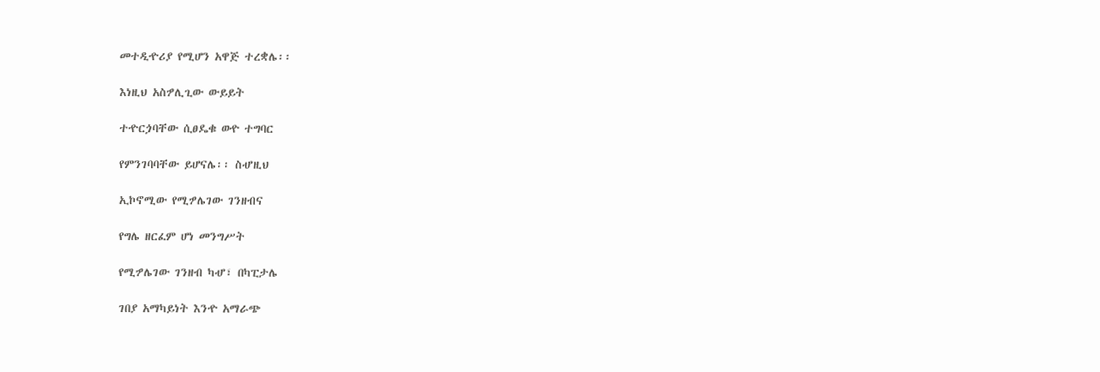መተዲዯሪያ የሚሆን አዋጅ ተረቋሌ፡፡

እነዚህ አስፇሊጊው ውይይት

ተዯርጏባቸው ሲፀዴቁ ወዯ ተግባር

የምንገባባቸው ይሆናሌ፡፡ ስሇዚህ

ኢኮኖሚው የሚፇሌገው ገንዘብና

የግሌ ዘርፈም ሆነ መንግሥት

የሚፇሌገው ገንዘብ ካሇ፣ በካፒታሌ

ገበያ አማካይነት እንዯ አማራጭ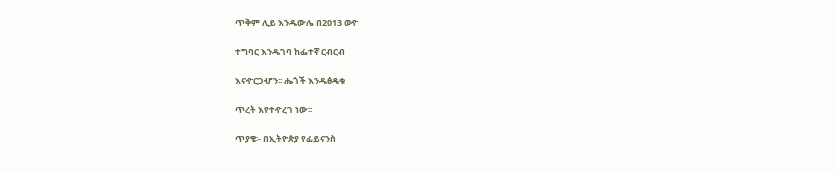ጥቅም ሊይ እንዱውሌ በ2013 ወዯ

ተግባር እንዱገባ ከፌተኛ ርብርብ

እናዯርጋሇን፡፡ ሔጎች እንዱፅዴቁ

ጥረት እየተዯረገ ነው፡፡

ጥያቄ፡- በኢትዮጵያ የፊይናንስ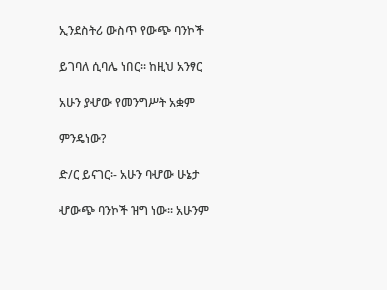ኢንደስትሪ ውስጥ የውጭ ባንኮች

ይገባለ ሲባሌ ነበር፡፡ ከዚህ አንፃር

አሁን ያሇው የመንግሥት አቋም

ምንዴነው?

ድ/ር ይናገር፡- አሁን ባሇው ሁኔታ

ሇውጭ ባንኮች ዝግ ነው፡፡ አሁንም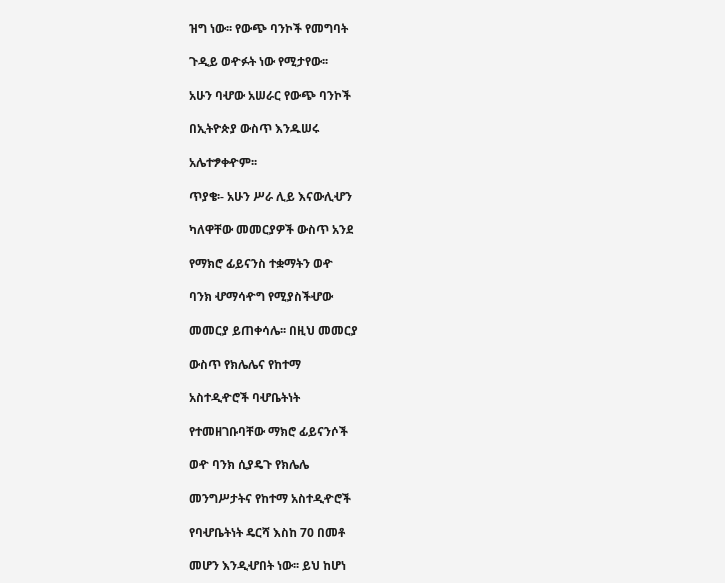ዝግ ነው፡፡ የውጭ ባንኮች የመግባት

ጉዲይ ወዯፉት ነው የሚታየው፡፡

አሁን ባሇው አሠራር የውጭ ባንኮች

በኢትዮጵያ ውስጥ እንዱሠሩ

አሌተፇቀዯም፡፡

ጥያቄ፡- አሁን ሥራ ሊይ እናውሊሇን

ካለዋቸው መመርያዎች ውስጥ አንደ

የማክሮ ፊይናንስ ተቋማትን ወዯ

ባንክ ሇማሳዯግ የሚያስችሇው

መመርያ ይጠቀሳሌ፡፡ በዚህ መመርያ

ውስጥ የክሌሌና የከተማ

አስተዲዯሮች ባሇቤትነት

የተመዘገቡባቸው ማክሮ ፊይናንሶች

ወዯ ባንክ ሲያዴጉ የክሌሌ

መንግሥታትና የከተማ አስተዲዯሮች

የባሇቤትነት ዴርሻ እስከ 70 በመቶ

መሆን እንዲሇበት ነው፡፡ ይህ ከሆነ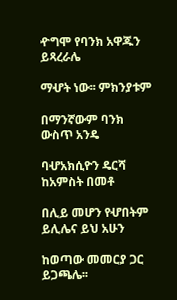ዯግሞ የባንክ አዋጁን ይጻረራሌ

ማሇት ነው፡፡ ምክንያቱም

በማንኛውም ባንክ ውስጥ አንዴ

ባሇአክሲዮን ዴርሻ ከአምስት በመቶ

በሊይ መሆን የሇበትም ይሊሌና ይህ አሁን

ከወጣው መመርያ ጋር ይጋጫሌ፡፡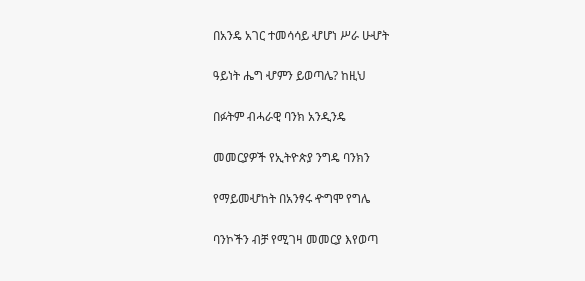በአንዴ አገር ተመሳሳይ ሇሆነ ሥራ ሁሇት

ዓይነት ሔግ ሇምን ይወጣሌ? ከዚህ

በፉትም ብሓራዊ ባንክ አንዲንዴ

መመርያዎች የኢትዮጵያ ንግዴ ባንክን

የማይመሇከት በአንፃሩ ዯግሞ የግሌ

ባንኮችን ብቻ የሚገዛ መመርያ እየወጣ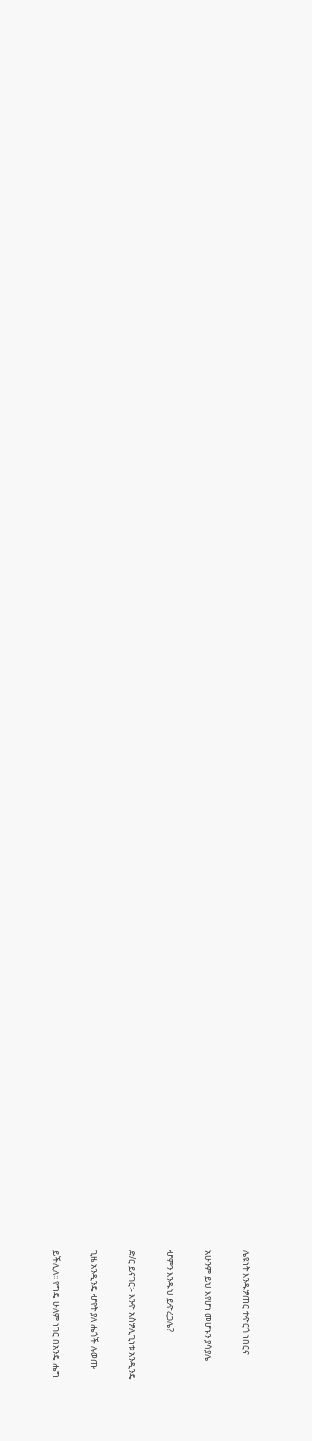ሌዩነት እንዱፇጠር ተዯርጎ ነበርና

አሁንም ይህ እየሆነ መሆኑን ያሳያሌ

ሇምን እንዱህ ይዯረጋሌ?

ድ/ር ይናገር፡- እንዯ አስፇሊጊነቱ አንዲንዴ

ጊዜ አንዲንዴ ሇየት ያለ ሔጎች ሉወጡ

ይችሊለ፡፡ የግዴ ሁለም ነገር በአንዴ ሔግ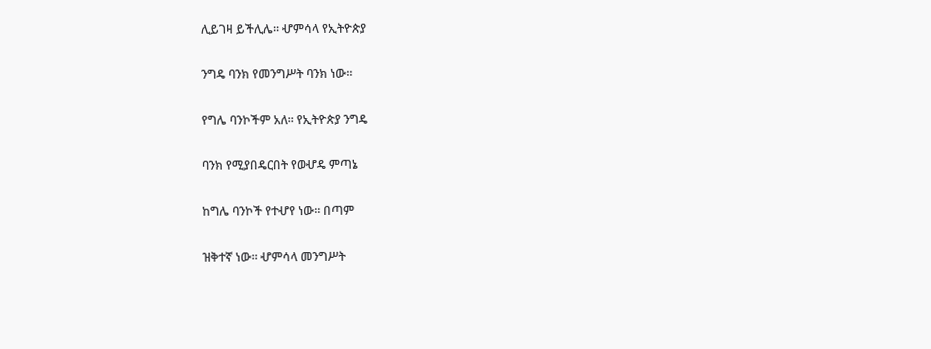ሊይገዛ ይችሊሌ፡፡ ሇምሳላ የኢትዮጵያ

ንግዴ ባንክ የመንግሥት ባንክ ነው፡፡

የግሌ ባንኮችም አለ፡፡ የኢትዮጵያ ንግዴ

ባንክ የሚያበዴርበት የወሇዴ ምጣኔ

ከግሌ ባንኮች የተሇየ ነው፡፡ በጣም

ዝቅተኛ ነው፡፡ ሇምሳላ መንግሥት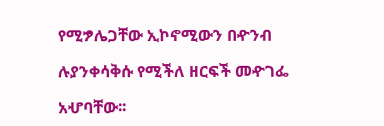የሚፇሌጋቸው ኢኮኖሚውን በዯንብ

ሉያንቀሳቅሱ የሚችለ ዘርፍች መዯገፌ

አሇባቸው፡፡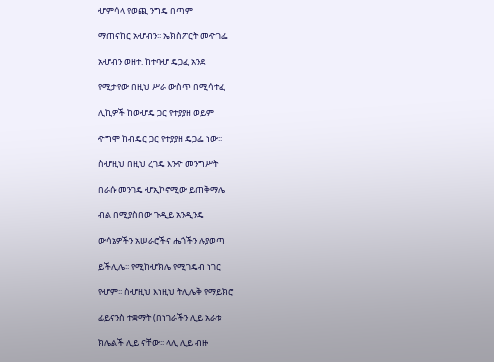ሇምሳላ የወጪ ንግዴ በጣም

ማጠናከር አሇብን፡፡ ኤክስፖርት መዯገፌ

አሇብን ወዘተ. ከተባሇ ዴጋፈ አንደ

የሚታየው በዚህ ሥራ ውስጥ በሚሳተፈ

ሊኪዎች ከወሇዴ ጋር የተያያዘ ወይም

ዯግሞ ከብዴር ጋር የተያያዘ ዴጋፌ ነው፡፡

ስሇዚህ በዚህ ረገዴ እንዯ መንግሥት

በራሱ መንገዴ ሇኢኮኖሚው ይጠቅማሌ

ብል በሚያስበው ጉዲይ አንዲንዴ

ውሳኔዎችን አሠራሮችና ሔጎችን ሉያወጣ

ይችሊሌ፡፡ የሚከሇክሌ የሚገዴብ ነገር

የሇም፡፡ ስሇዚህ እነዚህ ትሊሌቅ የማይክሮ

ፊይናንስ ተቋማት (በነገራችን ሊይ አራቱ

ክሌልች ሊይ ናቸው፡፡ ላሊ ሊይ ብዙ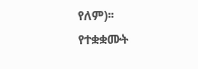የለም)፡፡ የተቋቋሙት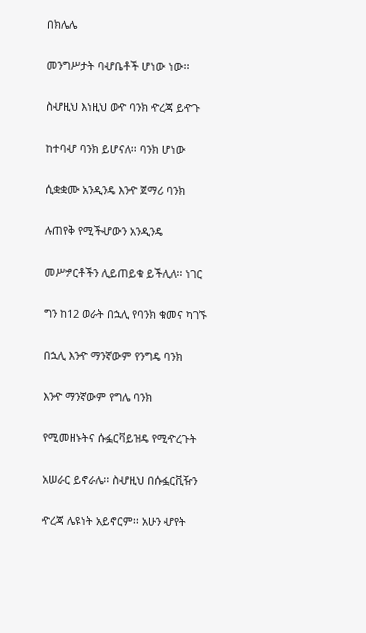በክሌሌ

መንግሥታት ባሇቤቶች ሆነው ነው፡፡

ስሇዚህ እነዚህ ወዯ ባንክ ዯረጃ ይዯጉ

ከተባሇ ባንክ ይሆናለ፡፡ ባንክ ሆነው

ሲቋቋሙ አንዲንዴ እንዯ ጀማሪ ባንክ

ሉጠየቅ የሚችሇውን አንዲንዴ

መሥፇርቶችን ሊይጠይቁ ይችሊለ፡፡ ነገር

ግን ከ12 ወራት በኋሊ የባንክ ቁመና ካገኙ

በኋሊ እንዯ ማንኛውም የንግዴ ባንክ

እንዯ ማንኛውም የግሌ ባንክ

የሚመዘኑትና ሱፏርቫይዝዴ የሚዯረጉት

አሠራር ይኖራሌ፡፡ ስሇዚህ በሱፏርቪዥን

ዯረጃ ሌዩነት አይኖርም፡፡ አሁን ሇየት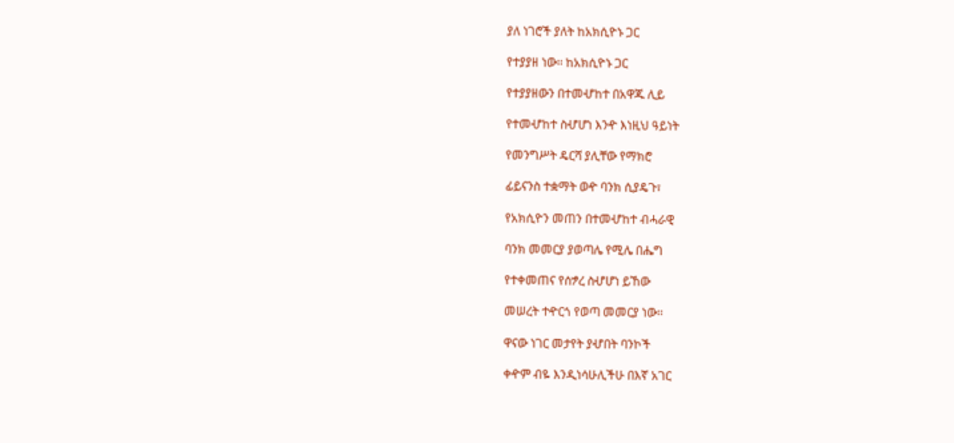ያለ ነገሮች ያለት ከአክሲዮኑ ጋር

የተያያዘ ነው፡፡ ከአክሲዮኑ ጋር

የተያያዘውን በተመሇከተ በአዋጁ ሊይ

የተመሇከተ ስሇሆነ እንዯ እነዚህ ዓይነት

የመንግሥት ዴርሻ ያሊቸው የማክሮ

ፊይናንስ ተቋማት ወዯ ባንክ ሲያዴጉ፣

የአክሲዮን መጠን በተመሇከተ ብሓራዊ

ባንክ መመርያ ያወጣሌ የሚሌ በሔግ

የተቀመጠና የሰፇረ ስሇሆነ ይኸው

መሠረት ተዯርጎ የወጣ መመርያ ነው፡፡

ዋናው ነገር መታየት ያሇበት ባንኮች

ቀዯም ብዬ እንዲነሳሁሊችሁ በእኛ አገር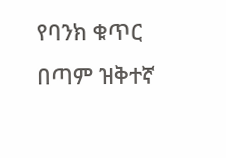የባንክ ቁጥር በጣም ዝቅተኛ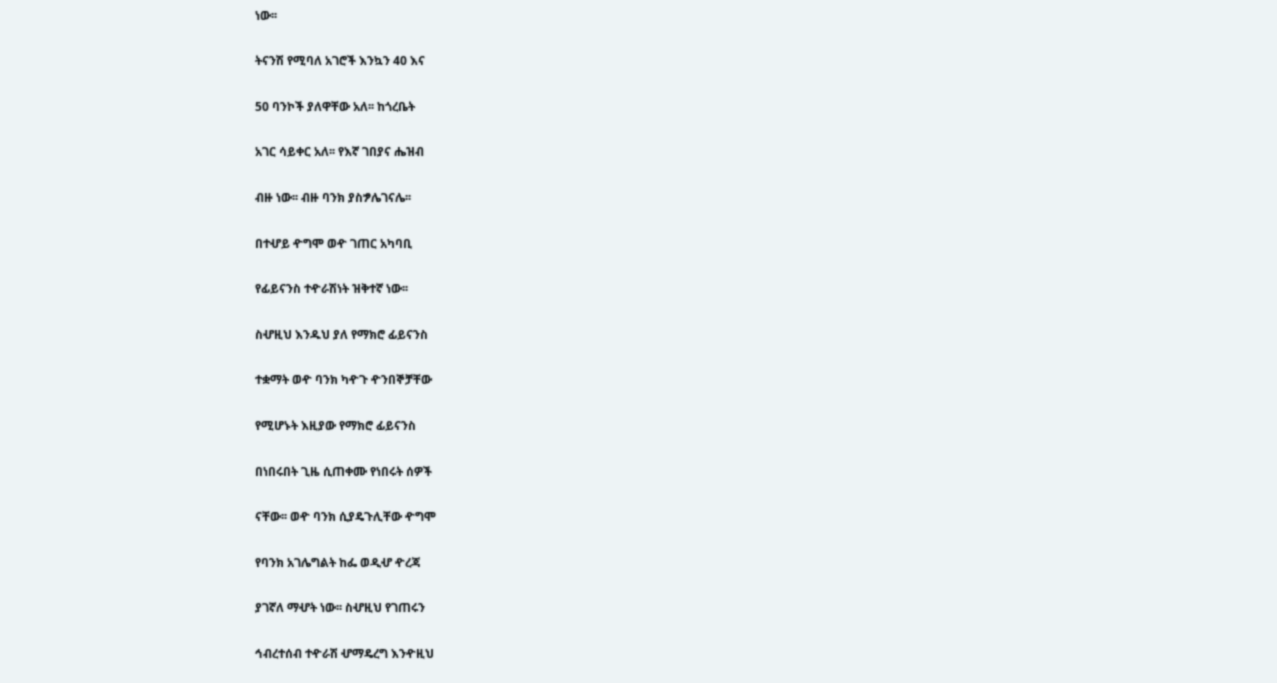ነው፡፡

ትናንሽ የሚባለ አገሮች እንኳን 40 እና

50 ባንኮች ያለዋቸው አለ፡፡ ከጎረቤት

አገር ሳይቀር አለ፡፡ የእኛ ገበያና ሔዝብ

ብዙ ነው፡፡ ብዙ ባንክ ያስፇሌገናሌ፡፡

በተሇይ ዯግሞ ወዯ ገጠር አካባቢ

የፊይናንስ ተዯራሽነት ዝቅተኛ ነው፡፡

ስሇዚህ እንዱህ ያለ የማክሮ ፊይናንስ

ተቋማት ወዯ ባንክ ካዯጉ ዯንበኞቻቸው

የሚሆኑት እዚያው የማክሮ ፊይናንስ

በነበሩበት ጊዜ ሲጠቀሙ የነበሩት ሰዎች

ናቸው፡፡ ወዯ ባንክ ሲያዴጉሊቸው ዯግሞ

የባንክ አገሌግልት ከፌ ወዲሇ ዯረጃ

ያገኛለ ማሇት ነው፡፡ ስሇዚህ የገጠሩን

ኅብረተሰብ ተዯራሽ ሇማዴረግ እንዯዚህ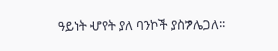ዓይነት ሇየት ያለ ባንኮች ያስፇሌጋለ፡፡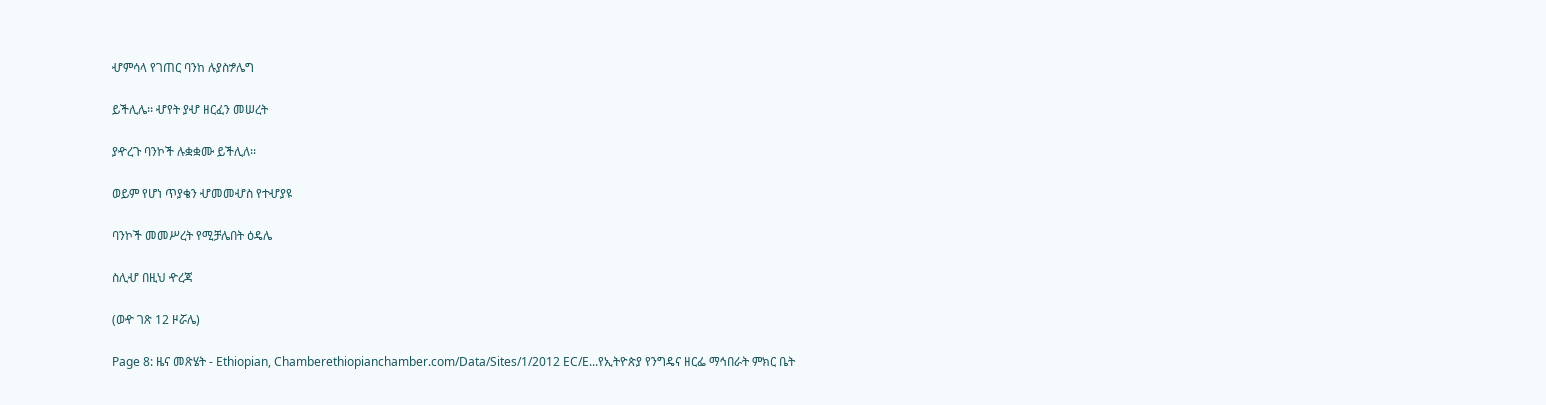ሇምሳላ የገጠር ባንከ ሉያስፇሌግ

ይችሊሌ፡፡ ሇየት ያሇ ዘርፈን መሠረት

ያዯረጉ ባንኮች ሉቋቋሙ ይችሊለ፡፡

ወይም የሆነ ጥያቄን ሇመመሇስ የተሇያዩ

ባንኮች መመሥረት የሚቻሌበት ዕዴሌ

ስሊሇ በዚህ ዯረጃ

(ወዯ ገጽ 12 ዞሯሌ)

Page 8: ዜና መጽሄት - Ethiopian, Chamberethiopianchamber.com/Data/Sites/1/2012 EC/E...የኢትዮጵያ የንግዴና ዘርፌ ማኅበራት ምክር ቤት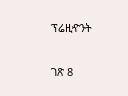ፕሬዚዯንት

ገጽ 8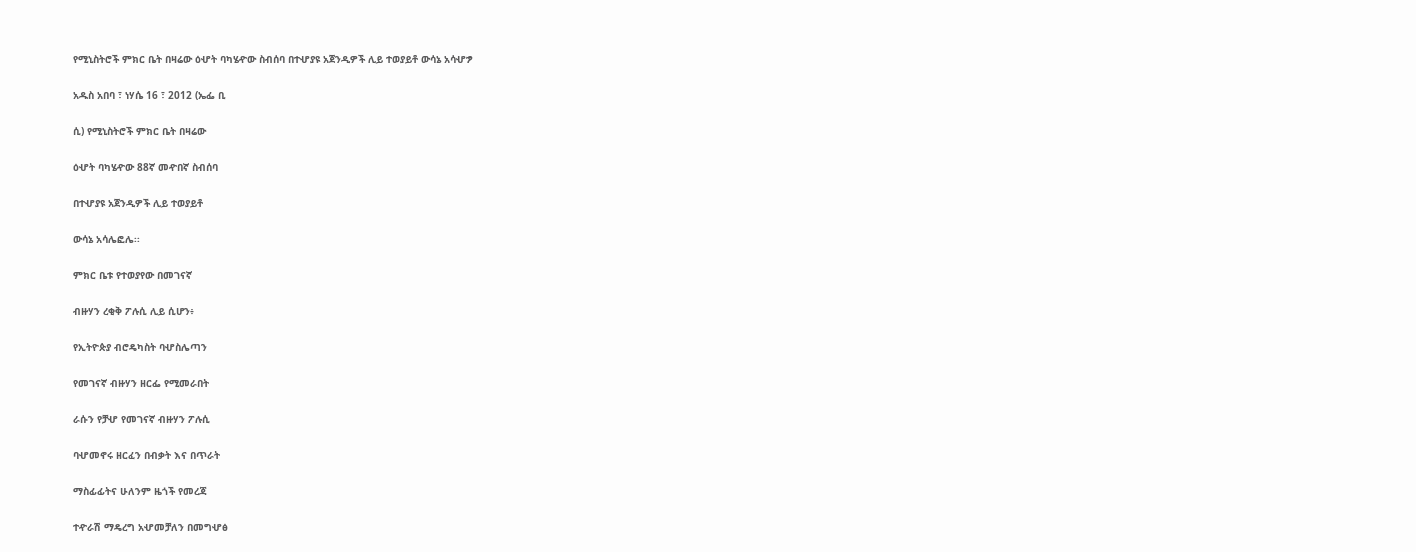የሚኒስትሮች ምክር ቤት በዛሬው ዕሇት ባካሄዯው ስብሰባ በተሇያዩ አጀንዲዎች ሊይ ተወያይቶ ውሳኔ አሳሇፇ

አዱስ አበባ ፣ ነሃሴ 16 ፣ 2012 (ኤፌ ቢ

ሲ) የሚኒስትሮች ምክር ቤት በዛሬው

ዕሇት ባካሄዯው 88ኛ መዯበኛ ስብሰባ

በተሇያዩ አጀንዲዎች ሊይ ተወያይቶ

ውሳኔ አሳሌፎሌ፡፡

ምክር ቤቱ የተወያየው በመገናኛ

ብዙሃን ረቂቅ ፖሉሲ ሊይ ሲሆን፥

የኢትዮጵያ ብሮዴካስት ባሇስሌጣን

የመገናኛ ብዙሃን ዘርፌ የሚመራበት

ራሱን የቻሇ የመገናኛ ብዙሃን ፖሉሲ

ባሇመኖሩ ዘርፈን በብቃት እና በጥራት

ማስፊፊትና ሁለንም ዜጎች የመረጃ

ተዯራሽ ማዴረግ አሇመቻለን በመግሇፅ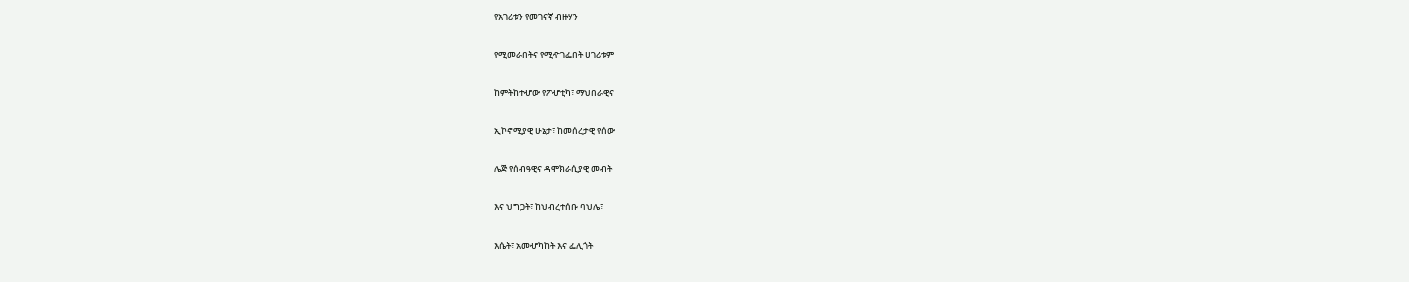የአገሪቱን የመገናኛ ብዙሃን

የሚመራበትና የሚዯገፌበት ሀገሪቱም

ከምትከተሇው የፖሇቲካ፣ ማህበራዊና

ኢኮኖሚያዊ ሁኔታ፣ ከመሰረታዊ የሰው

ሌጅ የሰብዓዊና ዳሞክራሲያዊ መብት

እና ህግጋት፣ ከህብረተሰቡ ባህሌ፣

እሴት፣ አመሇካከት እና ፌሊጎት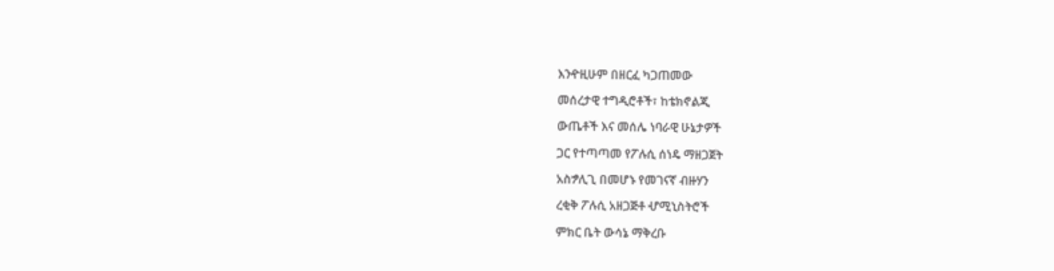እንዯዚሁም በዘርፈ ካጋጠመው

መሰረታዊ ተግዲሮቶች፣ ከቴክኖልጂ

ውጤቶች እና መሰሌ ነባራዊ ሁኔታዎች

ጋር የተጣጣመ የፖሉሲ ሰነዴ ማዘጋጀት

አስፇሊጊ በመሆኑ የመገናኛ ብዙሃን

ረቂቅ ፖሉሲ አዘጋጅቶ ሇሚኒስትሮች

ምክር ቤት ውሳኔ ማቅረቡ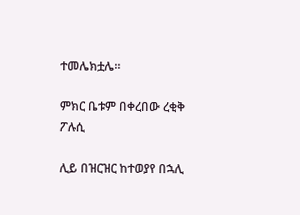ተመሌክቷሌ።

ምክር ቤቱም በቀረበው ረቂቅ ፖሉሲ

ሊይ በዝርዝር ከተወያየ በኋሊ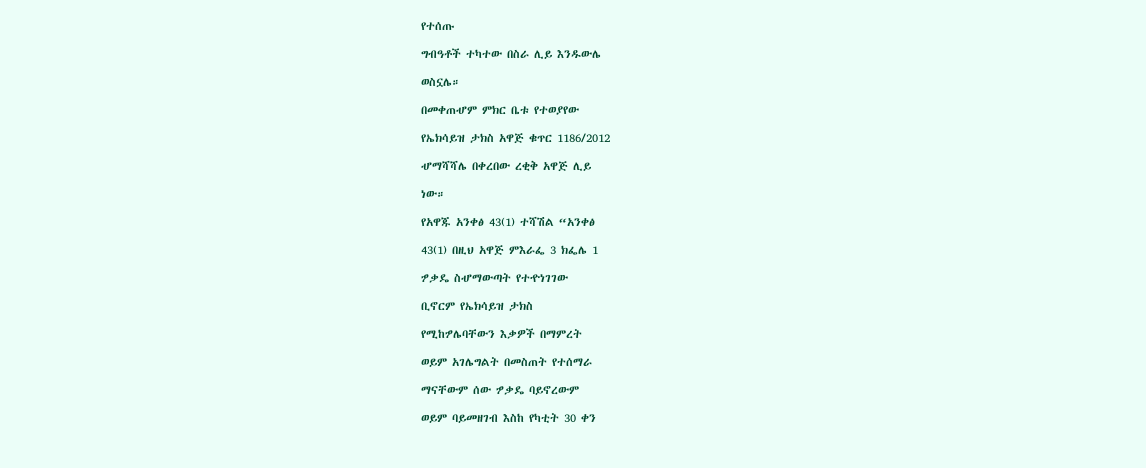የተሰጡ

ግብዓቶች ተካተው በስራ ሊይ እንዱውሌ

ወስኗሌ።

በመቀጠሇም ምክር ቤቱ የተወያየው

የኤክሳይዝ ታክስ አዋጅ ቁጥር 1186/2012

ሇማሻሻሌ በቀረበው ረቂቅ አዋጅ ሊይ

ነው።

የአዋጁ አንቀፅ 43(1) ተሻሽል “አንቀፅ

43(1) በዚህ አዋጅ ምእራፌ 3 ክፌሌ 1

ፇቃዴ ስሇማውጣት የተዯነገገው

ቢኖርም የኤክሳይዝ ታክስ

የሚከፇሌባቸውን እቃዎች በማምረት

ወይም አገሌግልት በመስጠት የተሰማራ

ማናቸውም ሰው ፇቃዴ ባይኖረውም

ወይም ባይመዘገብ እስከ የካቲት 30 ቀን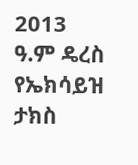2013 ዓ.ም ዴረስ የኤክሳይዝ ታክስ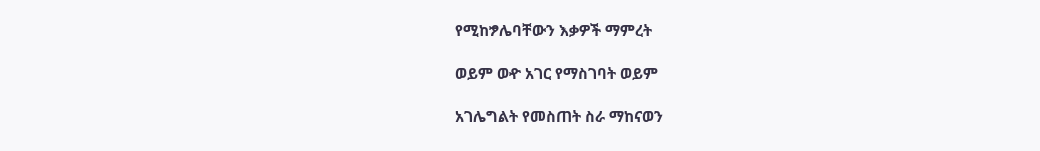የሚከፇሌባቸውን እቃዎች ማምረት

ወይም ወዯ አገር የማስገባት ወይም

አገሌግልት የመስጠት ስራ ማከናወን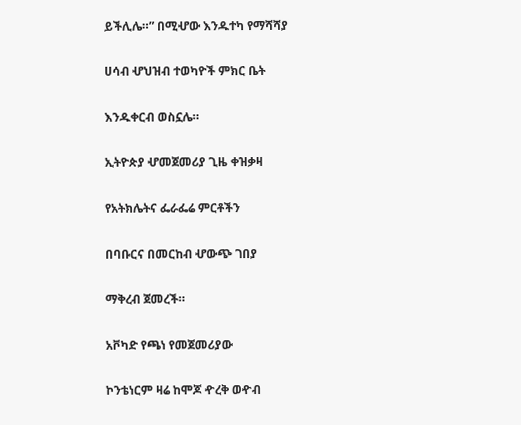ይችሊሌ።” በሚሇው እንዱተካ የማሻሻያ

ሀሳብ ሇህዝብ ተወካዮች ምክር ቤት

እንዱቀርብ ወስኗሌ።

ኢትዮጵያ ሇመጀመሪያ ጊዜ ቀዝቃዛ

የአትክሌትና ፌራፌሬ ምርቶችን

በባቡርና በመርከብ ሇውጭ ገበያ

ማቅረብ ጀመረች።

አቮካድ የጫነ የመጀመሪያው

ኮንቴነርም ዛሬ ከሞጆ ዯረቅ ወዯብ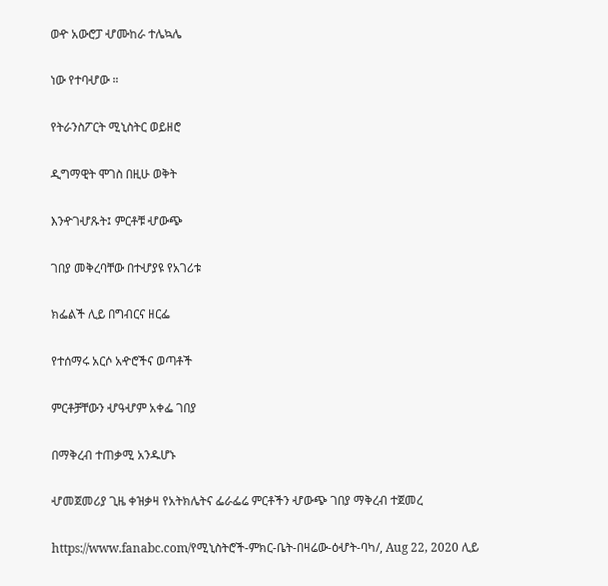ወዯ አውሮፓ ሇሙከራ ተሌኳሌ

ነው የተባሇው ።

የትራንስፖርት ሚኒስትር ወይዘሮ

ዲግማዊት ሞገስ በዚሁ ወቅት

እንዯገሇጹት፤ ምርቶቹ ሇውጭ

ገበያ መቅረባቸው በተሇያዩ የአገሪቱ

ክፌልች ሊይ በግብርና ዘርፌ

የተሰማሩ አርሶ አዯሮችና ወጣቶች

ምርቶቻቸውን ሇዓሇም አቀፌ ገበያ

በማቅረብ ተጠቃሚ አንዱሆኑ

ሇመጀመሪያ ጊዜ ቀዝቃዛ የአትክሌትና ፌራፌሬ ምርቶችን ሇውጭ ገበያ ማቅረብ ተጀመረ

https://www.fanabc.com/የሚኒስትሮች-ምክር-ቤት-በዛሬው-ዕሇት-ባካ/, Aug 22, 2020 ሊይ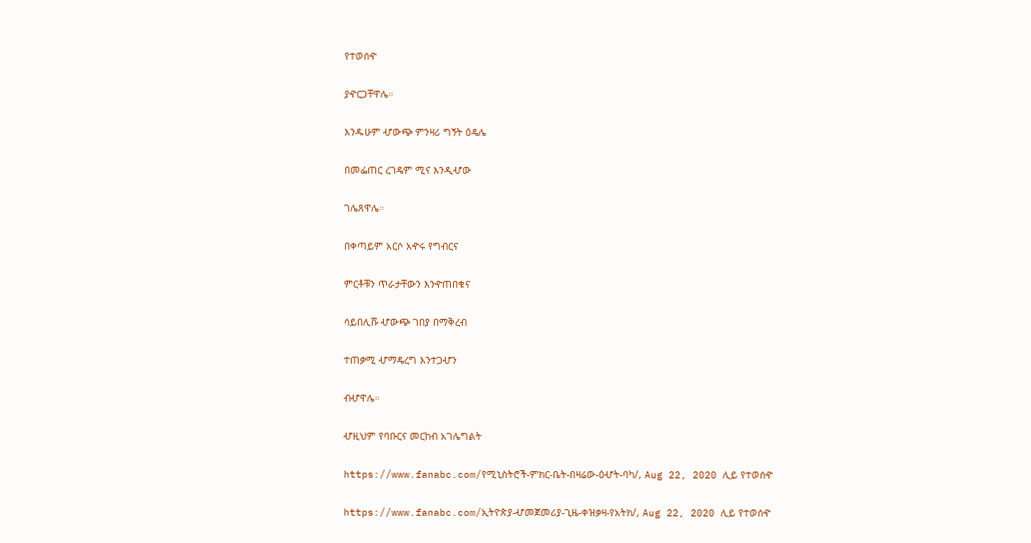የተወሰዯ

ያዯርጋቸዋሌ።

እንዱሁም ሇውጭ ምንዛሪ ግኝት ዕዴሌ

በመፌጠር ረገዴም ሚና እንዲሇው

ገሌጸዋሌ።

በቀጣይም አርሶ አዯሩ የግብርና

ምርቶቹን ጥራታቸውን እንዯጠበቁና

ሳይበሊሹ ሇውጭ ገበያ በማቅረብ

ተጠቃሚ ሇማዴረግ እንተጋሇን

ብሇዋሌ።

ሇዚህም የባቡርና መርከብ አገሌግልት

https://www.fanabc.com/የሚኒስትሮች-ምክር-ቤት-በዛሬው-ዕሇት-ባካ/, Aug 22, 2020 ሊይ የተወሰዯ

https://www.fanabc.com/ኢትዮጵያ-ሇመጀመሪያ-ጊዜ-ቀዝቃዛ-የአትክ/, Aug 22, 2020 ሊይ የተወሰዯ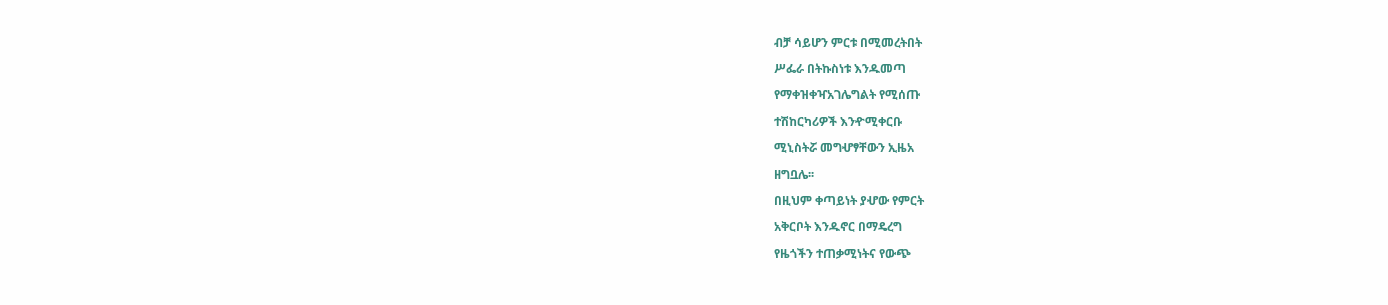ብቻ ሳይሆን ምርቱ በሚመረትበት

ሥፌራ በትኩስነቱ እንዱመጣ

የማቀዝቀዣአገሌግልት የሚሰጡ

ተሽከርካሪዎች እንዯሚቀርቡ

ሚኒስትሯ መግሇፃቸውን ኢዜአ

ዘግቧሌ፡፡

በዚህም ቀጣይነት ያሇው የምርት

አቅርቦት እንዱኖር በማዴረግ

የዜጎችን ተጠቃሚነትና የውጭ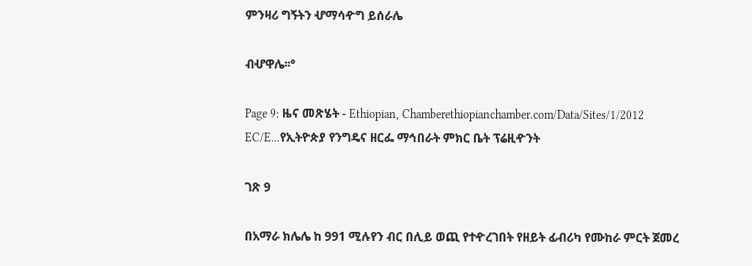ምንዛሪ ግኝትን ሇማሳዯግ ይሰራሌ

ብሇዋሌ፡፡°

Page 9: ዜና መጽሄት - Ethiopian, Chamberethiopianchamber.com/Data/Sites/1/2012 EC/E...የኢትዮጵያ የንግዴና ዘርፌ ማኅበራት ምክር ቤት ፕሬዚዯንት

ገጽ 9

በአማራ ክሌሌ ከ 991 ሚሉየን ብር በሊይ ወጪ የተዯረገበት የዘይት ፊብሪካ የሙከራ ምርት ጀመረ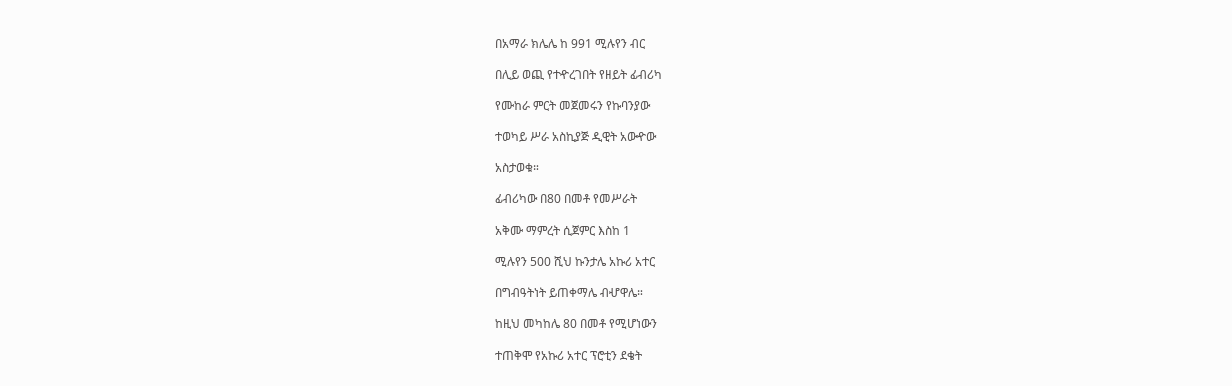በአማራ ክሌሌ ከ 991 ሚሉየን ብር

በሊይ ወጪ የተዯረገበት የዘይት ፊብሪካ

የሙከራ ምርት መጀመሩን የኩባንያው

ተወካይ ሥራ አስኪያጅ ዲዊት አውዯው

አስታወቁ።

ፊብሪካው በ80 በመቶ የመሥራት

አቅሙ ማምረት ሲጀምር እስከ 1

ሚሉየን 500 ሺህ ኩንታሌ አኩሪ አተር

በግብዓትነት ይጠቀማሌ ብሇዋሌ።

ከዚህ መካከሌ 80 በመቶ የሚሆነውን

ተጠቅሞ የአኩሪ አተር ፕሮቲን ደቄት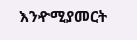እንዯሚያመርት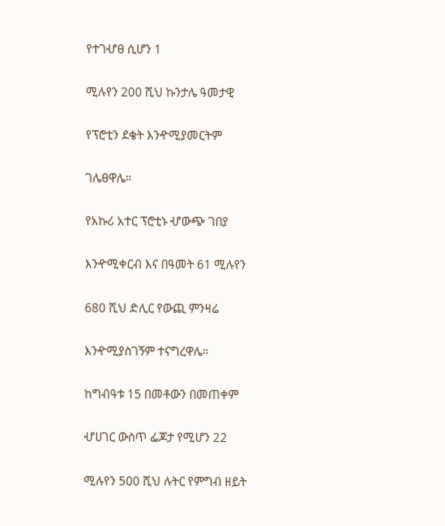የተገሇፀ ሲሆን 1

ሚሉየን 200 ሺህ ኩንታሌ ዓመታዊ

የፕሮቲን ደቄት እንዯሚያመርትም

ገሌፀዋሌ።

የአኩሪ አተር ፕሮቲኑ ሇውጭ ገበያ

እንዯሚቀርብ እና በዓመት 61 ሚሉየን

680 ሺህ ድሊር የውጪ ምንዛሬ

እንዯሚያስገኝም ተናግረዋሌ።

ከግብዓቱ 15 በመቶውን በመጠቀም

ሇሀገር ውስጥ ፌጆታ የሚሆን 22

ሚሉየን 500 ሺህ ሉትር የምግብ ዘይት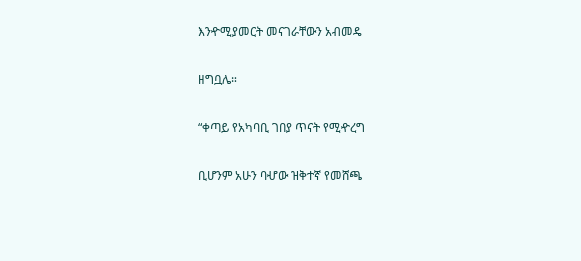እንዯሚያመርት መናገራቸውን አብመዴ

ዘግቧሌ።

“ቀጣይ የአካባቢ ገበያ ጥናት የሚዯረግ

ቢሆንም አሁን ባሇው ዝቅተኛ የመሸጫ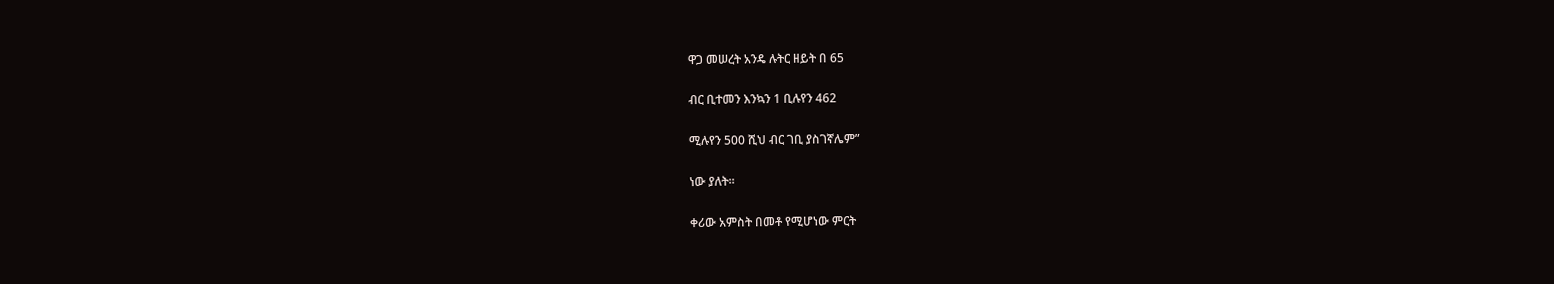ዋጋ መሠረት አንዴ ሉትር ዘይት በ 65

ብር ቢተመን እንኳን 1 ቢሉየን 462

ሚሉየን 500 ሺህ ብር ገቢ ያስገኛሌም”

ነው ያለት።

ቀሪው አምስት በመቶ የሚሆነው ምርት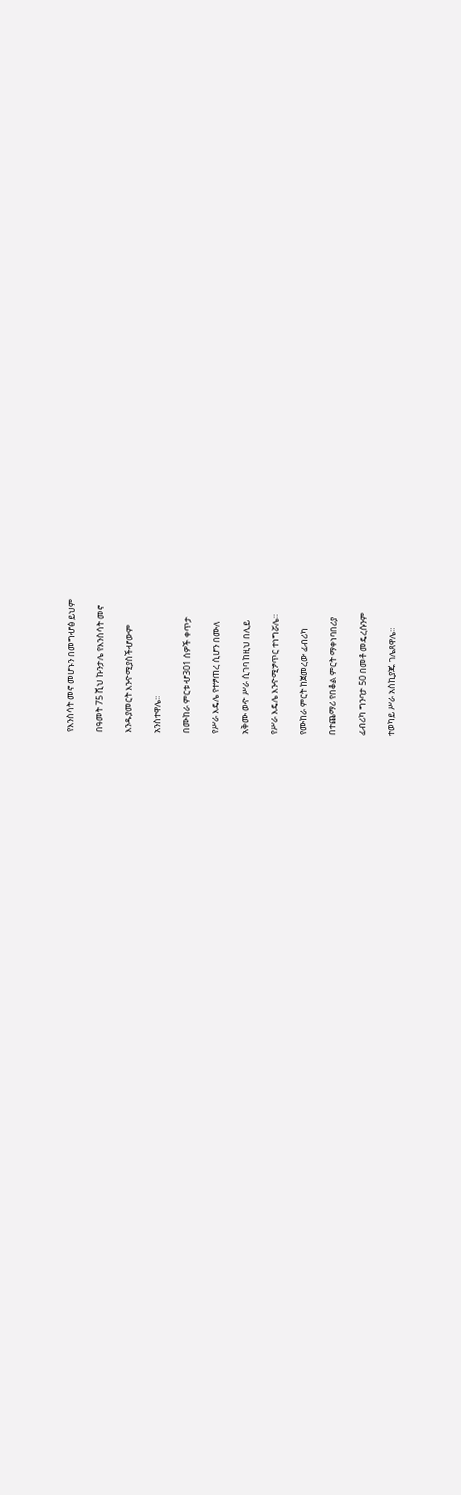የእንስሳት መኖ መሆኑን በመግሇፅ ይህም

በዓመት 75 ሺህ ኩንታሌ የእንስሳት መኖ

እንዱያመርት እንዯሚያስችሇውም

አንስተዋሌ፡፡

በሙከራ ምርቱ ሇ301 ሰዎች ቀጥታ

የሥራ እዴሌ የተፇጠረ ሲሆን በሙለ

አቅሙ ወዯ ሥራ ሲገባ ከዚህ በሊይ

የሥራ እዴሌ እንዯሚፇጥር ተነግሯሌ።

የሙከራ ምርት ከጀመረው ፊብሪካ

በተጨማሪ የበቆል ምርት ማቀነባበሪያ

ፊብሪካ ግንባታ 50 በመቶ መዴረሱንም

ተወካይ ሥራ አስኪያጁ ገሌጸዋሌ።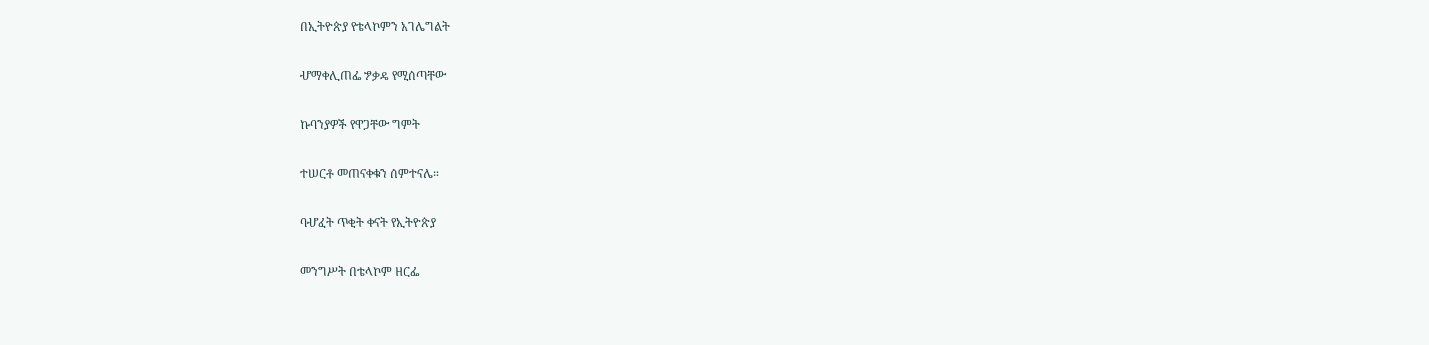በኢትዮጵያ የቴላኮምን አገሌግልት

ሇማቀሊጠፌ ፇቃዴ የሚሰጣቸው

ኩባንያዎች የዋጋቸው ግምት

ተሠርቶ መጠናቀቁን ሰምተናሌ።

ባሇፈት ጥቂት ቀናት የኢትዮጵያ

መንግሥት በቴላኮም ዘርፌ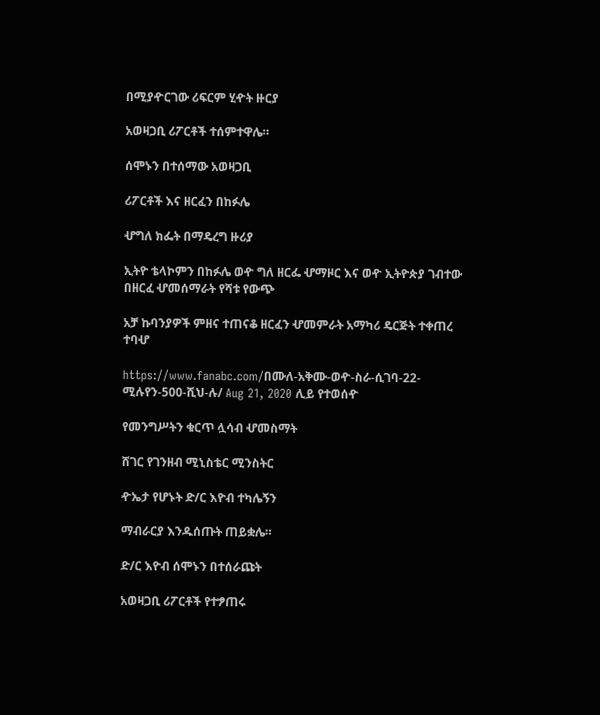በሚያዯርገው ሪፍርም ሂዯት ዙርያ

አወዛጋቢ ሪፖርቶች ተሰምተዋሌ።

ሰሞኑን በተሰማው አወዛጋቢ

ሪፖርቶች እና ዘርፈን በከፉሌ

ሇግለ ክፌት በማዴረግ ዙሪያ

ኢትዮ ቴላኮምን በከፉሌ ወዯ ግለ ዘርፌ ሇማዞር እና ወዯ ኢትዮጵያ ገብተው በዘርፈ ሇመሰማራት የሻቱ የውጭ

አቻ ኩባንያዎች ምዘና ተጠናቆ ዘርፈን ሇመምራት አማካሪ ዴርጅት ተቀጠረ ተባሇ

https://www.fanabc.com/በሙለ-አቅሙ-ወዯ-ስራ-ሲገባ-22-ሚሉየን-500-ሺህ-ሉ/ Aug 21, 2020 ሊይ የተወሰዯ

የመንግሥትን ቁርጥ ሏሳብ ሇመስማት

ሸገር የገንዘብ ሚኒስቴር ሚንስትር

ዯኤታ የሆኑት ድ/ር እዮብ ተካሌኝን

ማብራርያ እንዱሰጡት ጠይቋሌ።

ድ/ር እዮብ ሰሞኑን በተሰራጩት

አወዛጋቢ ሪፖርቶች የተፇጠሩ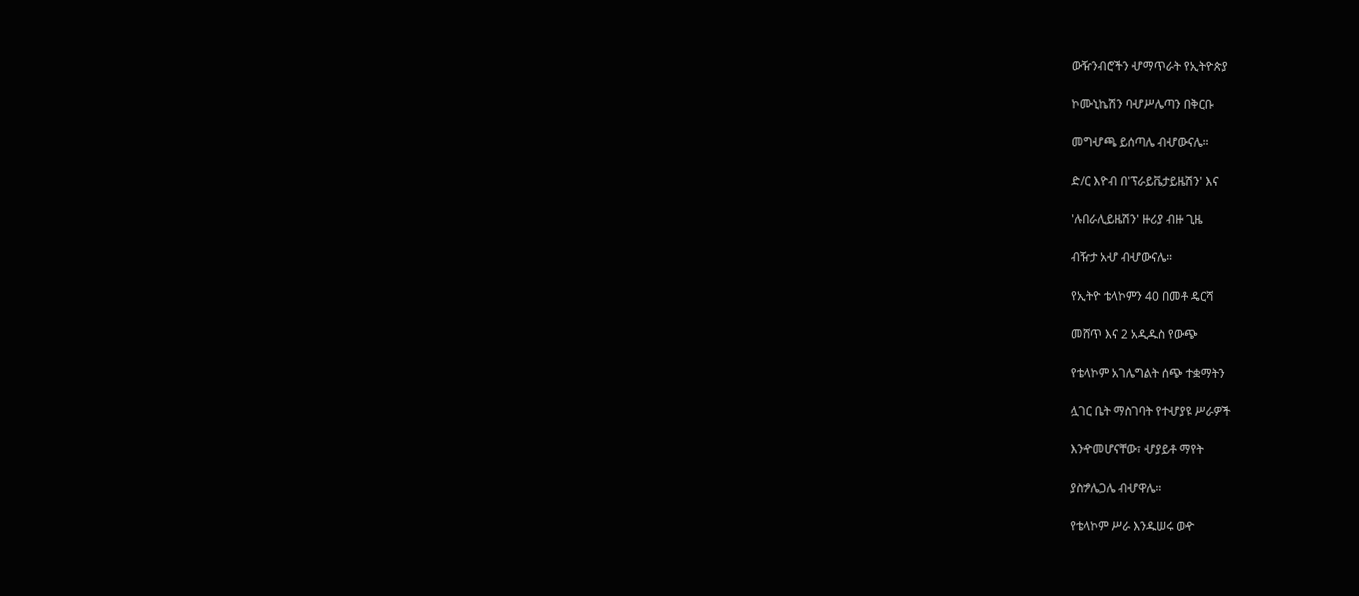ውዥንብሮችን ሇማጥራት የኢትዮጵያ

ኮሙኒኬሽን ባሇሥሌጣን በቅርቡ

መግሇጫ ይሰጣሌ ብሇውናሌ።

ድ/ር እዮብ በ'ፕራይቬታይዜሽን' እና

'ሉበራሊይዜሽን' ዙሪያ ብዙ ጊዜ

ብዥታ አሇ ብሇውናሌ።

የኢትዮ ቴላኮምን 40 በመቶ ዴርሻ

መሸጥ እና 2 አዲዱስ የውጭ

የቴላኮም አገሌግልት ሰጭ ተቋማትን

ሏገር ቤት ማስገባት የተሇያዩ ሥራዎች

እንዯመሆናቸው፣ ሇያይቶ ማየት

ያስፇሌጋሌ ብሇዋሌ።

የቴላኮም ሥራ እንዱሠሩ ወዯ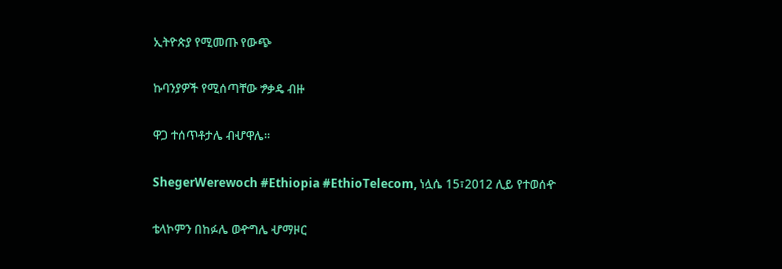ኢትዮጵያ የሚመጡ የውጭ

ኩባንያዎች የሚሰጣቸው ፇቃዴ ብዙ

ዋጋ ተሰጥቶታሌ ብሇዋሌ።

ShegerWerewoch #Ethiopia #EthioTelecom, ነሏሴ 15፣2012 ሊይ የተወሰዯ

ቴላኮምን በከፉሌ ወዯግሌ ሇማዞር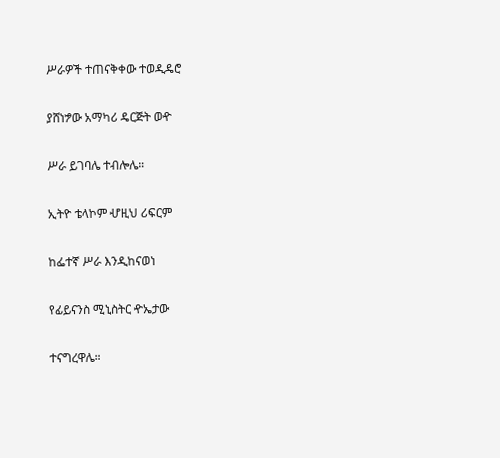ሥራዎች ተጠናቅቀው ተወዲዴሮ

ያሸነፇው አማካሪ ዴርጅት ወዯ

ሥራ ይገባሌ ተብሎሌ።

ኢትዮ ቴላኮም ሇዚህ ሪፍርም

ከፌተኛ ሥራ እንዲከናወነ

የፊይናንስ ሚኒስትር ዯኤታው

ተናግረዋሌ።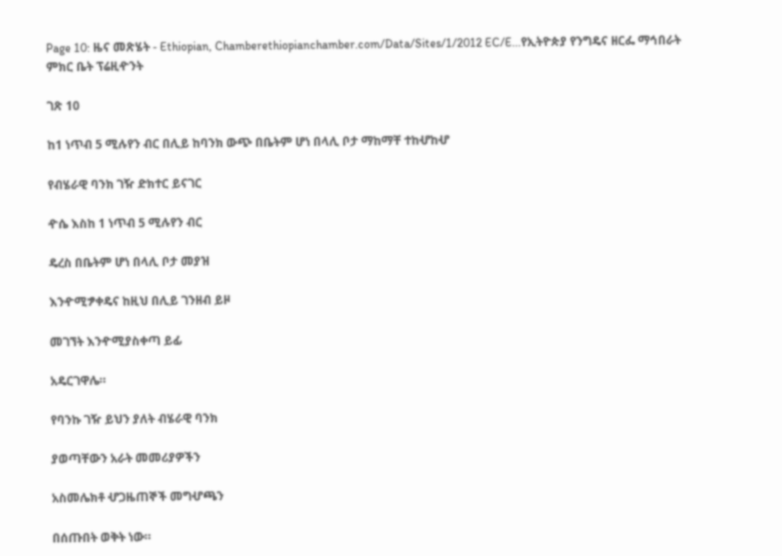Page 10: ዜና መጽሄት - Ethiopian, Chamberethiopianchamber.com/Data/Sites/1/2012 EC/E...የኢትዮጵያ የንግዴና ዘርፌ ማኅበራት ምክር ቤት ፕሬዚዯንት

ገጽ 10

ከ1 ነጥብ 5 ሚሉየን ብር በሊይ ከባንክ ውጭ በቤትም ሆነ በላሊ ቦታ ማከማቸ ተከሇከሇ

የብሄራዊ ባንክ ገዥ ድክተር ይናገር

ዯሴ እስከ 1 ነጥብ 5 ሚሉየን ብር

ዴረስ በቤትም ሆነ በላሊ ቦታ መያዝ

እንዯሚፇቀዴና ከዚህ በሊይ ገንዘብ ይዞ

መገኘት እንዯሚያስቀጣ ይፊ

አዴርገዋሌ።

የባንኩ ገዥ ይህን ያለት ብሄራዊ ባንክ

ያወጣቸውን አራት መመሪያዎችን

አስመሌክቶ ሇጋዜጠኞች መግሇጫን

በሰጡበት ወቅት ነው።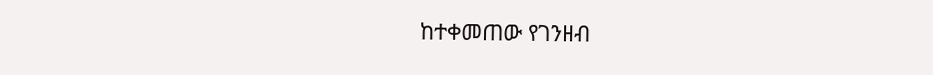ከተቀመጠው የገንዘብ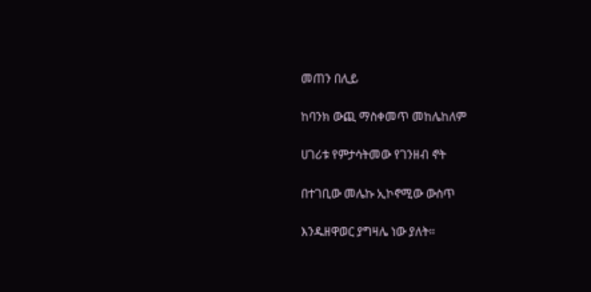መጠን በሊይ

ከባንክ ውጪ ማስቀመጥ መከሌከለም

ሀገሪቱ የምታሳትመው የገንዘብ ኖት

በተገቢው መሌኩ ኢኮኖሚው ውስጥ

እንዱዘዋወር ያግዛሌ ነው ያለት።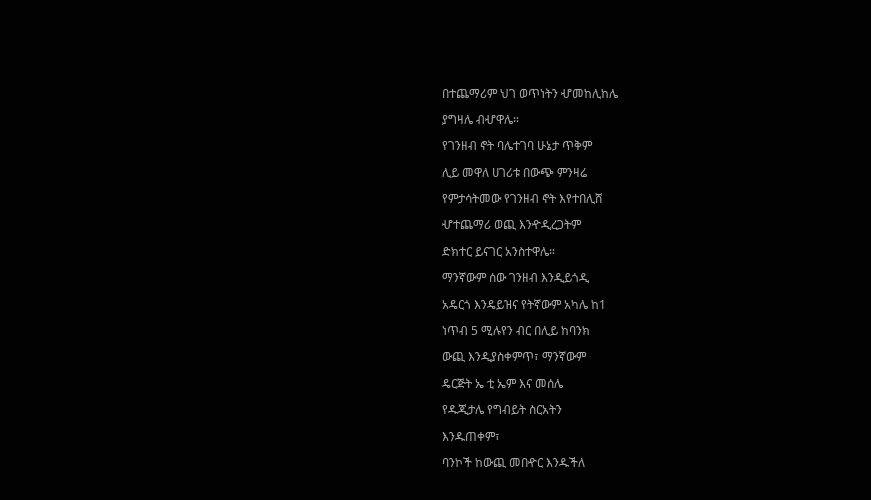በተጨማሪም ህገ ወጥነትን ሇመከሊከሌ

ያግዛሌ ብሇዋሌ።

የገንዘብ ኖት ባሌተገባ ሁኔታ ጥቅም

ሊይ መዋለ ሀገሪቱ በውጭ ምንዛሬ

የምታሳትመው የገንዘብ ኖት እየተበሊሸ

ሇተጨማሪ ወጪ እንዯዲረጋትም

ድክተር ይናገር አንስተዋሌ።

ማንኛውም ሰው ገንዘብ እንዲይጎዲ

አዴርጎ እንዴይዝና የትኛውም አካሌ ከ1

ነጥብ 5 ሚሉየን ብር በሊይ ከባንክ

ውጪ እንዲያስቀምጥ፣ ማንኛውም

ዴርጅት ኤ ቲ ኤም እና መሰሌ

የዱጂታሌ የግብይት ስርአትን

እንዱጠቀም፣

ባንኮች ከውጪ መበዯር እንዱችለ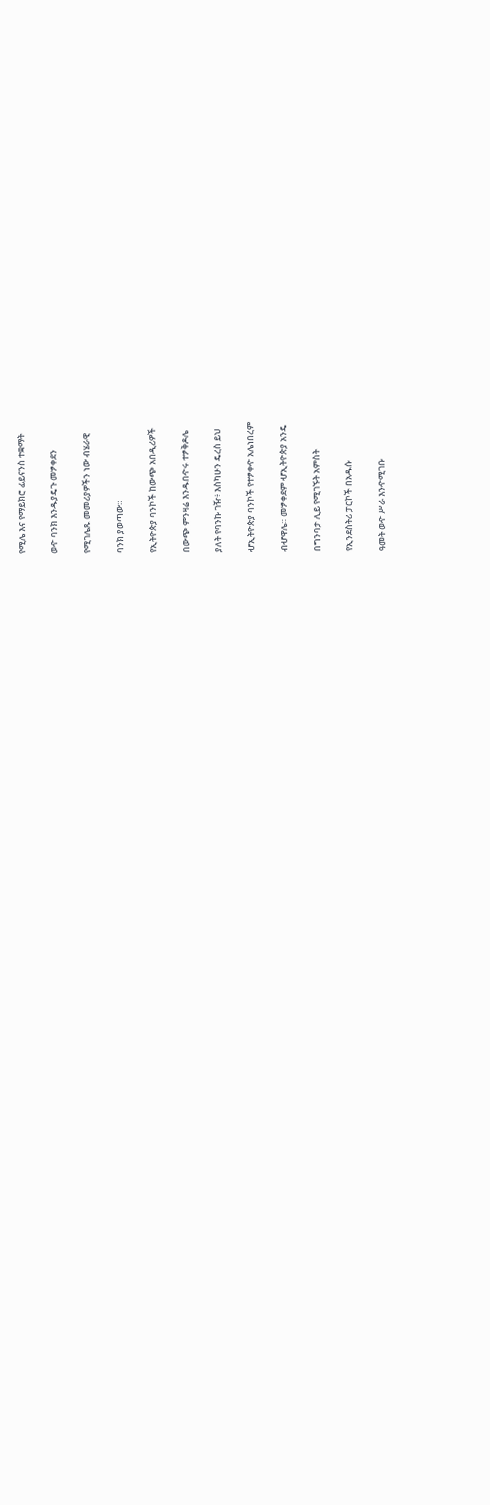የሚሌ እና የማይክሮ ፊይናንስ ተቋማት

ወዯ ባንክ እንዱያዴጉ መፇቀደን

የሚገሌጹ መመሪያዎችን ነው ብሄራዊ

ባንክ ያወጣው።

የኢትዮጵያ ባንኮች ከውጭ አበዲሪዎች

በውጭ ምንዛሬ እንዱበዯሩ ተፇቅዶሌ

ያለት የባንኩ ገዥ፥ እስካሁን ዴረስ ይህ

ሇኢትዮጵያ ባንኮች የተፇቀዯ አሌነበረም

ብሇዋሌ። መፇቀደም ሇኢትዮጵያ አንዴ

በግንባታ ሊይ የሚገኙት አምስት

የኢንደስትሪ ፓርኮች በአዱሱ

ዓመት ወዯ ሥራ እንዯሚገቡ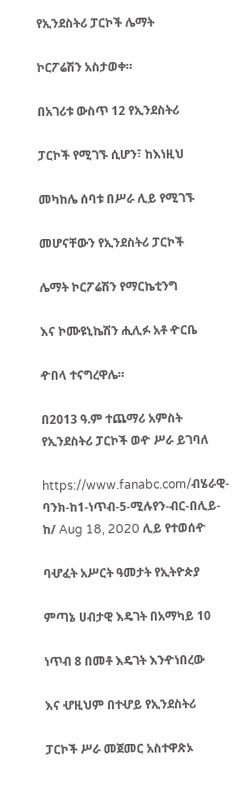የኢንደስትሪ ፓርኮች ሌማት

ኮርፖሬሽን አስታወቀ።

በአገሪቱ ውስጥ 12 የኢንደስትሪ

ፓርኮች የሚገኙ ሲሆን፣ ከእነዚህ

መካከሌ ሰባቱ በሥራ ሊይ የሚገኙ

መሆናቸውን የኢንደስትሪ ፓርኮች

ሌማት ኮርፖሬሽን የማርኬቲንግ

እና ኮሙዩኒኬሽን ሒሊፉ አቶ ዯርቤ

ዯበላ ተናግረዋሌ።

በ2013 ዓ.ም ተጨማሪ አምስት የኢንደስትሪ ፓርኮች ወዯ ሥራ ይገባለ

https://www.fanabc.com/ብሄራዊ-ባንክ-ከ1-ነጥብ-5-ሚሉየን-ብር-በሊይ-ከ/ Aug 18, 2020 ሊይ የተወሰዯ

ባሇፈት አሥርት ዓመታት የኢትዮጵያ

ምጣኔ ሀብታዊ እዴገት በአማካይ 10

ነጥብ 8 በመቶ እዴገት እንዯነበረው

እና ሇዚህም በተሇይ የኢንደስትሪ

ፓርኮች ሥራ መጀመር አስተዋጽኦ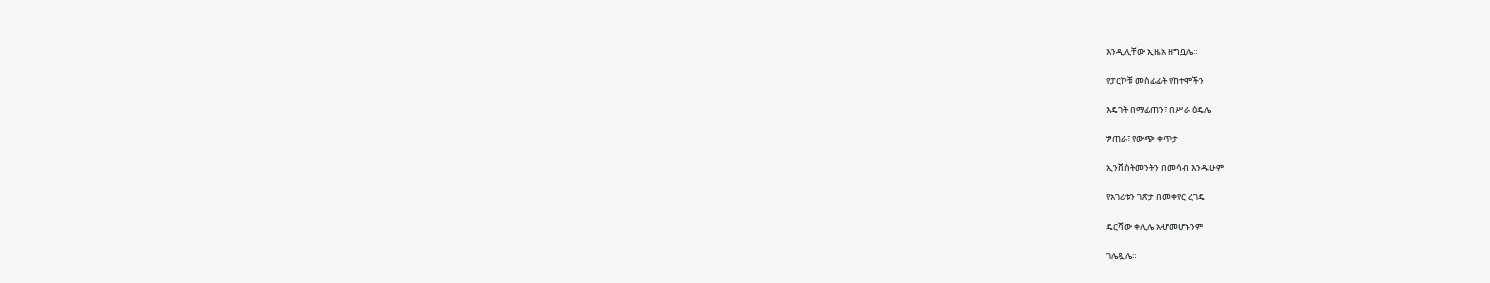እንዲሊቸው ኢዜአ ዘግቧሌ።

የፓርኮቹ መስፊፊት የከተሞችን

እዴገት በማፊጠን፣ በሥራ ዕዴሌ

ፇጠራ፣ የውጭ ቀጥታ

ኢንቨስትመንትን በመሳብ እንዱሁም

የአገሪቱን ገጽታ በመቀየር ረገዴ

ዴርሻው ቀሊሌ አሇመሆኑንም

ገሌጿሌ።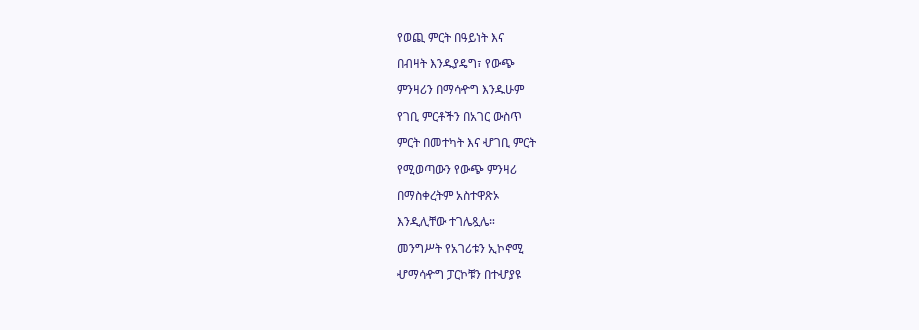የወጪ ምርት በዓይነት እና

በብዛት እንዱያዴግ፣ የውጭ

ምንዛሪን በማሳዯግ እንዱሁም

የገቢ ምርቶችን በአገር ውስጥ

ምርት በመተካት እና ሇገቢ ምርት

የሚወጣውን የውጭ ምንዛሪ

በማስቀረትም አስተዋጽኦ

እንዲሊቸው ተገሌጿሌ።

መንግሥት የአገሪቱን ኢኮኖሚ

ሇማሳዯግ ፓርኮቹን በተሇያዩ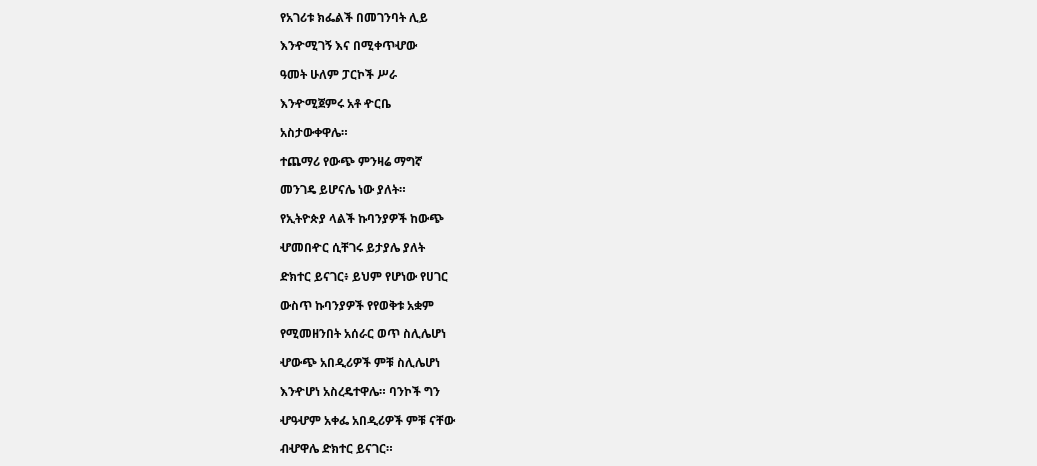የአገሪቱ ክፌልች በመገንባት ሊይ

እንዯሚገኝ እና በሚቀጥሇው

ዓመት ሁለም ፓርኮች ሥራ

እንዯሚጀምሩ አቶ ዯርቤ

አስታውቀዋሌ።

ተጨማሪ የውጭ ምንዛሬ ማግኛ

መንገዴ ይሆናሌ ነው ያለት።

የኢትዮጵያ ላልች ኩባንያዎች ከውጭ

ሇመበዯር ሲቸገሩ ይታያሌ ያለት

ድክተር ይናገር፥ ይህም የሆነው የሀገር

ውስጥ ኩባንያዎች የየወቅቱ አቋም

የሚመዘንበት አሰራር ወጥ ስሊሌሆነ

ሇውጭ አበዲሪዎች ምቹ ስሊሌሆነ

እንዯሆነ አስረዴተዋሌ። ባንኮች ግን

ሇዓሇም አቀፌ አበዲሪዎች ምቹ ናቸው

ብሇዋሌ ድክተር ይናገር።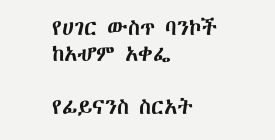የሀገር ውስጥ ባንኮች ከአሇም አቀፌ

የፊይናንስ ስርአት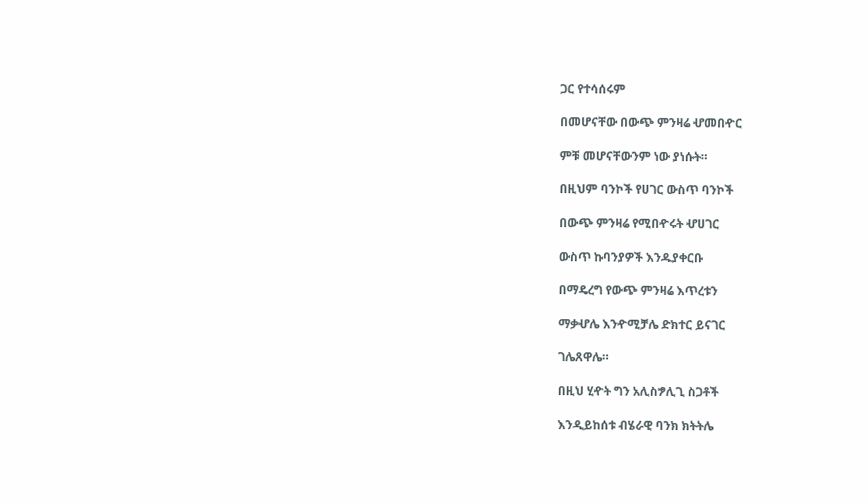ጋር የተሳሰሩም

በመሆናቸው በውጭ ምንዛሬ ሇመበዯር

ምቹ መሆናቸውንም ነው ያነሱት።

በዚህም ባንኮች የሀገር ውስጥ ባንኮች

በውጭ ምንዛሬ የሚበዯሩት ሇሀገር

ውስጥ ኩባንያዎች እንዱያቀርቡ

በማዴረግ የውጭ ምንዛሬ እጥረቱን

ማቃሇሌ እንዯሚቻሌ ድክተር ይናገር

ገሌጸዋሌ።

በዚህ ሂዯት ግን አሊስፇሊጊ ስጋቶች

እንዲይከሰቱ ብሄራዊ ባንክ ክትትሌ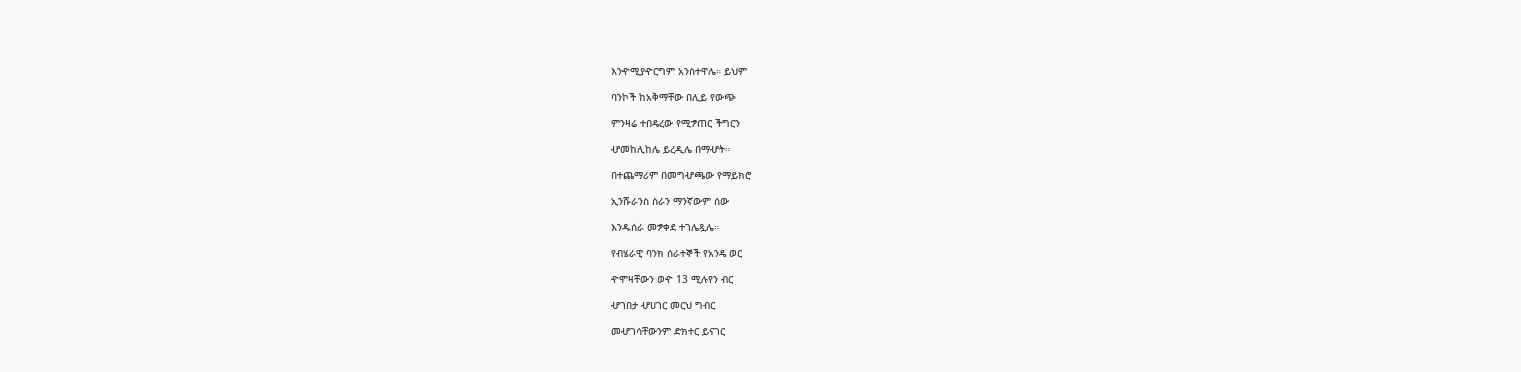እንዯሚያዯርግም አንስተዋሌ። ይህም

ባንኮች ከአቅማቸው በሊይ የውጭ

ምንዛሬ ተበዴረው የሚፇጠር ችግርን

ሇመከሊከሌ ይረዲሌ በማሇት።

በተጨማሪም በመግሇጫው የማይክሮ

ኢንሹራንስ ስራን ማንኛውም ሰው

እንዱሰራ መፇቀደ ተገሌጿሌ።

የብሄራዊ ባንክ ሰራተኞች የአንዴ ወር

ዯሞዛቸውን ወዯ 13 ሚሉየን ብር

ሇገበታ ሇሀገር መርህ ግብር

መሇገሳቸውንም ድክተር ይናገር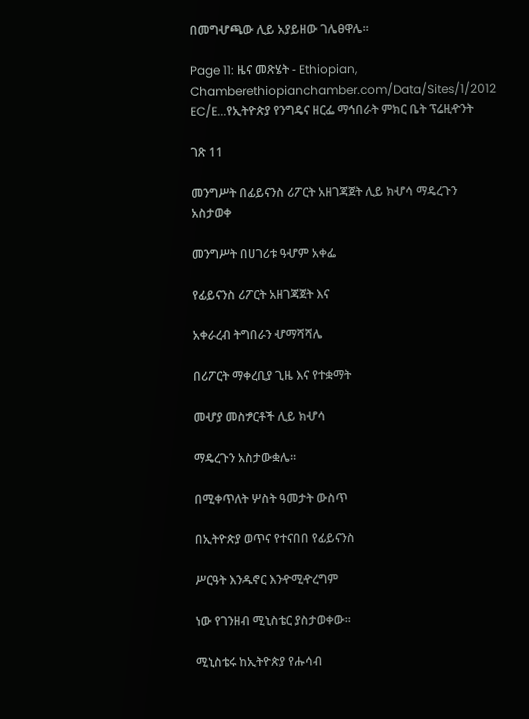በመግሇጫው ሊይ አያይዘው ገሌፀዋሌ።

Page 11: ዜና መጽሄት - Ethiopian, Chamberethiopianchamber.com/Data/Sites/1/2012 EC/E...የኢትዮጵያ የንግዴና ዘርፌ ማኅበራት ምክር ቤት ፕሬዚዯንት

ገጽ 11

መንግሥት በፊይናንስ ሪፖርት አዘገጃጀት ሊይ ክሇሳ ማዴረጉን አስታወቀ

መንግሥት በሀገሪቱ ዓሇም አቀፌ

የፊይናንስ ሪፖርት አዘገጃጀት እና

አቀራረብ ትግበራን ሇማሻሻሌ

በሪፖርት ማቀረቢያ ጊዜ እና የተቋማት

መሇያ መስፇርቶች ሊይ ክሇሳ

ማዴረጉን አስታውቋሌ።

በሚቀጥለት ሦስት ዓመታት ውስጥ

በኢትዮጵያ ወጥና የተናበበ የፊይናንስ

ሥርዓት እንዱኖር እንዯሚዯረግም

ነው የገንዘብ ሚኒስቴር ያስታወቀው።

ሚኒስቴሩ ከኢትዮጵያ የሑሳብ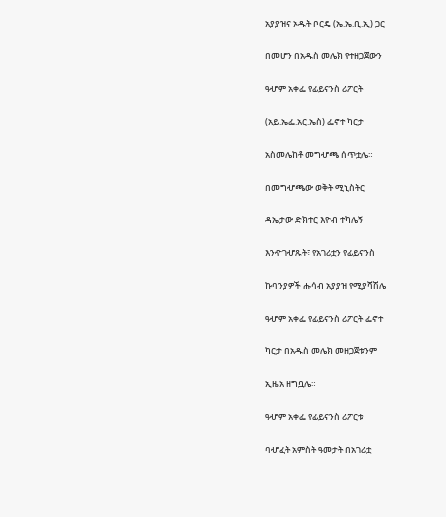አያያዝና ኦዱት ቦርዴ (ኤ.ኤ.ቢ.ኢ) ጋር

በመሆን በአዱስ መሌክ የተዘጋጀውን

ዓሇም አቀፌ የፊይናንስ ሪፖርት

(አይ.ኤፌ.አር.ኤስ) ፌኖተ ካርታ

አስመሌከቶ መግሇጫ ሰጥቷሌ።

በመግሇጫው ወቅት ሚኒስትር

ዳኤታው ድክተር እዮብ ተካሌኝ

እንዯገሇጹት፣ የአገሪቷን የፊይናንስ

ኩባንያዎች ሑሳብ አያያዝ የሚያሻሽሌ

ዓሇም አቀፌ የፊይናንስ ሪፖርት ፌኖተ

ካርታ በአዱስ መሌክ መዘጋጀቱንም

ኢዜአ ዘግቧሌ።

ዓሇም አቀፌ የፊይናንስ ሪፖርቱ

ባሇፈት አምስት ዓመታት በአገሪቷ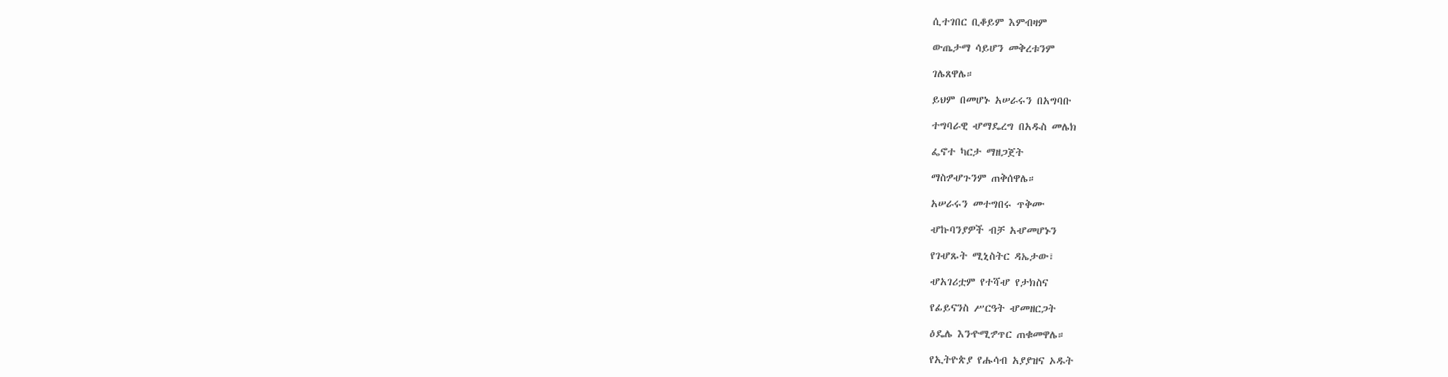ሲተገበር ቢቆይም እምብዛም

ውጤታማ ሳይሆን መቅረቱንም

ገሌጸዋሌ።

ይህም በመሆኑ አሠራሩን በአግባቡ

ተግባራዊ ሇማዴረግ በአዱስ መሌክ

ፌኖተ ካርታ ማዘጋጀት

ማስፇሇጉንም ጠቅሰዋሌ።

አሠራሩን መተግበሩ ጥቅሙ

ሇኩባንያዎች ብቻ አሇመሆኑን

የገሇጹት ሚኒስትር ዳኤታው፣

ሇአገሪቷም የተሻሇ የታክስና

የፊይናንስ ሥርዓት ሇመዘርጋት

ዕዴሌ እንዯሚፇጥር ጠቁመዋሌ።

የኢትዮጵያ የሑሳብ አያያዝና ኦዱት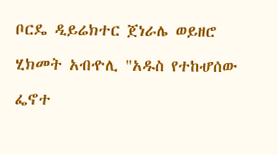ቦርዴ ዲይሬክተር ጀነራሌ ወይዘሮ

ሂክመት አብዯሊ "አዱስ የተከሇሰው

ፌኖተ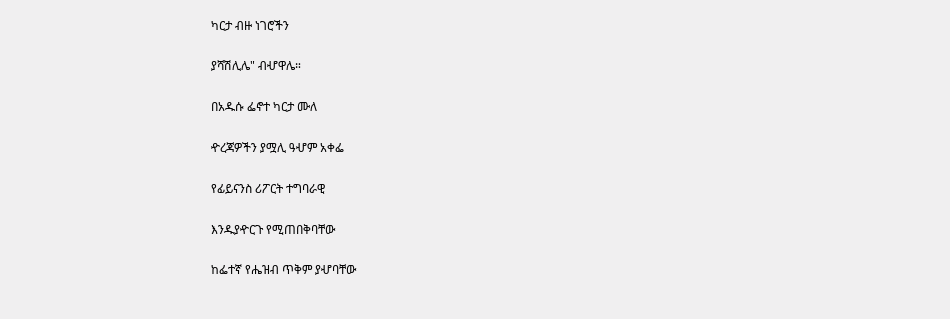ካርታ ብዙ ነገሮችን

ያሻሽሊሌ" ብሇዋሌ።

በአዱሱ ፌኖተ ካርታ ሙለ

ዯረጃዎችን ያሟሊ ዓሇም አቀፌ

የፊይናንስ ሪፖርት ተግባራዊ

እንዱያዯርጉ የሚጠበቅባቸው

ከፌተኛ የሔዝብ ጥቅም ያሇባቸው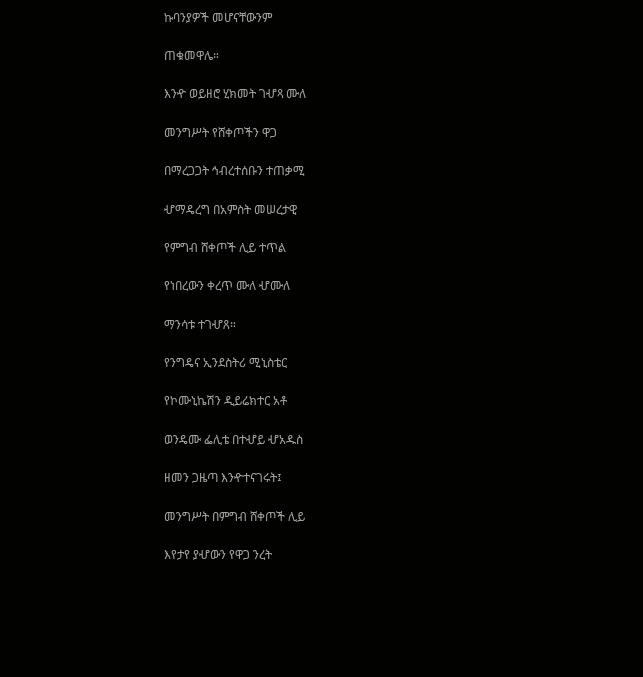ኩባንያዎች መሆናቸውንም

ጠቁመዋሌ።

እንዯ ወይዘሮ ሂክመት ገሇጻ ሙለ

መንግሥት የሸቀጦችን ዋጋ

በማረጋጋት ኅብረተሰቡን ተጠቃሚ

ሇማዴረግ በአምስት መሠረታዊ

የምግብ ሸቀጦች ሊይ ተጥል

የነበረውን ቀረጥ ሙለ ሇሙለ

ማንሳቱ ተገሇጸ።

የንግዴና ኢንደስትሪ ሚኒስቴር

የኮሙኒኬሽን ዲይሬክተር አቶ

ወንዴሙ ፌሊቴ በተሇይ ሇአዱስ

ዘመን ጋዜጣ እንዯተናገሩት፤

መንግሥት በምግብ ሸቀጦች ሊይ

እየታየ ያሇውን የዋጋ ንረት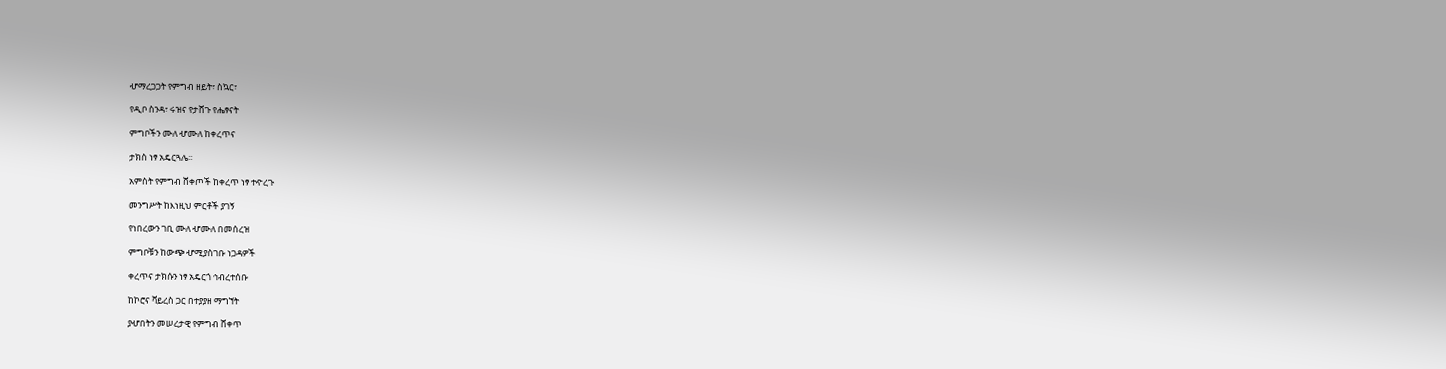ሇማረጋጋት የምግብ ዘይት፣ ስኳር፣

የዲቦ ስንዳ፣ ሩዝና የታሸጉ የሔፃናት

ምግቦችን ሙለ ሇሙለ ከቀረጥና

ታክስ ነፃ አዴርጓሌ፡፡

አምስት የምግብ ሸቀጦች ከቀረጥ ነፃ ተዯረጉ

መንግሥት ከእነዚህ ምርቶች ያገኝ

የነበረውን ገቢ ሙለ ሇሙለ በመሰረዝ

ምግቦቹን ከውጭ ሇሚያስገቡ ነጋዳዎች

ቀረጥና ታክሱን ነፃ አዴርጎ ኅብረተሰቡ

ከኮሮና ቫይረስ ጋር በተያያዘ ማግኘት

ያሇበትን መሠረታዊ የምግብ ሸቀጥ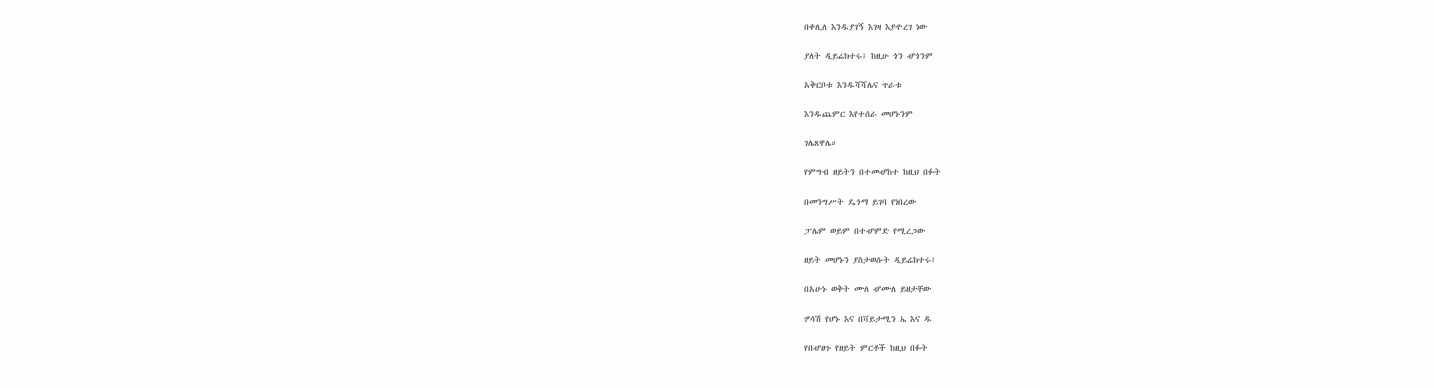በቀሊለ እንዱያገኝ እገዛ እያዯረገ ነው

ያለት ዲይሬክተሩ፤ ከዚሁ ጎን ሇጎንም

አቅርቦቱ እንዱሻሻሌና ጥራቱ

እንዱጨምር እየተሰራ መሆኑንም

ገሌጸዋሌ።

የምግብ ዘይትን በተመሇከተ ከዚህ በፉት

በመንግሥት ዴጎማ ይገባ የነበረው

ፓሌም ወይም በተሇምድ የሚረጋው

ዘይት መሆኑን ያስታወሱት ዲይሬክተሩ፤

በአሁኑ ወቅት ሙለ ሇሙለ ይዘታቸው

ፇሳሽ የሆኑ እና በቫይታሚን ኤ እና ዱ

የበሇፀጉ የዘይት ምርቶች ከዚህ በፉት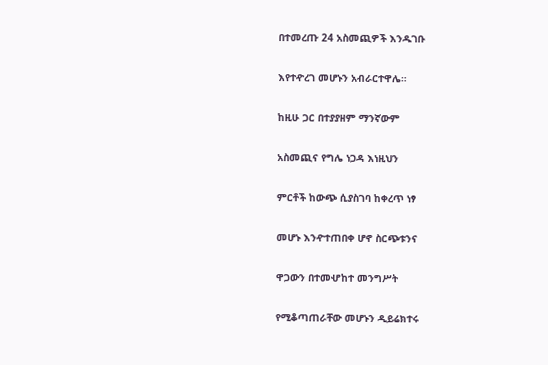በተመረጡ 24 አስመጪዎች እንዱገቡ

እየተዯረገ መሆኑን አብራርተዋሌ።

ከዚሁ ጋር በተያያዘም ማንኛውም

አስመጪና የግሌ ነጋዳ እነዚህን

ምርቶች ከውጭ ሲያስገባ ከቀረጥ ነፃ

መሆኑ እንዯተጠበቀ ሆኖ ስርጭቱንና

ዋጋውን በተመሇከተ መንግሥት

የሚቆጣጠራቸው መሆኑን ዲይሬክተሩ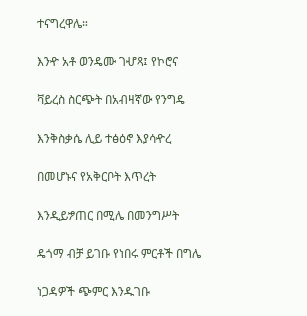ተናግረዋሌ።

እንዯ አቶ ወንዴሙ ገሇጻ፤ የኮሮና

ቫይረስ ስርጭት በአብዛኛው የንግዴ

እንቅስቃሴ ሊይ ተፅዕኖ እያሳዯረ

በመሆኑና የአቅርቦት እጥረት

እንዲይፇጠር በሚሌ በመንግሥት

ዴጎማ ብቻ ይገቡ የነበሩ ምርቶች በግሌ

ነጋዳዎች ጭምር እንዱገቡ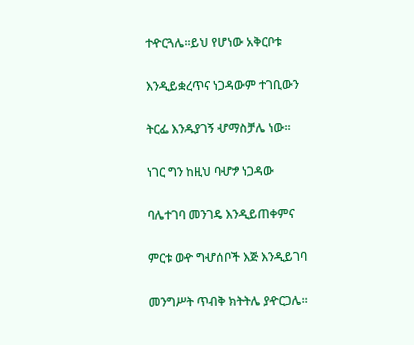ተዯርጓሌ።ይህ የሆነው አቅርቦቱ

እንዲይቋረጥና ነጋዳውም ተገቢውን

ትርፌ እንዱያገኝ ሇማስቻሌ ነው።

ነገር ግን ከዚህ ባሇፇ ነጋዳው

ባሌተገባ መንገዴ እንዲይጠቀምና

ምርቱ ወዯ ግሇሰቦች እጅ እንዲይገባ

መንግሥት ጥብቅ ክትትሌ ያዯርጋሌ።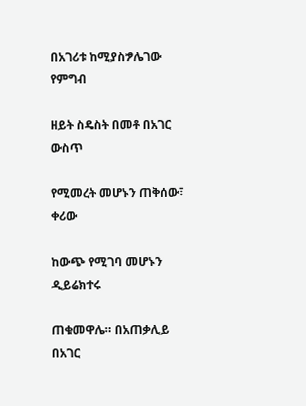በአገሪቱ ከሚያስፇሌገው የምግብ

ዘይት ስዴስት በመቶ በአገር ውስጥ

የሚመረት መሆኑን ጠቅሰው፣ ቀሪው

ከውጭ የሚገባ መሆኑን ዲይሬክተሩ

ጠቁመዋሌ። በአጠቃሊይ በአገር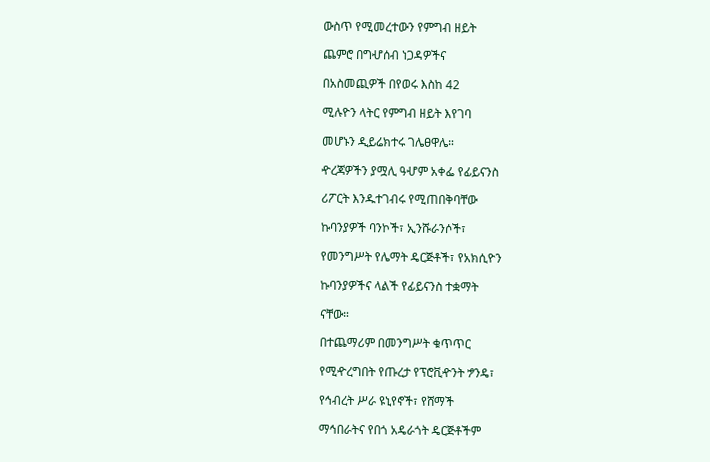ውስጥ የሚመረተውን የምግብ ዘይት

ጨምሮ በግሇሰብ ነጋዳዎችና

በአስመጪዎች በየወሩ እስከ 42

ሚሉዮን ላትር የምግብ ዘይት እየገባ

መሆኑን ዲይሬክተሩ ገሌፀዋሌ።

ዯረጃዎችን ያሟሊ ዓሇም አቀፌ የፊይናንስ

ሪፖርት እንዱተገብሩ የሚጠበቅባቸው

ኩባንያዎች ባንኮች፣ ኢንሹራንሶች፣

የመንግሥት የሌማት ዴርጅቶች፣ የአክሲዮን

ኩባንያዎችና ላልች የፊይናንስ ተቋማት

ናቸው።

በተጨማሪም በመንግሥት ቁጥጥር

የሚዯረግበት የጡረታ የፕሮቪዯንት ፇንዴ፣

የኅብረት ሥራ ዩኒየኖች፣ የሸማች

ማኅበራትና የበጎ አዴራጎት ዴርጅቶችም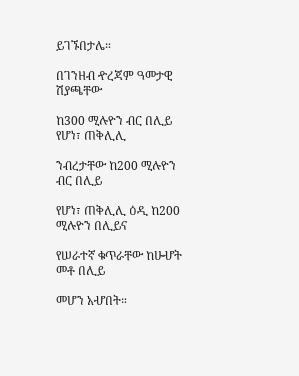ይገኙበታሌ።

በገንዘብ ዯረጃም ዓመታዊ ሽያጫቸው

ከ300 ሚሉዮን ብር በሊይ የሆነ፣ ጠቅሊሊ

ንብረታቸው ከ200 ሚሉዮን ብር በሊይ

የሆነ፣ ጠቅሊሊ ዕዲ ከ200 ሚሉዮን በሊይና

የሠራተኛ ቁጥራቸው ከሁሇት መቶ በሊይ

መሆን አሇበት።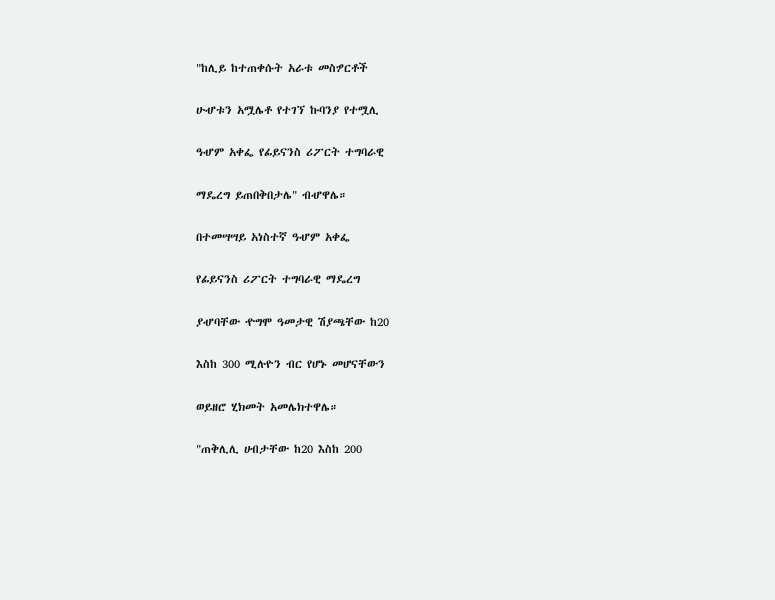"ከሊይ ከተጠቀሱት አራቱ መስፇርቶች

ሁሇቱን አሟሌቶ የተገኘ ኩባንያ የተሟሊ

ዓሇም አቀፌ የፊይናንስ ሪፖርት ተግባራዊ

ማዴረግ ይጠበቅበታሌ" ብሇዋሌ።

በተመሣሣይ አነስተኛ ዓሇም አቀፌ

የፊይናንስ ሪፖርት ተግባራዊ ማዴረግ

ያሇባቸው ዯግሞ ዓመታዊ ሽያጫቸው ከ20

እስከ 300 ሚሉዮን ብር የሆኑ መሆናቸውን

ወይዘሮ ሂክመት አመሌክተዋሌ።

"ጠቅሊሊ ሀብታቸው ከ20 እስከ 200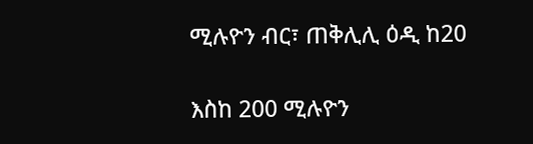ሚሉዮን ብር፣ ጠቅሊሊ ዕዲ ከ20

እስከ 200 ሚሉዮን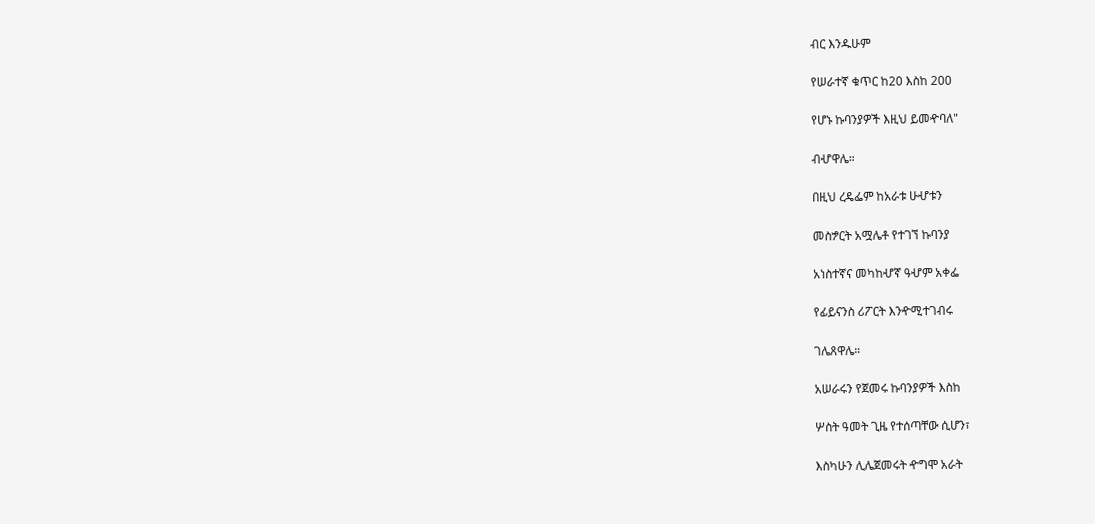ብር እንዱሁም

የሠራተኛ ቁጥር ከ20 እስከ 200

የሆኑ ኩባንያዎች እዚህ ይመዯባለ"

ብሇዋሌ።

በዚህ ረዴፌም ከአራቱ ሁሇቱን

መስፇርት አሟሌቶ የተገኘ ኩባንያ

አነስተኛና መካከሇኛ ዓሇም አቀፌ

የፊይናንስ ሪፖርት እንዯሚተገብሩ

ገሌጸዋሌ።

አሠራሩን የጀመሩ ኩባንያዎች እስከ

ሦስት ዓመት ጊዜ የተሰጣቸው ሲሆን፣

እስካሁን ሊሌጀመሩት ዯግሞ አራት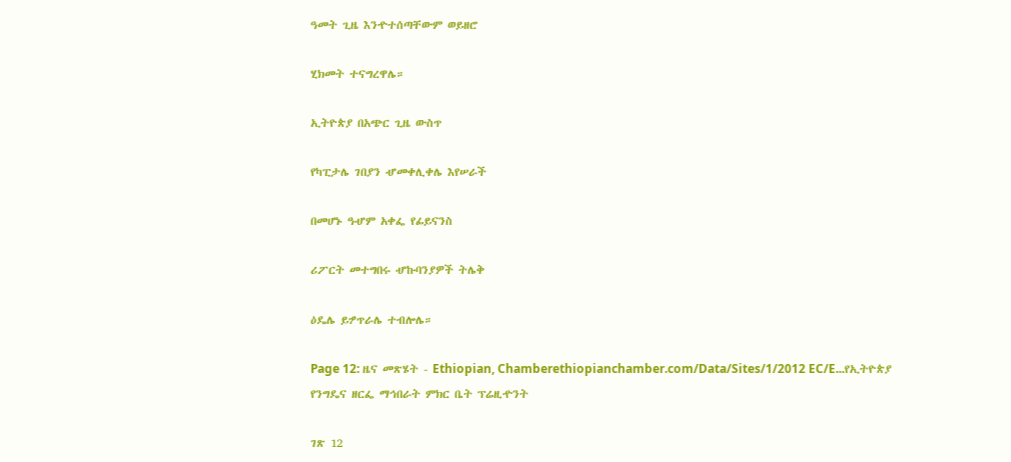ዓመት ጊዜ እንዯተሰጣቸውም ወይዘሮ

ሂክመት ተናግረዋሌ።

ኢትዮጵያ በአጭር ጊዜ ውስጥ

የካፒታሌ ገበያን ሇመቀሊቀሌ እየሠራች

በመሆኑ ዓሇም አቀፌ የፊይናንስ

ሪፖርት መተግበሩ ሇኩባንያዎች ትሌቅ

ዕዴሌ ይፇጥራሌ ተብሎሌ።

Page 12: ዜና መጽሄት - Ethiopian, Chamberethiopianchamber.com/Data/Sites/1/2012 EC/E...የኢትዮጵያ የንግዴና ዘርፌ ማኅበራት ምክር ቤት ፕሬዚዯንት

ገጽ 12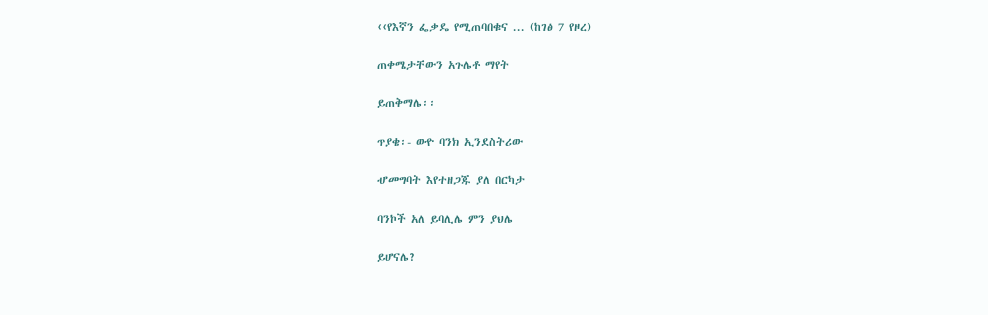‹‹የእኛን ፌቃዴ የሚጠባበቁና ... (ከገፅ 7 የዞረ)

ጠቀሜታቸውን አጉሌቶ ማየት

ይጠቅማሌ፡፡

ጥያቄ፡- ወዯ ባንክ ኢንደስትሪው

ሇመግባት እየተዘጋጁ ያለ በርካታ

ባንኮች አለ ይባሊሌ ምን ያህሌ

ይሆናሌ?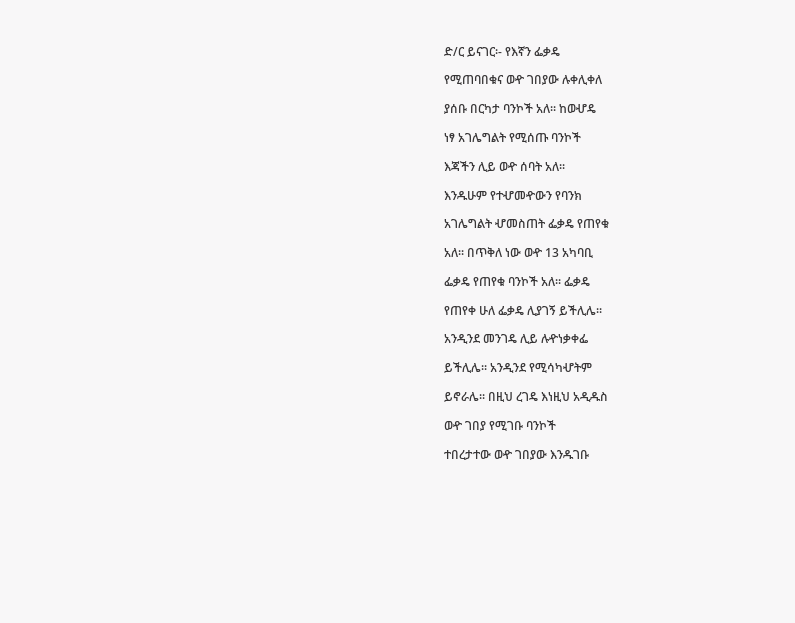ድ/ር ይናገር፡- የእኛን ፌቃዴ

የሚጠባበቁና ወዯ ገበያው ሉቀሊቀለ

ያሰቡ በርካታ ባንኮች አለ፡፡ ከወሇዴ

ነፃ አገሌግልት የሚሰጡ ባንኮች

እጃችን ሊይ ወዯ ሰባት አለ፡፡

እንዱሁም የተሇመዯውን የባንክ

አገሌግልት ሇመስጠት ፌቃዴ የጠየቁ

አለ፡፡ በጥቅለ ነው ወዯ 13 አካባቢ

ፌቃዴ የጠየቁ ባንኮች አለ፡፡ ፌቃዴ

የጠየቀ ሁለ ፌቃዴ ሊያገኝ ይችሊሌ፡፡

አንዲንደ መንገዴ ሊይ ሉዯነቃቀፌ

ይችሊሌ፡፡ አንዲንደ የሚሳካሇትም

ይኖራሌ፡፡ በዚህ ረገዴ እነዚህ አዲዱስ

ወዯ ገበያ የሚገቡ ባንኮች

ተበረታተው ወዯ ገበያው እንዱገቡ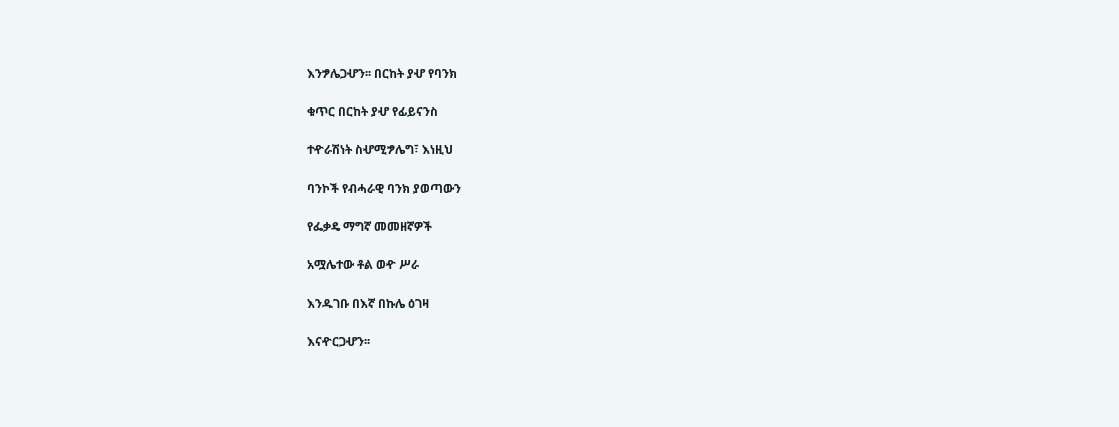እንፇሌጋሇን፡፡ በርከት ያሇ የባንክ

ቁጥር በርከት ያሇ የፊይናንስ

ተዯራሽነት ስሇሚፇሌግ፣ እነዚህ

ባንኮች የብሓራዊ ባንክ ያወጣውን

የፌቃዴ ማግኛ መመዘኛዎች

አሟሌተው ቶል ወዯ ሥራ

እንዱገቡ በእኛ በኩሌ ዕገዛ

እናዯርጋሇን፡፡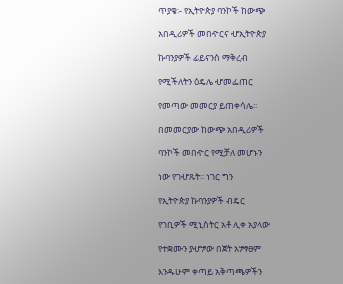ጥያቄ፡- የኢትዮጵያ ባንኮች ከውጭ

አበዲሪዎች መበዯርና ሇኢትዮጵያ

ኩባንያዎች ፊይናንስ ማቅረብ

የሚችለትን ዕዴሌ ሇመፌጠር

የመጣው መመርያ ይጠቀሳሌ፡፡

በመመርያው ከውጭ አበዲሪዎች

ባንኮች መበዯር የሚቻለ መሆኑን

ነው የገሇጹት፡፡ ነገር ግን

የኢትዮጵያ ኩባንያዎች ብዴር

የገቢዎች ሚኒስትር አቶ ሊቀ አያላው

የተቋሙን ያሇፇው በጀት አፇፃፀም

እንዱሁም ቀጣይ አቅጣጫዎችን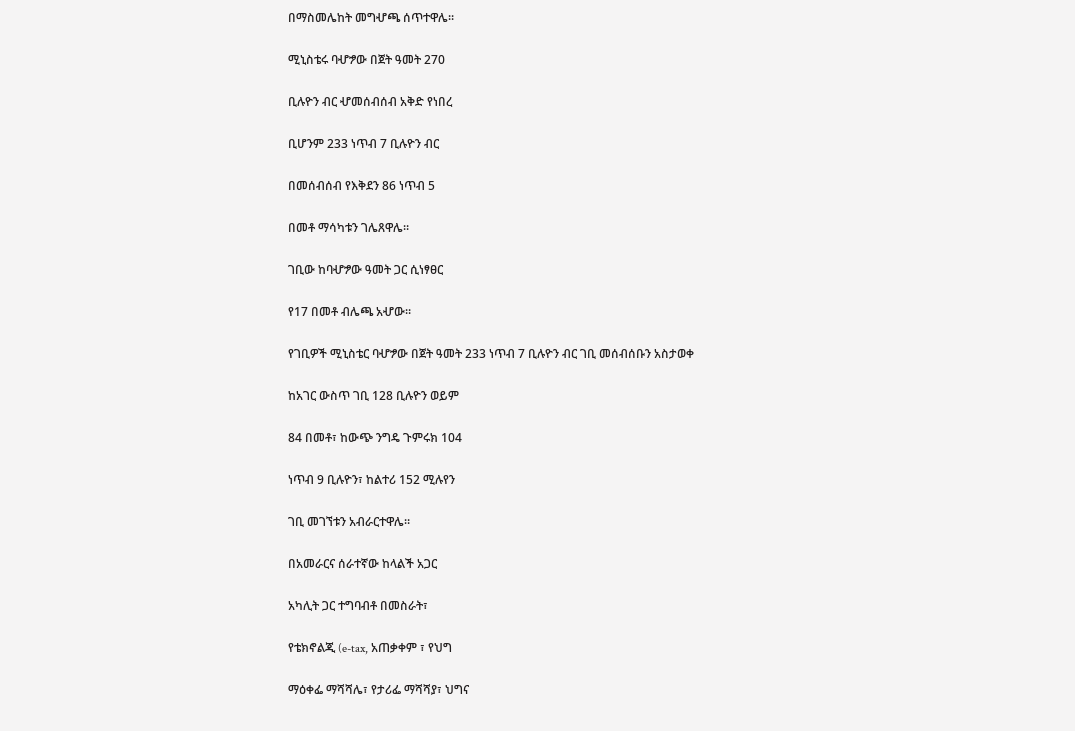በማስመሌከት መግሇጫ ሰጥተዋሌ።

ሚኒስቴሩ ባሇፇው በጀት ዓመት 270

ቢሉዮን ብር ሇመሰብሰብ አቅድ የነበረ

ቢሆንም 233 ነጥብ 7 ቢሉዮን ብር

በመሰብሰብ የእቅደን 86 ነጥብ 5

በመቶ ማሳካቱን ገሌጸዋሌ።

ገቢው ከባሇፇው ዓመት ጋር ሲነፃፀር

የ17 በመቶ ብሌጫ አሇው።

የገቢዎች ሚኒስቴር ባሇፇው በጀት ዓመት 233 ነጥብ 7 ቢሉዮን ብር ገቢ መሰብሰቡን አስታወቀ

ከአገር ውስጥ ገቢ 128 ቢሉዮን ወይም

84 በመቶ፣ ከውጭ ንግዴ ጉምሩክ 104

ነጥብ 9 ቢሉዮን፣ ከልተሪ 152 ሚሉየን

ገቢ መገኘቱን አብራርተዋሌ።

በአመራርና ሰራተኛው ከላልች አጋር

አካሊት ጋር ተግባብቶ በመስራት፣

የቴክኖልጂ (e-tax, አጠቃቀም ፣ የህግ

ማዕቀፌ ማሻሻሌ፣ የታሪፌ ማሻሻያ፣ ህግና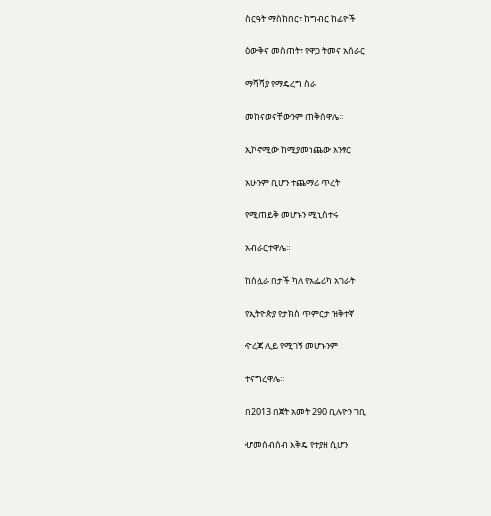ስርዓት ማስከበር፣ ከግብር ከፊዮች

ዕውቅና መስጠት፣ የዋጋ ትመና አሰራር

ማሻሻያ የማዴረግ ስራ

መከናወናቸውንም ጠቅሰዋሌ።

ኢኮኖሚው ከሚያመነጨው አንፃር

አሁንም ቢሆን ተጨማሪ ጥረት

የሚጠይቅ መሆኑን ሚኒስተሩ

አብራርተዋሌ።

ከሰሏራ በታች ካለ የአፌሪካ አገራት

የኢትዮጵያ የታክስ ጥምርታ ዝቅተኛ

ዯረጃ ሊይ የሚገኝ መሆኑንም

ተናግረዋሌ።

በ2013 በጀት አመት 290 ቢሉዮን ገቢ

ሇመሰብሰብ እቅዴ የተያዘ ሲሆን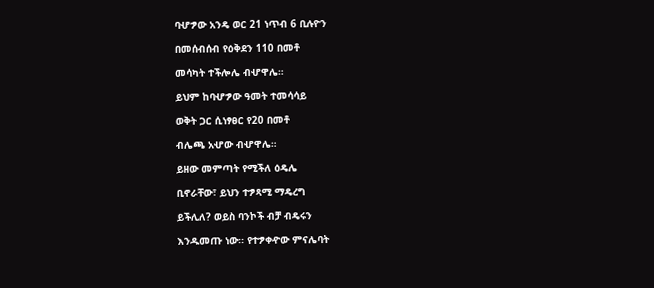ባሇፇው አንዴ ወር 21 ነጥብ 6 ቢሉዮን

በመሰብሰብ የዕቅደን 110 በመቶ

መሳካት ተችሎሌ ብሇዋሌ።

ይህም ከባሇፇው ዓመት ተመሳሳይ

ወቅት ጋር ሲነፃፀር የ20 በመቶ

ብሌጫ አሇው ብሇዋሌ።

ይዘው መምጣት የሚችለ ዕዴሌ

ቢኖራቸው፣ ይህን ተፇጻሚ ማዴረግ

ይችሊለ? ወይስ ባንኮች ብቻ ብዴሩን

እንዱመጡ ነው፡፡ የተፇቀዯው ምናሌባት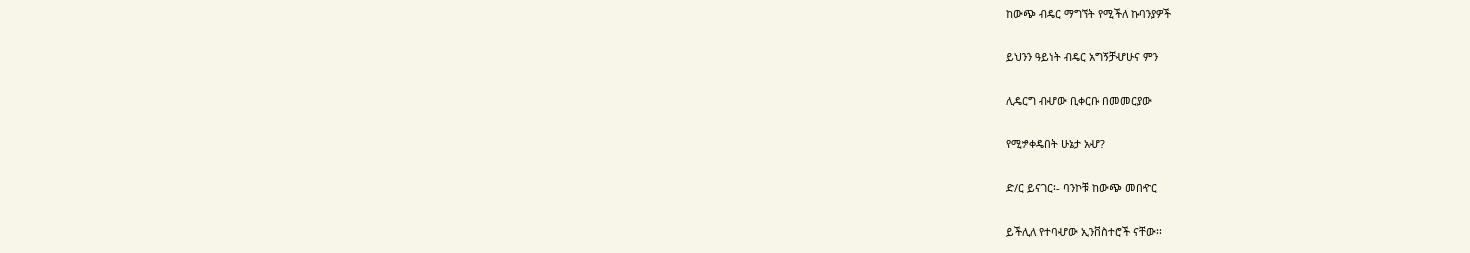ከውጭ ብዴር ማግኘት የሚችለ ኩባንያዎች

ይህንን ዓይነት ብዴር አግኝቻሇሁና ምን

ሊዴርግ ብሇው ቢቀርቡ በመመርያው

የሚፇቀዴበት ሁኔታ አሇ?

ድ/ር ይናገር፡- ባንኮቹ ከውጭ መበዯር

ይችሊለ የተባሇው ኢንቨስተሮች ናቸው፡፡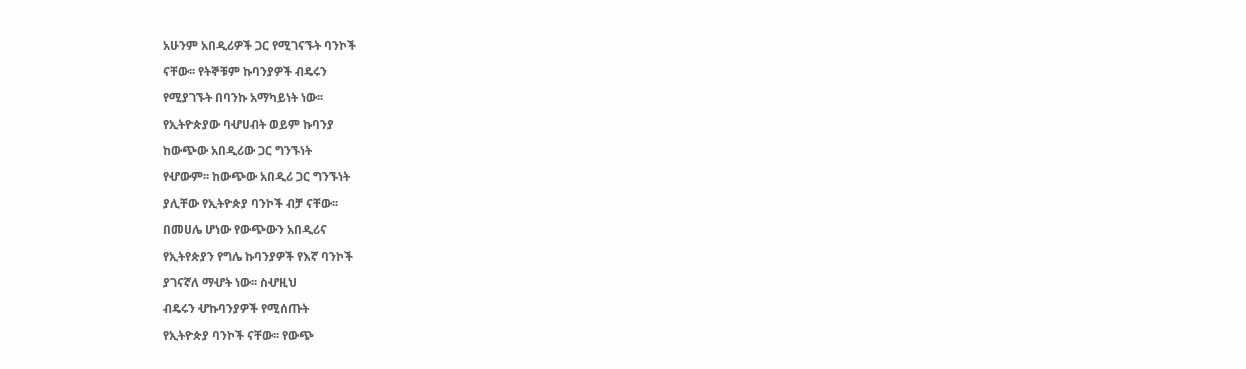አሁንም አበዲሪዎች ጋር የሚገናኙት ባንኮች

ናቸው፡፡ የትኞቹም ኩባንያዎች ብዴሩን

የሚያገኙት በባንኩ አማካይነት ነው፡፡

የኢትዮጵያው ባሇሀብት ወይም ኩባንያ

ከውጭው አበዲሪው ጋር ግንኙነት

የሇውም፡፡ ከውጭው አበዲሪ ጋር ግንኙነት

ያሊቸው የኢትዮጵያ ባንኮች ብቻ ናቸው፡፡

በመሀሌ ሆነው የውጭውን አበዲሪና

የኢትየጵያን የግሌ ኩባንያዎች የእኛ ባንኮች

ያገናኛለ ማሇት ነው፡፡ ስሇዚህ

ብዴሩን ሇኩባንያዎች የሚሰጡት

የኢትዮጵያ ባንኮች ናቸው፡፡ የውጭ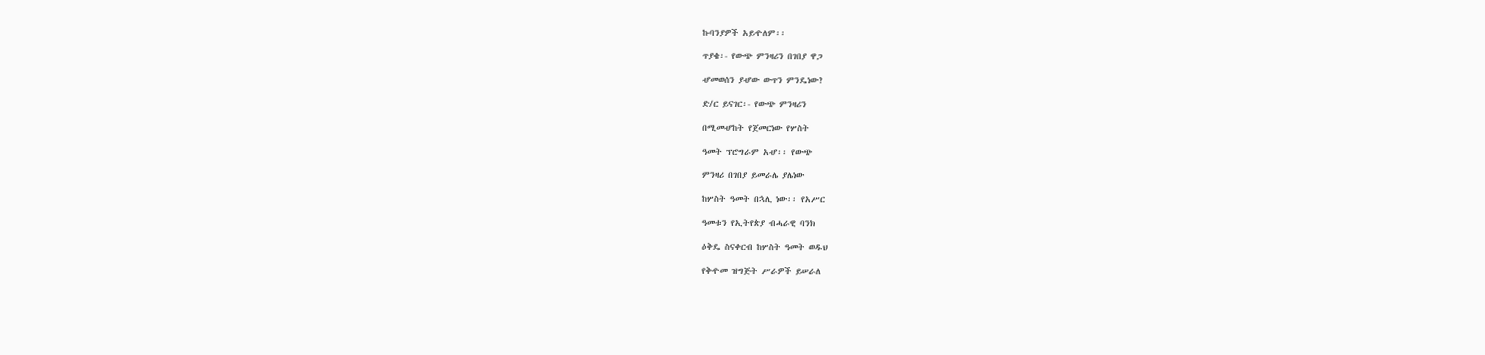ኩባንያዎች አይዯለም፡፡

ጥያቄ፡- የውጭ ምንዛሪን በገበያ ዋጋ

ሇመወሰን ያሇው ውጥን ምንዴነው?

ድ/ር ይናገር፡- የውጭ ምንዛሪን

በሚመሇከት የጀመርነው የሦስት

ዓመት ፕሮግራም አሇ፡፡ የውጭ

ምንዛሪ በገበያ ይመራሌ ያሌነው

ከሦስት ዓመት በኋሊ ነው፡፡ የአሥር

ዓመቱን የኢትየጵያ ብሓራዊ ባንክ

ዕቅዴ ስናቀርብ ከሦስት ዓመት ወዱህ

የቅዯመ ዝግጅት ሥራዎች ይሠራለ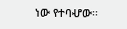ነው የተባሇው፡፡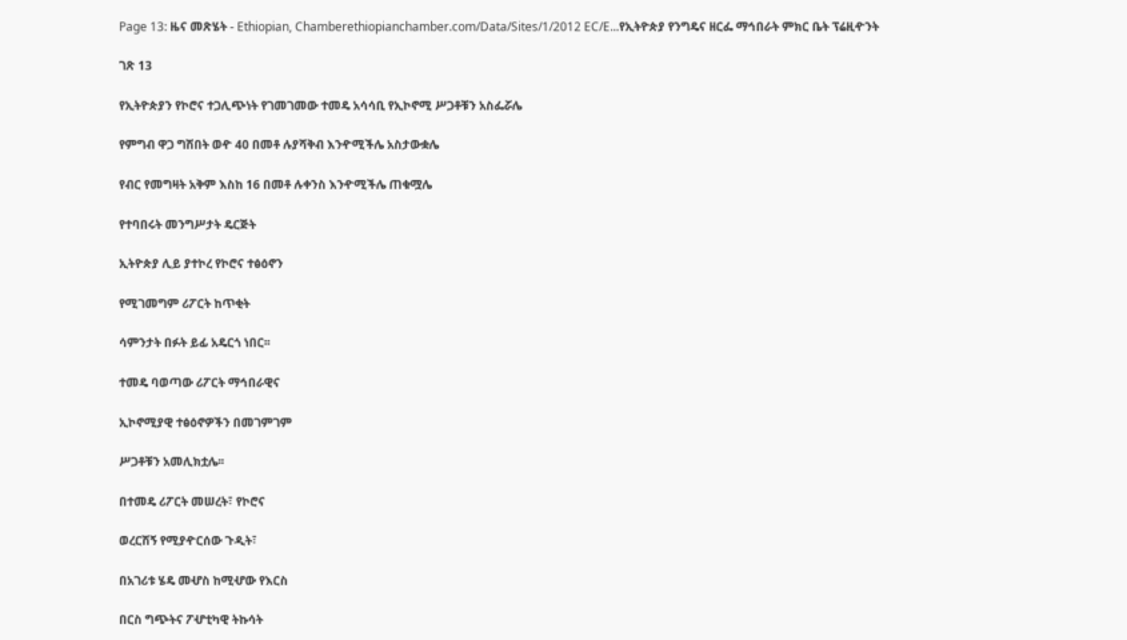Page 13: ዜና መጽሄት - Ethiopian, Chamberethiopianchamber.com/Data/Sites/1/2012 EC/E...የኢትዮጵያ የንግዴና ዘርፌ ማኅበራት ምክር ቤት ፕሬዚዯንት

ገጽ 13

የኢትዮጵያን የኮሮና ተጋሊጭነት የገመገመው ተመዴ አሳሳቢ የኢኮኖሚ ሥጋቶቹን አስፌሯሌ

የምግብ ዋጋ ግሽበት ወዯ 40 በመቶ ሉያሻቅብ እንዯሚችሌ አስታውቋሌ

የብር የመግዛት አቅም እስከ 16 በመቶ ሉቀንስ እንዯሚችሌ ጠቁሟሌ

የተባበሩት መንግሥታት ዴርጅት

ኢትዮጵያ ሊይ ያተኮረ የኮሮና ተፅዕኖን

የሚገመግም ሪፖርት ከጥቂት

ሳምንታት በፉት ይፊ አዴርጎ ነበር፡፡

ተመዴ ባወጣው ሪፖርት ማኅበራዊና

ኢኮኖሚያዊ ተፅዕኖዎችን በመገምገም

ሥጋቶቹን አመሊክቷሌ፡፡

በተመዴ ሪፖርት መሠረት፣ የኮሮና

ወረርሽኝ የሚያዯርሰው ጉዲት፣

በአገሪቱ ሄዴ መሇስ ከሚሇው የእርስ

በርስ ግጭትና ፖሇቲካዊ ትኩሳት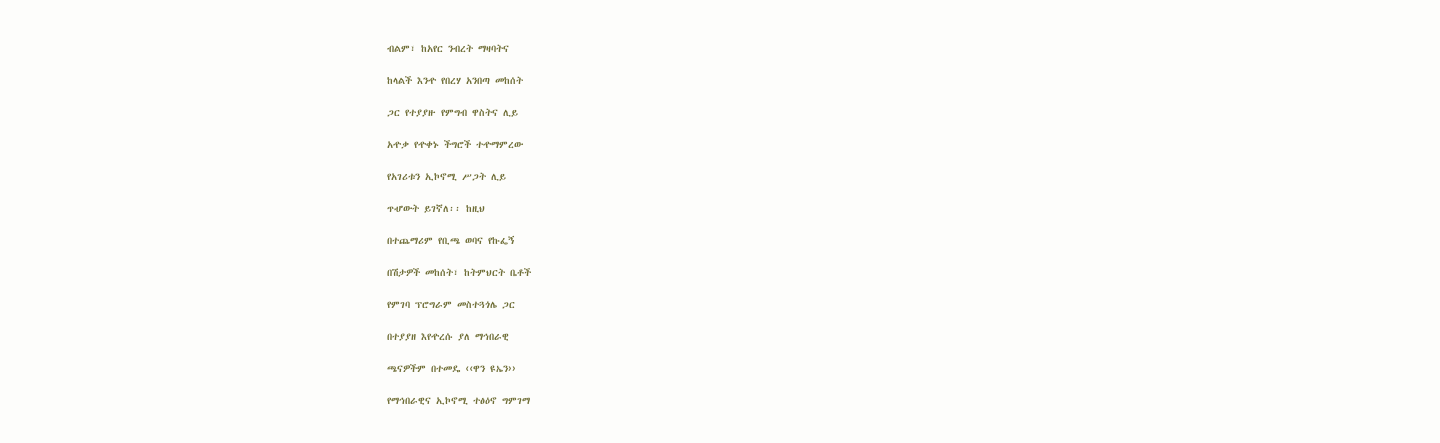ብልም፣ ከአየር ንብረት ማዛባትና

ከላልች እንዯ የበረሃ አንበጣ መከሰት

ጋር የተያያዙ የምግብ ዋስትና ሊይ

አዯቃ የዯቀኑ ችግሮች ተዯማምረው

የአገሪቱን ኢኮኖሚ ሥጋት ሊይ

ጥሇውት ይገኛለ፡፡ ከዚህ

በተጨማሪም የቢጫ ወባና የኩፌኝ

በሽታዎች መከሰት፣ ከትምህርት ቤቶች

የምገባ ፕሮግራም መስተጓጎሌ ጋር

በተያያዘ እየዯረሱ ያለ ማኅበራዊ

ጫናዎችም በተመዴ ‹‹ዋን ዩኤን››

የማኅበራዊና ኢኮኖሚ ተፅዕኖ ግምገማ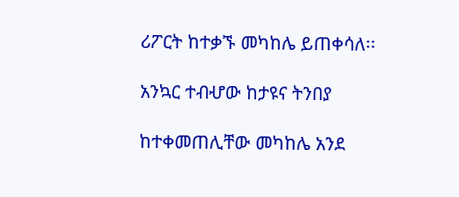ሪፖርት ከተቃኙ መካከሌ ይጠቀሳለ፡፡

አንኳር ተብሇው ከታዩና ትንበያ

ከተቀመጠሊቸው መካከሌ አንደ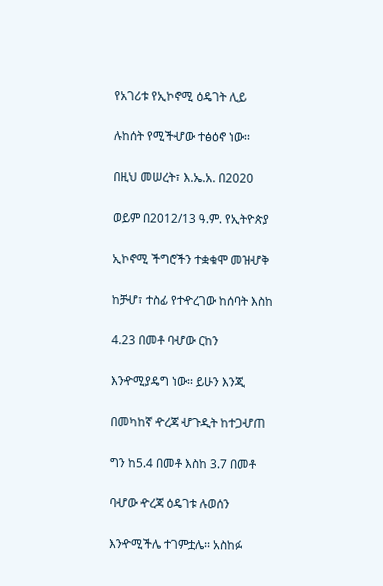የአገሪቱ የኢኮኖሚ ዕዴገት ሊይ

ሉከሰት የሚችሇው ተፅዕኖ ነው፡፡

በዚህ መሠረት፣ እ.ኤ.አ. በ2020

ወይም በ2012/13 ዓ.ም. የኢትዮጵያ

ኢኮኖሚ ችግሮችን ተቋቁሞ መዝሇቅ

ከቻሇ፣ ተስፊ የተዯረገው ከሰባት እስከ

4.23 በመቶ ባሇው ርከን

እንዯሚያዴግ ነው፡፡ ይሁን እንጂ

በመካከኛ ዯረጃ ሇጉዲት ከተጋሇጠ

ግን ከ5.4 በመቶ እስከ 3.7 በመቶ

ባሇው ዯረጃ ዕዴገቱ ሉወሰን

እንዯሚችሌ ተገምቷሌ፡፡ አስከፉ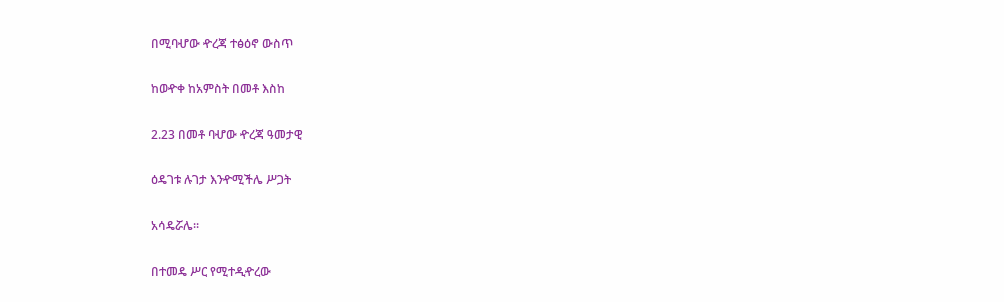በሚባሇው ዯረጃ ተፅዕኖ ውስጥ

ከወዯቀ ከአምስት በመቶ እስከ

2.23 በመቶ ባሇው ዯረጃ ዓመታዊ

ዕዴገቱ ሉገታ እንዯሚችሌ ሥጋት

አሳዴሯሌ፡፡

በተመዴ ሥር የሚተዲዯረው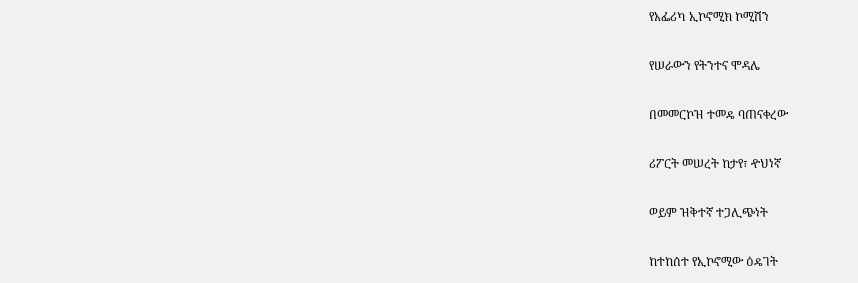የአፌሪካ ኢኮኖሚክ ኮሚሽን

የሠራውን የትንተና ሞዳሌ

በመመርኮዝ ተመዴ ባጠናቀረው

ሪፖርት መሠረት ከታየ፣ ዯህነኛ

ወይም ዝቅተኛ ተጋሊጭነት

ከተከሰተ የኢኮኖሚው ዕዴገት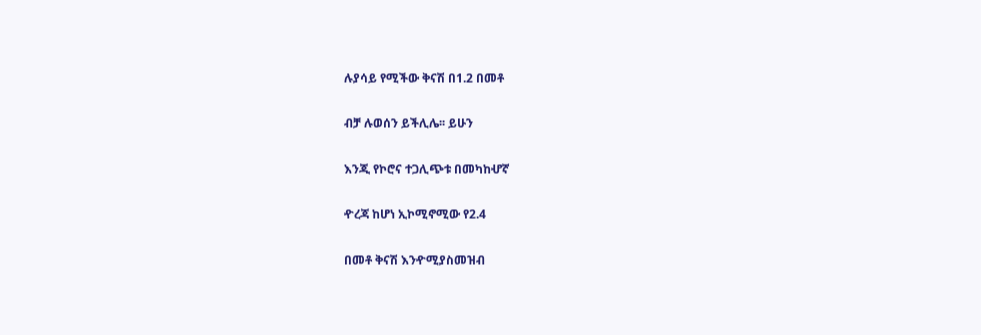ሉያሳይ የሚችው ቅናሽ በ1.2 በመቶ

ብቻ ሉወሰን ይችሊሌ፡፡ ይሁን

እንጂ የኮሮና ተጋሊጭቱ በመካከሇኛ

ዯረጃ ከሆነ ኢኮሚኖሚው የ2.4

በመቶ ቅናሽ እንዯሚያስመዝብ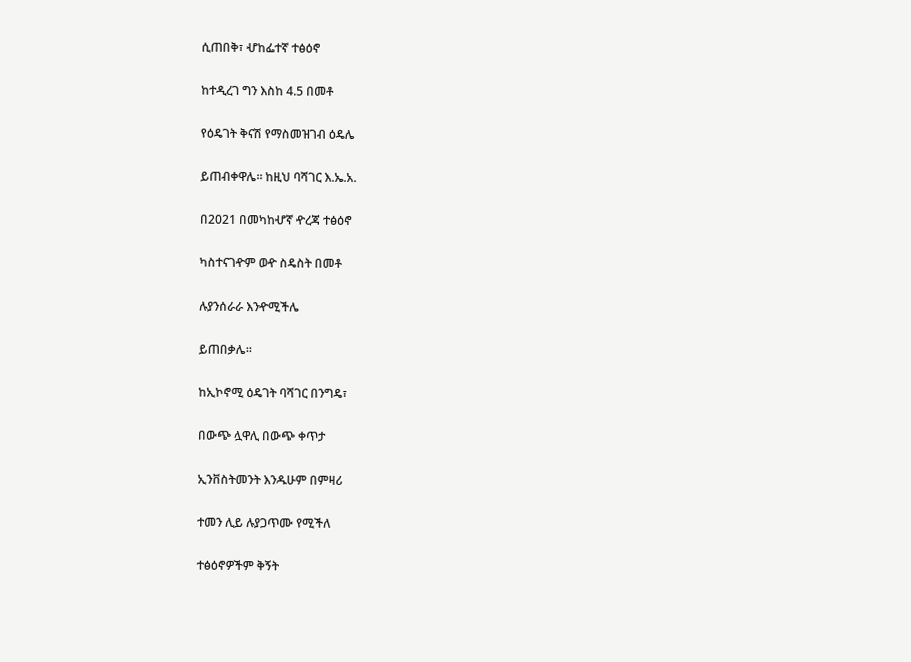ሲጠበቅ፣ ሇከፌተኛ ተፅዕኖ

ከተዲረገ ግን እስከ 4.5 በመቶ

የዕዴገት ቅናሽ የማስመዝገብ ዕዴሌ

ይጠብቀዋሌ፡፡ ከዚህ ባሻገር እ.ኤ.አ.

በ2021 በመካከሇኛ ዯረጃ ተፅዕኖ

ካስተናገዯም ወዯ ስዴስት በመቶ

ሉያንሰራራ እንዯሚችሌ

ይጠበቃሌ፡፡

ከኢኮኖሚ ዕዴገት ባሻገር በንግዴ፣

በውጭ ሏዋሊ በውጭ ቀጥታ

ኢንቨስትመንት እንዱሁም በምዛሪ

ተመን ሊይ ሉያጋጥሙ የሚችለ

ተፅዕኖዎችም ቅኝት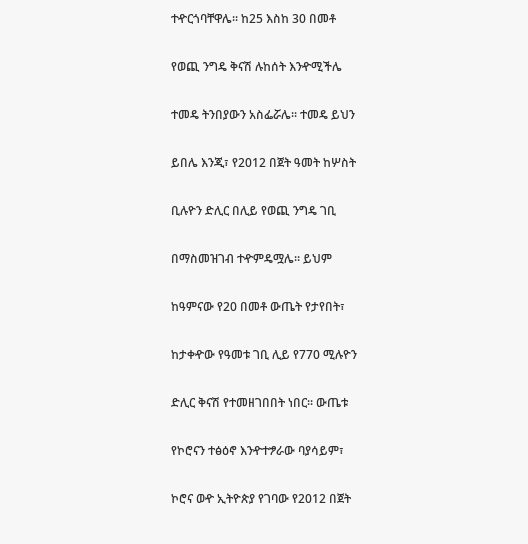ተዯርጎባቸዋሌ፡፡ ከ25 እስከ 30 በመቶ

የወጪ ንግዴ ቅናሽ ሉከሰት እንዯሚችሌ

ተመዴ ትንበያውን አስፌሯሌ፡፡ ተመዴ ይህን

ይበሌ እንጂ፣ የ2012 በጀት ዓመት ከሦስት

ቢሉዮን ድሊር በሊይ የወጪ ንግዴ ገቢ

በማስመዝገብ ተዯምዴሟሌ፡፡ ይህም

ከዓምናው የ20 በመቶ ውጤት የታየበት፣

ከታቀዯው የዓመቱ ገቢ ሊይ የ770 ሚሉዮን

ድሊር ቅናሽ የተመዘገበበት ነበር፡፡ ውጤቱ

የኮሮናን ተፅዕኖ እንዯተፇራው ባያሳይም፣

ኮሮና ወዯ ኢትዮጵያ የገባው የ2012 በጀት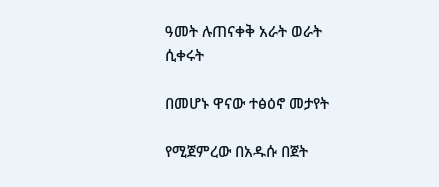ዓመት ሉጠናቀቅ አራት ወራት ሲቀሩት

በመሆኑ ዋናው ተፅዕኖ መታየት

የሚጀምረው በአዱሱ በጀት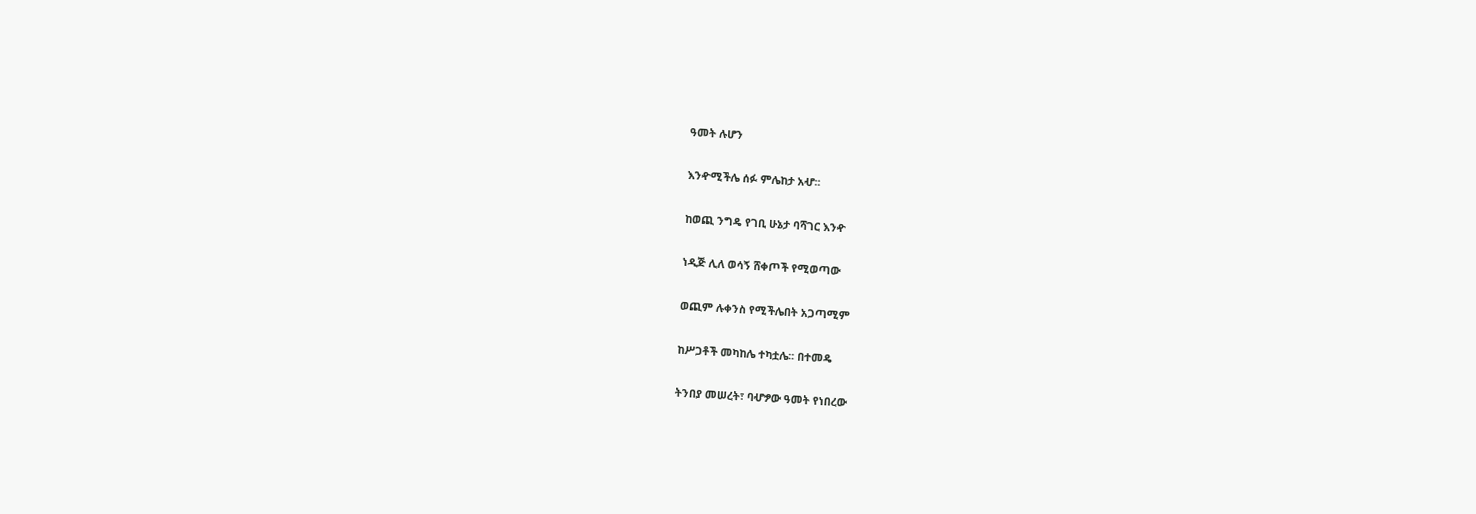ዓመት ሉሆን

እንዯሚችሌ ሰፉ ምሌከታ አሇ፡፡

ከወጪ ንግዴ የገቢ ሁኔታ ባሻገር እንዯ

ነዲጅ ሊለ ወሳኝ ሸቀጦች የሚወጣው

ወጪም ሉቀንስ የሚችሌበት አጋጣሚም

ከሥጋቶች መካከሌ ተካቷሌ፡፡ በተመዴ

ትንበያ መሠረት፣ ባሇፇው ዓመት የነበረው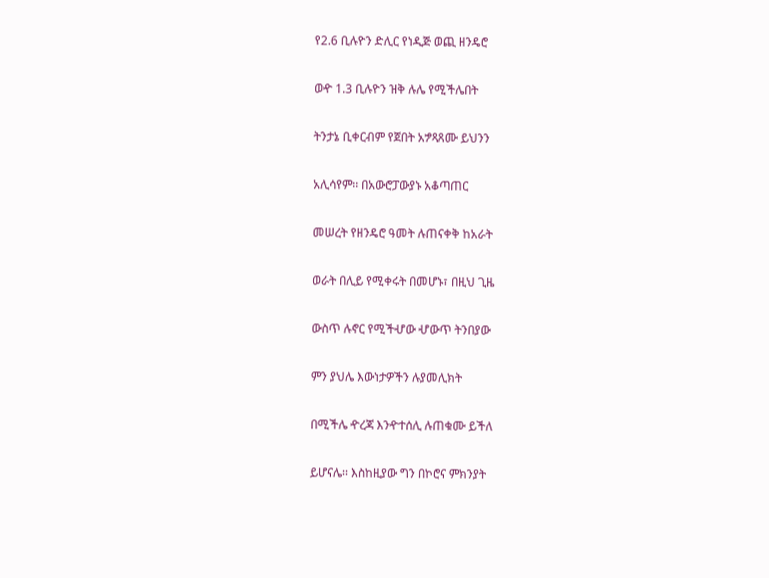የ2.6 ቢሉዮን ድሊር የነዲጅ ወጪ ዘንዴሮ

ወዯ 1.3 ቢሉዮን ዝቅ ሉሌ የሚችሌበት

ትንታኔ ቢቀርብም የጀበት አፇጻጸሙ ይህንን

አሊሳየም፡፡ በአውሮፓውያኑ አቆጣጠር

መሠረት የዘንዴሮ ዓመት ሉጠናቀቅ ከአራት

ወራት በሊይ የሚቀሩት በመሆኑ፣ በዚህ ጊዜ

ውስጥ ሉኖር የሚችሇው ሇውጥ ትንበያው

ምን ያህሌ እውነታዎችን ሉያመሊክት

በሚችሌ ዯረጃ እንዯተሰሊ ሉጠቁሙ ይችለ

ይሆናሌ፡፡ እስከዚያው ግን በኮሮና ምክንያት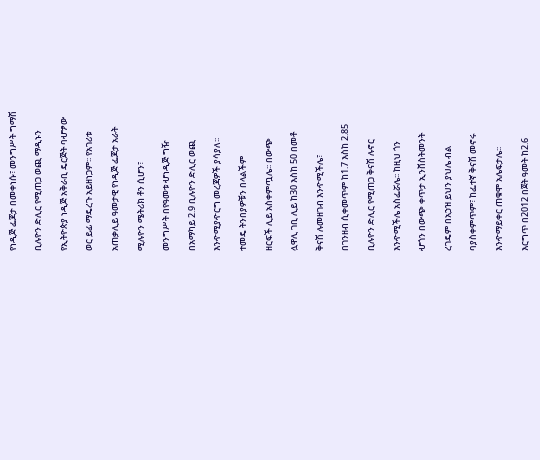የነዲጅ ፌጆታ በመቀነሱ፣ መንግሥት ግማሽ

ቢሉዮን ድሊር የሚጠጋ ወጪ ማዲኑን

የኢትዮጵያ ነዲጅ አቅራቢ ዴርጅት ባሇፇው

ወር ይፊ ማዴረጉ አይዘነጋም፡፡ የአገሪቱ

አጠቃሊይ ዓመታዊ የነዲጅ ፌጆታ አራት

ሚሉዮን ሜትሪክ ቶን ሲሆን፣

መንግሥት በየዓመቱ ሇነዲጅ ግዥ

በአማካይ 2.9 ቢሉዮን ድሊር ወጪ

እንዯሚያዯርግ መረጃዎች ያሳያለ፡፡

ተመዴ ትንበያዎቹን በላልችም

ዘርፍች ሊይ አስቀምጧሌ፡፡ በውጭ

ሏዋሊ ገቢ ሊይ ከ30 እስከ 50 በመቶ

ቅናሽ ሉመዘገብ እንዯሚችሌ፣

በገንዘብ ሲቀመጥም ከ1.7 እስከ 2.85

ቢሉዮን ድሊር የሚጠጋ ቅናሽ ሉኖር

እንዯሚችሌ አስፌሯሌ፡፡ ከዚህ ጎን

ሇጎን በውጭ ቀጥታ ኢንቨስትመንት

ረገዴም በአኃዝ ይህን ያህሌ ብል

ባያስቀምጥም፣ ከፌተኛ ቅናሽ መኖሩ

እንዯማይቀር ጠቁሞ አሌፍታሌ፡፡

እርግጥ በ2012 በጀት ዓመት ከ2.6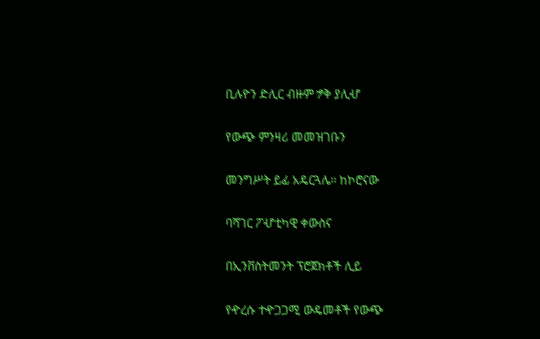ቢሉዮን ድሊር ብዙም ፇቅ ያሊሇ

የውጭ ምንዛሪ መመዝገቡን

መንግሥት ይፊ አዴርጓሌ፡፡ ከኮሮናው

ባሻገር ፖሇቲካዊ ቀውስና

በኢንቨስትመንት ፕሮጀክቶች ሊይ

የዯረሱ ተዯጋጋሚ ውዴመቶች የውጭ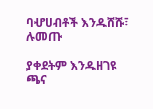ባሇሀብቶች እንዱሸሹ፣ ሉመጡ

ያቀደትም እንዱዘገዩ ጫና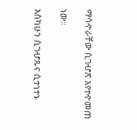ማሳዯራቸው ሲገሇጽ እየተዯመጠ

ነው፡፡

እስካሁን ሲገሇጹና ሲተነተኑ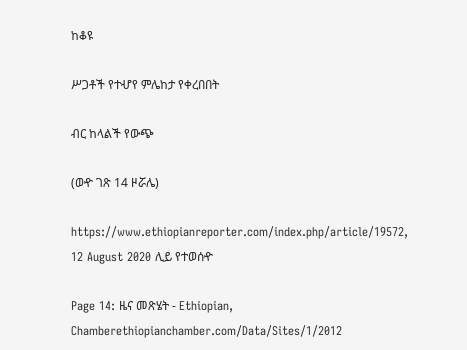ከቆዩ

ሥጋቶች የተሇየ ምሌከታ የቀረበበት

ብር ከላልች የውጭ

(ወዯ ገጽ 14 ዞሯሌ)

https://www.ethiopianreporter.com/index.php/article/19572, 12 August 2020 ሊይ የተወሰዯ

Page 14: ዜና መጽሄት - Ethiopian, Chamberethiopianchamber.com/Data/Sites/1/2012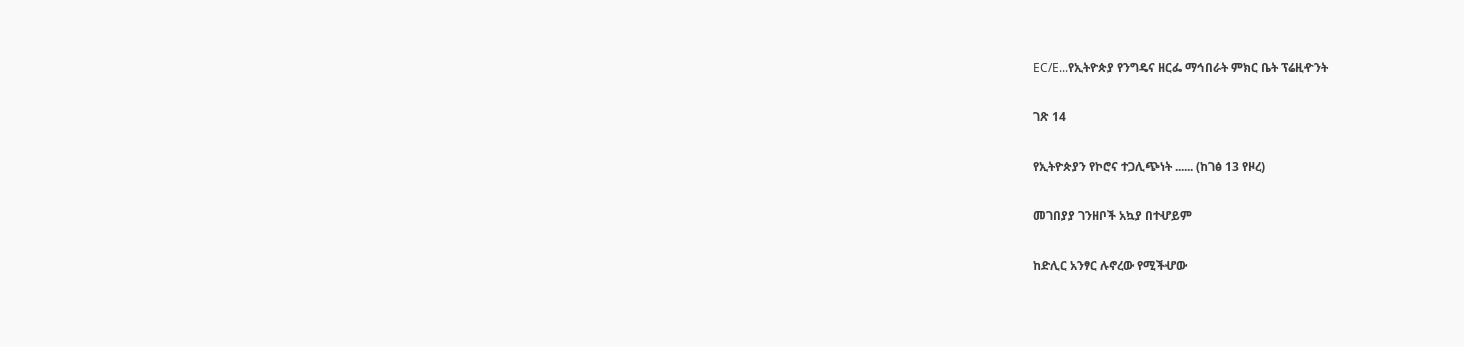EC/E...የኢትዮጵያ የንግዴና ዘርፌ ማኅበራት ምክር ቤት ፕሬዚዯንት

ገጽ 14

የኢትዮጵያን የኮሮና ተጋሊጭነት ...... (ከገፅ 13 የዞረ)

መገበያያ ገንዘቦች አኳያ በተሇይም

ከድሊር አንፃር ሉኖረው የሚችሇው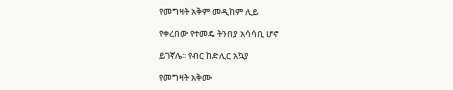የመግዛት አቅም መዲከም ሊይ

የቀረበው የተመዴ ትንበያ አሳሳቢ ሆኖ

ይገኛሌ፡፡ የብር ከድሊር አኳያ

የመግዛት አቅሙ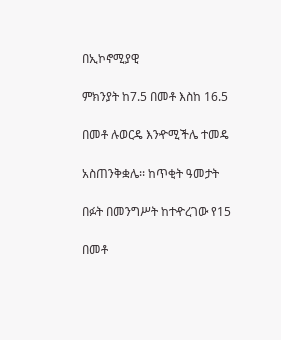በኢኮኖሚያዊ

ምክንያት ከ7.5 በመቶ እስከ 16.5

በመቶ ሉወርዴ እንዯሚችሌ ተመዴ

አስጠንቅቋሌ፡፡ ከጥቂት ዓመታት

በፉት በመንግሥት ከተዯረገው የ15

በመቶ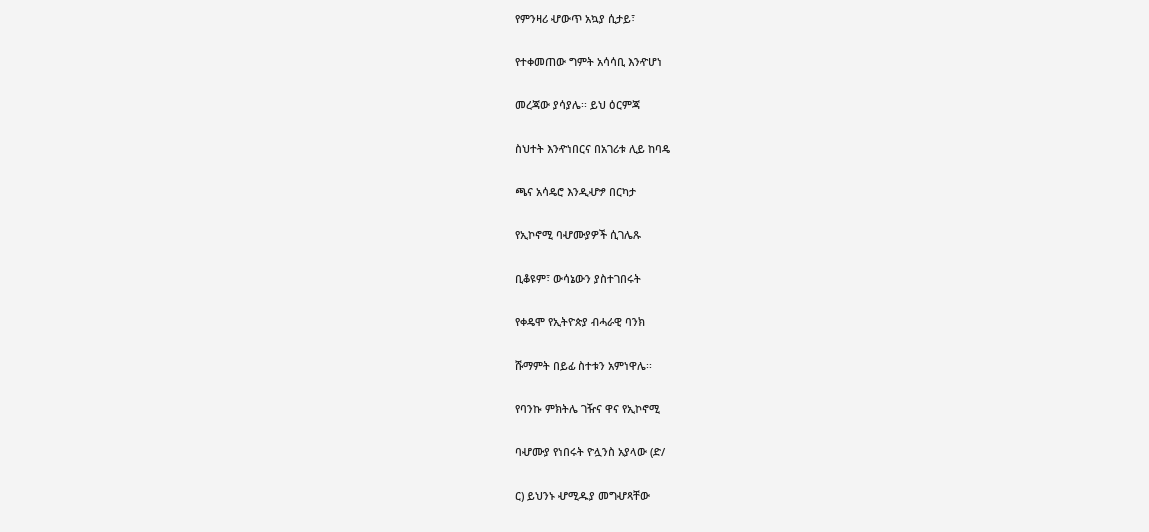የምንዛሪ ሇውጥ አኳያ ሲታይ፣

የተቀመጠው ግምት አሳሳቢ እንዯሆነ

መረጃው ያሳያሌ፡፡ ይህ ዕርምጃ

ስህተት እንዯነበርና በአገሪቱ ሊይ ከባዴ

ጫና አሳዴሮ እንዲሇፇ በርካታ

የኢኮኖሚ ባሇሙያዎች ሲገሌጹ

ቢቆዩም፣ ውሳኔውን ያስተገበሩት

የቀዴሞ የኢትዮጵያ ብሓራዊ ባንክ

ሹማምት በይፊ ስተቱን አምነዋሌ፡፡

የባንኩ ምክትሌ ገዥና ዋና የኢኮኖሚ

ባሇሙያ የነበሩት ዮሏንስ አያላው (ድ/

ር) ይህንኑ ሇሚዱያ መግሇጻቸው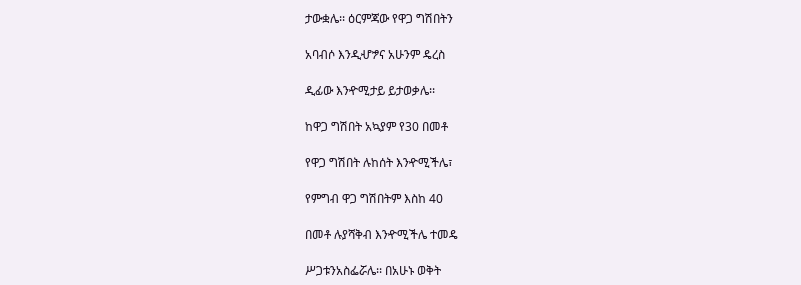ታውቋሌ፡፡ ዕርምጃው የዋጋ ግሽበትን

አባብሶ እንዲሇፇና አሁንም ዴረስ

ዲፊው እንዯሚታይ ይታወቃሌ፡፡

ከዋጋ ግሽበት አኳያም የ30 በመቶ

የዋጋ ግሽበት ሉከሰት እንዯሚችሌ፣

የምግብ ዋጋ ግሽበትም እስከ 40

በመቶ ሉያሻቅብ እንዯሚችሌ ተመዴ

ሥጋቱንአስፌሯሌ፡፡ በአሁኑ ወቅት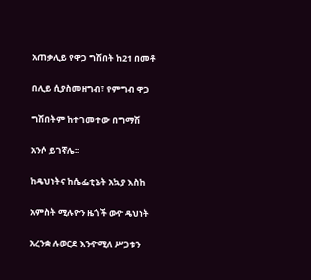አጠቃሊይ የዋጋ ግሽበት ከ21 በመቶ

በሊይ ሲያስመዘግብ፣ የምግብ ዋጋ

ግሽበትም ከተገመተው በግማሽ

አንሶ ይገኛሌ፡፡

ከዴህነትና ከሴፌቲኔት አኳያ እስከ

አምስት ሚሉዮን ዜጎች ወዯ ዴህነት

አረንቋ ሉወርደ እንዯሚለ ሥጋቱን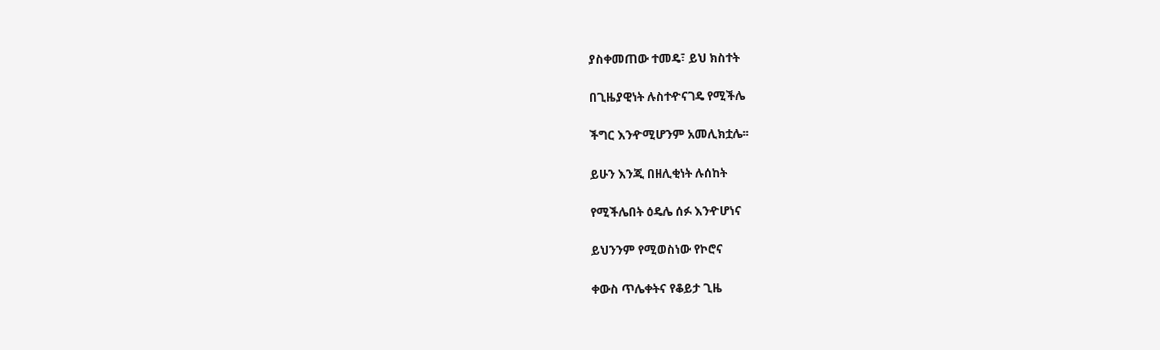ያስቀመጠው ተመዴ፣ ይህ ክስተት

በጊዜያዊነት ሉስተዯናገዴ የሚችሌ

ችግር እንዯሚሆንም አመሊክቷሌ፡፡

ይሁን እንጂ በዘሊቂነት ሉሰከት

የሚችሌበት ዕዴሌ ሰፉ እንዯሆነና

ይህንንም የሚወስነው የኮሮና

ቀውስ ጥሌቀትና የቆይታ ጊዜ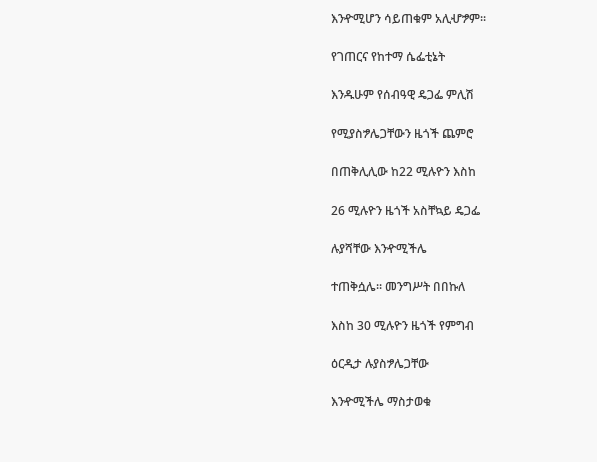እንዯሚሆን ሳይጠቁም አሊሇፇም፡፡

የገጠርና የከተማ ሴፌቲኔት

እንዱሁም የሰብዓዊ ዴጋፌ ምሊሽ

የሚያስፇሌጋቸውን ዜጎች ጨምሮ

በጠቅሊሊው ከ22 ሚሉዮን እስከ

26 ሚሉዮን ዜጎች አስቸኳይ ዴጋፌ

ሉያሻቸው እንዯሚችሌ

ተጠቅሷሌ፡፡ መንግሥት በበኩለ

እስከ 30 ሚሉዮን ዜጎች የምግብ

ዕርዲታ ሉያስፇሌጋቸው

እንዯሚችሌ ማስታወቁ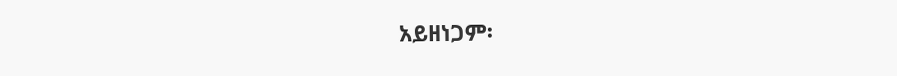አይዘነጋም፡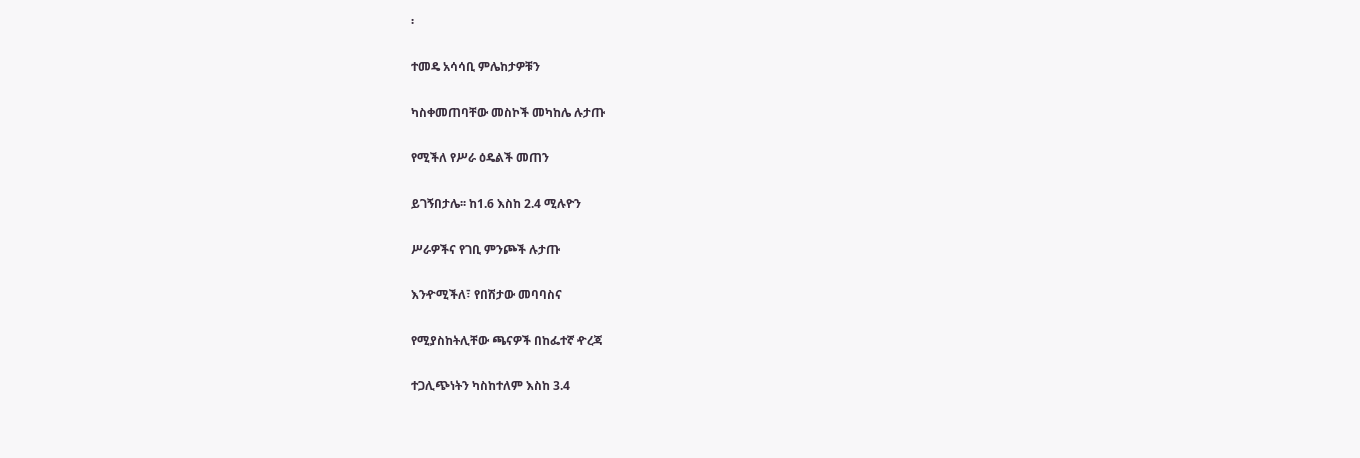፡

ተመዴ አሳሳቢ ምሌከታዎቹን

ካስቀመጠባቸው መስኮች መካከሌ ሉታጡ

የሚችለ የሥራ ዕዴልች መጠን

ይገኝበታሌ፡፡ ከ1.6 እስከ 2.4 ሚሉዮን

ሥራዎችና የገቢ ምንጮች ሉታጡ

እንዯሚችለ፣ የበሽታው መባባስና

የሚያስከትሊቸው ጫናዎች በከፌተኛ ዯረጃ

ተጋሊጭነትን ካስከተለም እስከ 3.4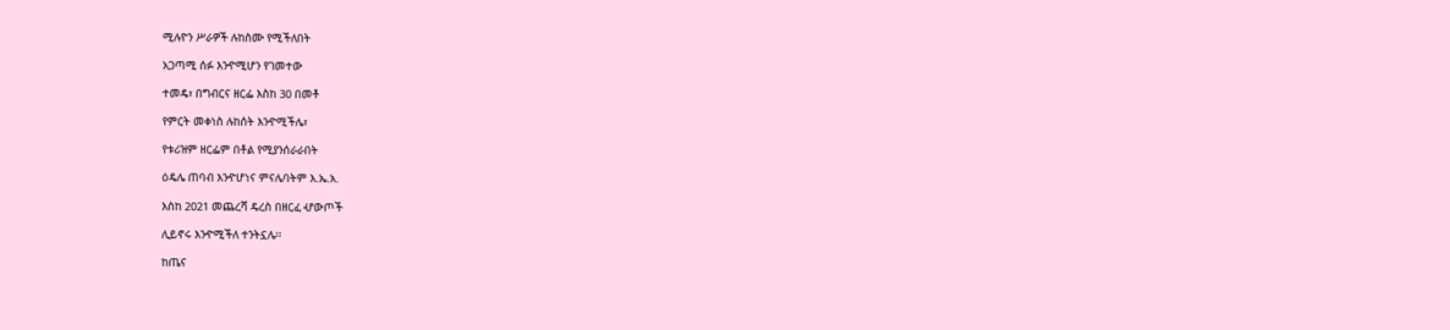ሚሉዮን ሥራዎች ሉከስሙ የሚችለበት

አጋጣሚ ሰፉ እንዯሚሆን የገመተው

ተመዴ፣ በግብርና ዘርፌ እስከ 30 በመቶ

የምርት መቀነስ ሉከሰት እንዯሚችሌ፣

የቱሪዝም ዘርፌም በቶል የሚያንሰራራበት

ዕዴሌ ጠባብ እንዯሆነና ምናሌባትም እ.ኤ.አ.

እስከ 2021 መጨረሻ ዴረስ በዘርፈ ሇውጦች

ሊይኖሩ እንዯሚችለ ተንትኗሌ፡፡

ከጤና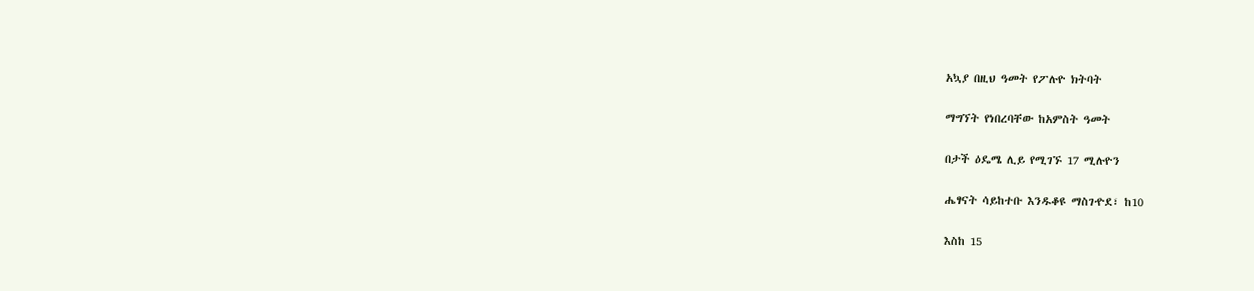አኳያ በዚህ ዓመት የፖሉዮ ክትባት

ማግኘት የነበረባቸው ከአምስት ዓመት

በታች ዕዴሜ ሊይ የሚገኙ 17 ሚሉዮን

ሔፃናት ሳይከተቡ እንዱቆዩ ማስገዯደ፣ ከ10

እስከ 15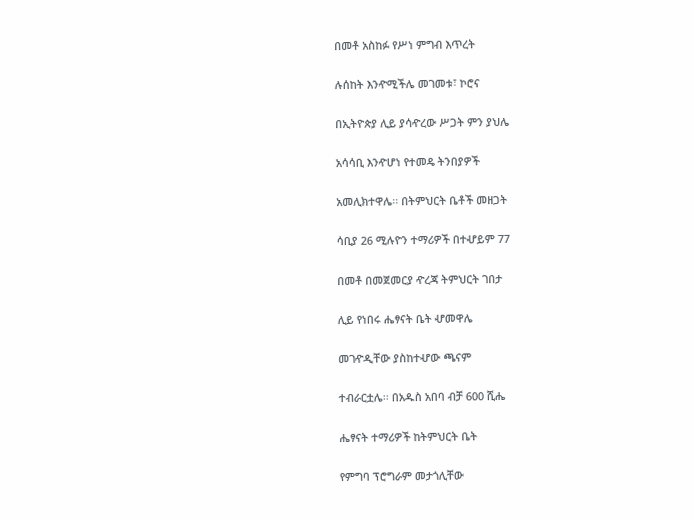በመቶ አስከፉ የሥነ ምግብ እጥረት

ሉሰከት እንዯሚችሌ መገመቱ፣ ኮሮና

በኢትዮጵያ ሊይ ያሳዯረው ሥጋት ምን ያህሌ

አሳሳቢ እንዯሆነ የተመዴ ትንበያዎች

አመሊክተዋሌ፡፡ በትምህርት ቤቶች መዘጋት

ሳቢያ 26 ሚሉዮን ተማሪዎች በተሇይም 77

በመቶ በመጀመርያ ዯረጃ ትምህርት ገበታ

ሊይ የነበሩ ሔፃናት ቤት ሇመዋሌ

መገዯዲቸው ያስከተሇው ጫናም

ተብራርቷሌ፡፡ በአዱስ አበባ ብቻ 600 ሺሔ

ሔፃናት ተማሪዎች ከትምህርት ቤት

የምግባ ፕሮግራም መታጎሊቸው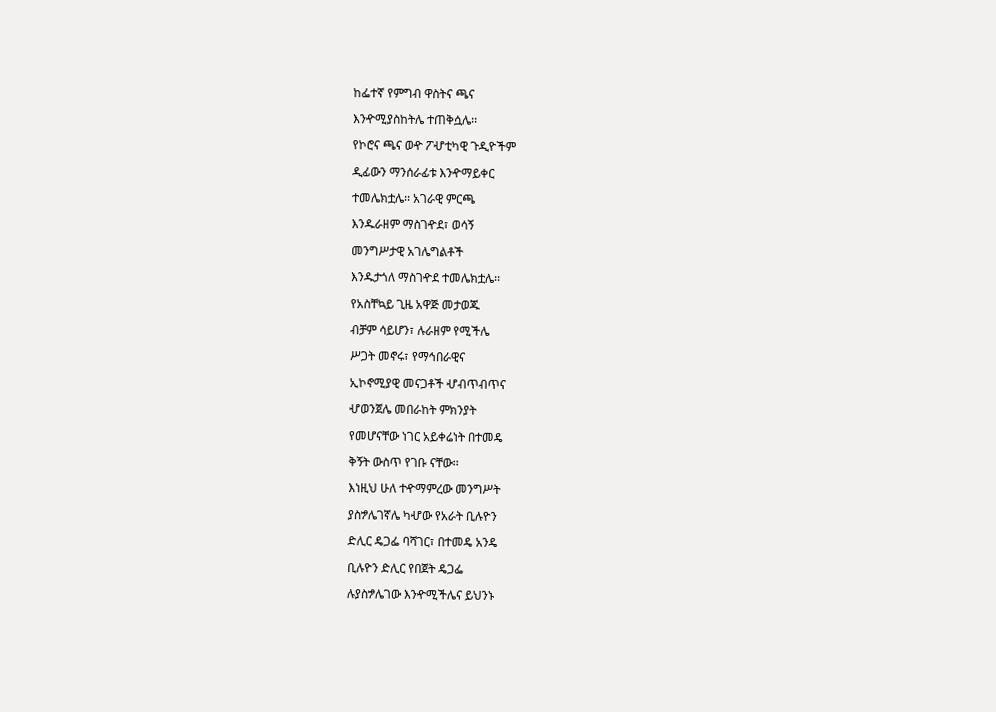ከፌተኛ የምግብ ዋስትና ጫና

እንዯሚያስከትሌ ተጠቅሷሌ፡፡

የኮሮና ጫና ወዯ ፖሇቲካዊ ጉዲዮችም

ዲፊውን ማንሰራፊቱ እንዯማይቀር

ተመሌክቷሌ፡፡ አገራዊ ምርጫ

እንዱራዘም ማስገዯደ፣ ወሳኝ

መንግሥታዊ አገሌግልቶች

እንዱታጎለ ማስገዯደ ተመሌክቷሌ፡፡

የአስቸኳይ ጊዜ አዋጅ መታወጁ

ብቻም ሳይሆን፣ ሉራዘም የሚችሌ

ሥጋት መኖሩ፣ የማኅበራዊና

ኢኮኖሚያዊ መናጋቶች ሇብጥብጥና

ሇወንጀሌ መበራከት ምክንያት

የመሆናቸው ነገር አይቀሬነት በተመዴ

ቅኝት ውስጥ የገቡ ናቸው፡፡

እነዚህ ሁለ ተዯማምረው መንግሥት

ያስፇሌገኛሌ ካሇው የአራት ቢሉዮን

ድሊር ዴጋፌ ባሻገር፣ በተመዴ አንዴ

ቢሉዮን ድሊር የበጀት ዴጋፌ

ሉያስፇሌገው እንዯሚችሌና ይህንኑ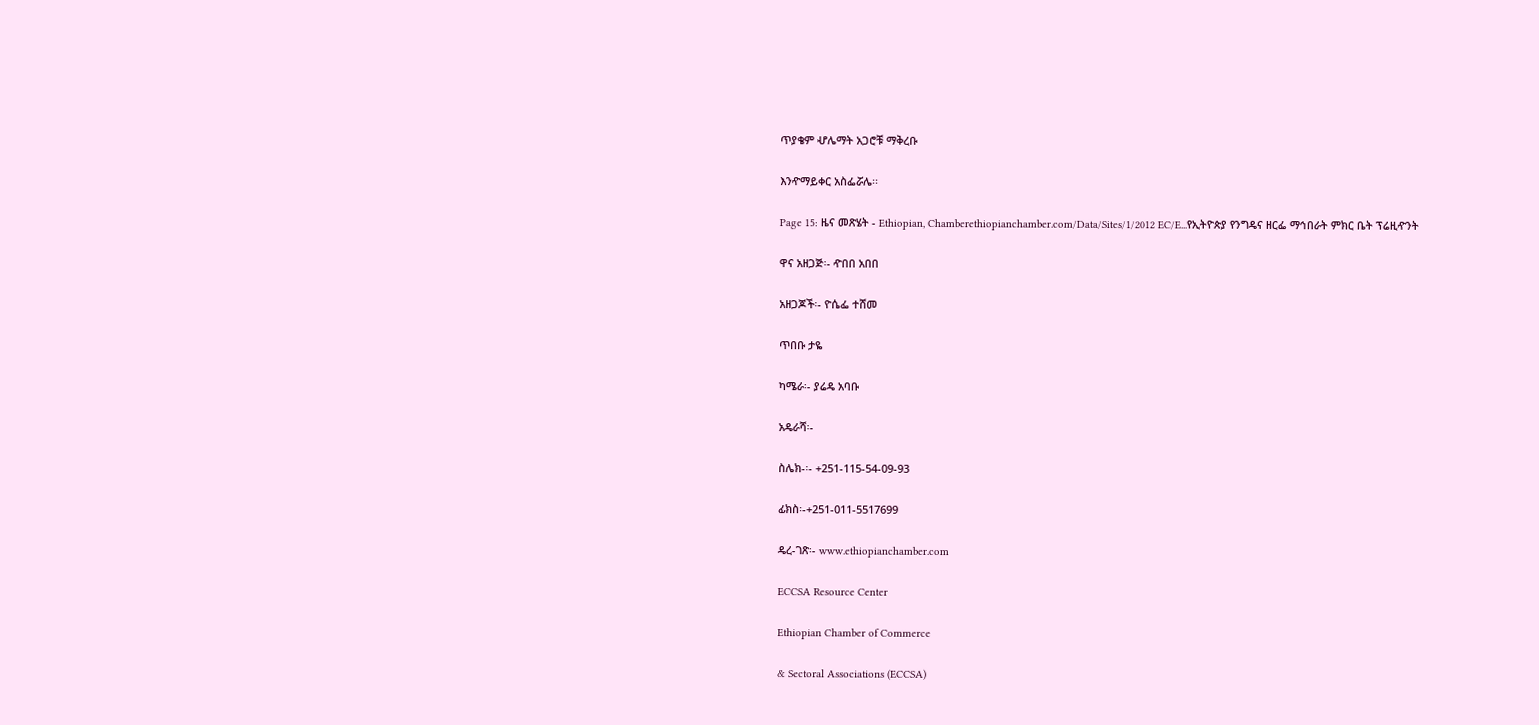ጥያቄም ሇሌማት አጋሮቹ ማቅረቡ

እንዯማይቀር አስፌሯሌ፡፡

Page 15: ዜና መጽሄት - Ethiopian, Chamberethiopianchamber.com/Data/Sites/1/2012 EC/E...የኢትዮጵያ የንግዴና ዘርፌ ማኅበራት ምክር ቤት ፕሬዚዯንት

ዋና አዘጋጅ፡- ዯበበ አበበ

አዘጋጆች፡- ዮሴፌ ተሸመ

ጥበቡ ታዬ

ካሜራ፡- ያሬዴ አባቡ

አዴራሻ፡-

ስሌክ-፡- +251-115-54-09-93

ፊክስ፡-+251-011-5517699

ዴረ-ገጽ፡- www.ethiopianchamber.com

ECCSA Resource Center

Ethiopian Chamber of Commerce

& Sectoral Associations (ECCSA)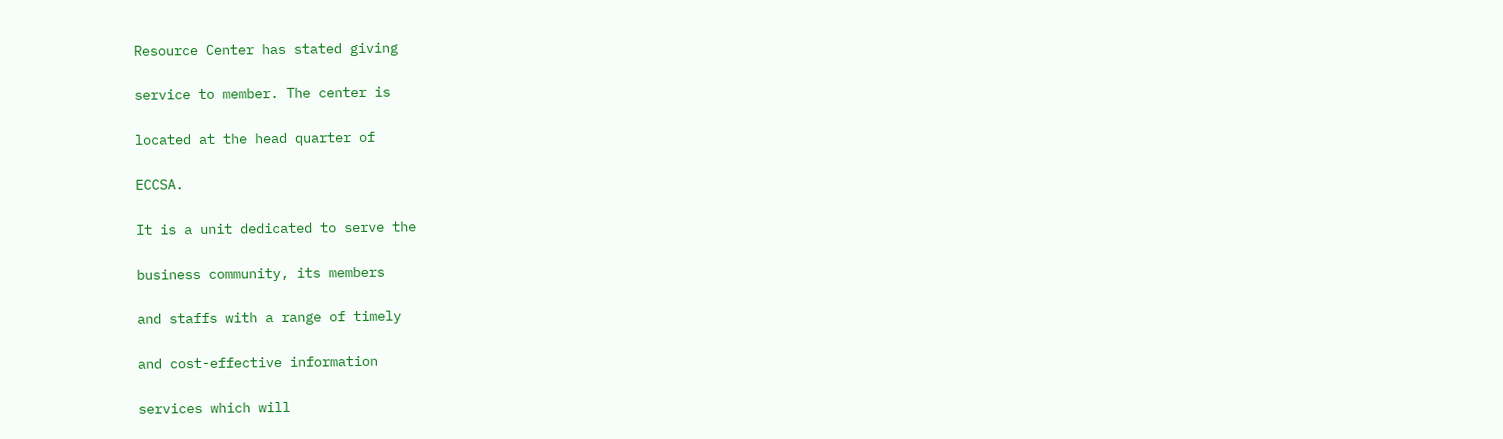Resource Center has stated giving

service to member. The center is

located at the head quarter of

ECCSA.

It is a unit dedicated to serve the

business community, its members

and staffs with a range of timely

and cost-effective information

services which will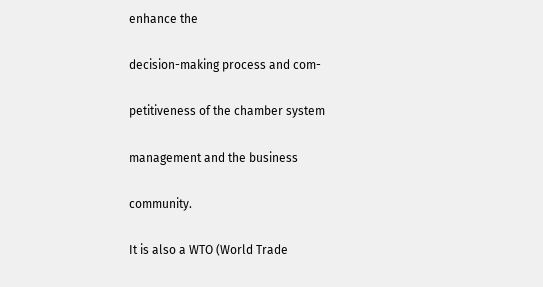enhance the

decision-making process and com-

petitiveness of the chamber system

management and the business

community.

It is also a WTO (World Trade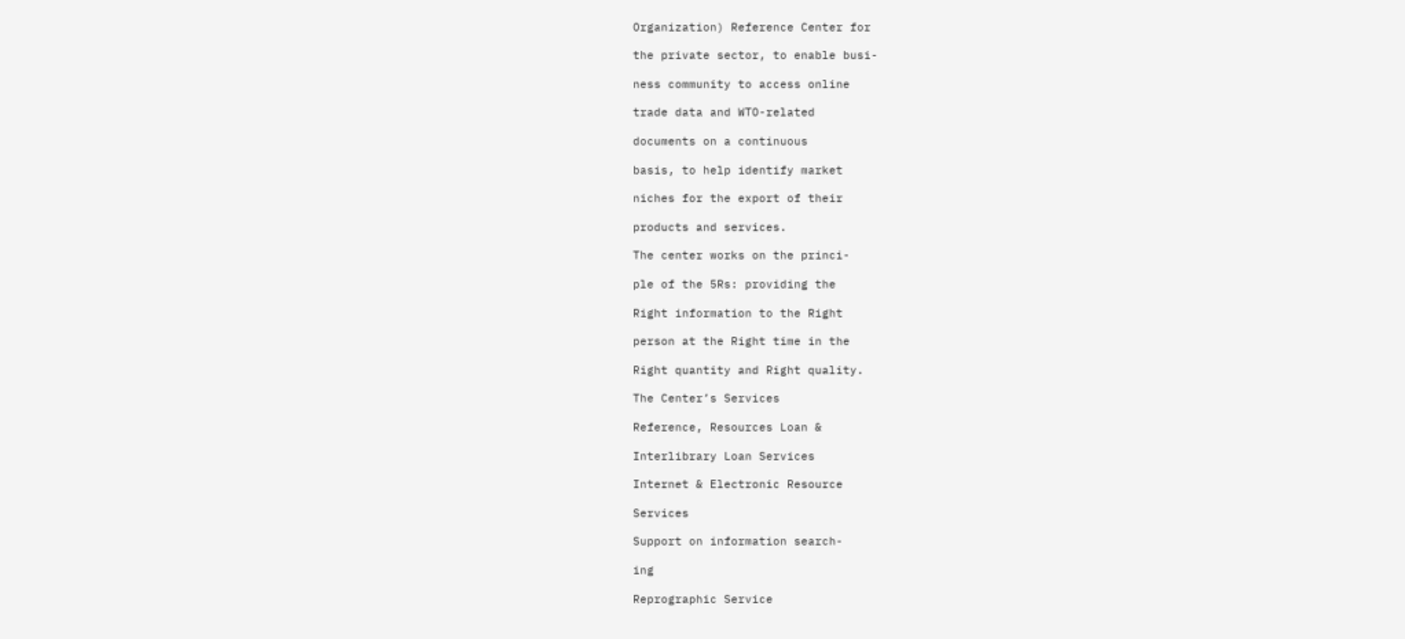Organization) Reference Center for

the private sector, to enable busi-

ness community to access online

trade data and WTO-related

documents on a continuous

basis, to help identify market

niches for the export of their

products and services.

The center works on the princi-

ple of the 5Rs: providing the

Right information to the Right

person at the Right time in the

Right quantity and Right quality.

The Center’s Services

Reference, Resources Loan &

Interlibrary Loan Services

Internet & Electronic Resource

Services

Support on information search-

ing

Reprographic Service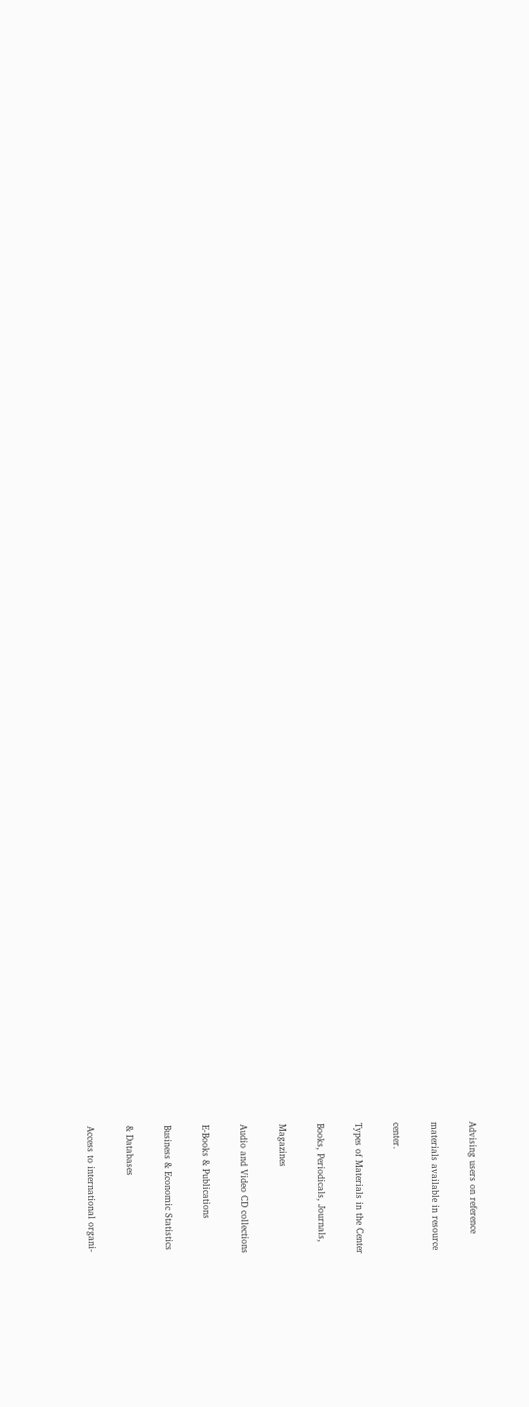Advising users on reference

materials available in resource

center.

Types of Materials in the Center

Books, Periodicals, Journals,

Magazines

Audio and Video CD collections

E-Books & Publications

Business & Economic Statistics

& Databases

Access to international organi-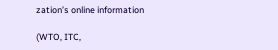zation’s online information

(WTO, ITC,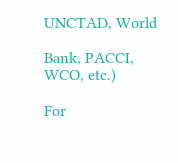UNCTAD, World

Bank, PACCI, WCO, etc.)

For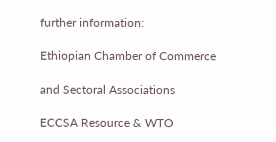further information:

Ethiopian Chamber of Commerce

and Sectoral Associations

ECCSA Resource & WTO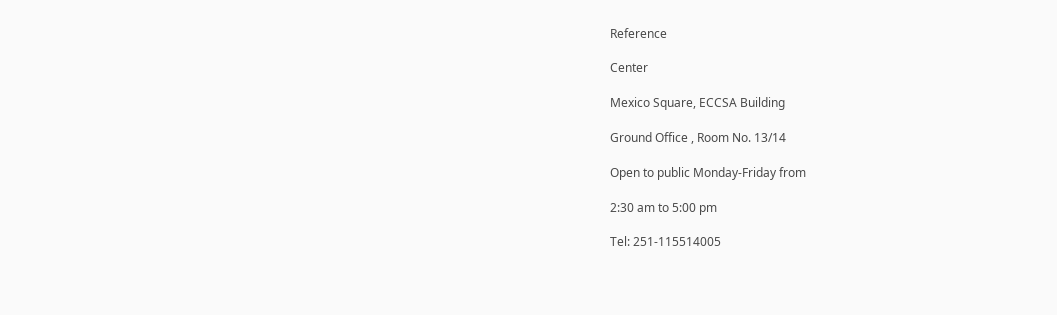Reference

Center

Mexico Square, ECCSA Building

Ground Office , Room No. 13/14

Open to public Monday-Friday from

2:30 am to 5:00 pm

Tel: 251-115514005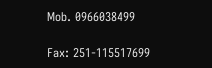Mob. 0966038499

Fax: 251-115517699